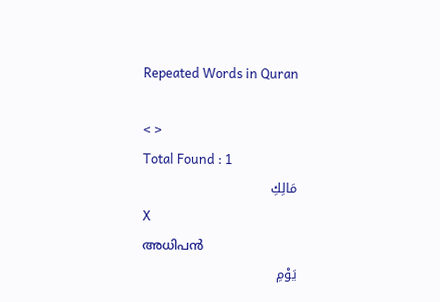Repeated Words in Quran

< >
Total Found : 1
مَالِكِ
X
അധിപന്‍
يَوْمِ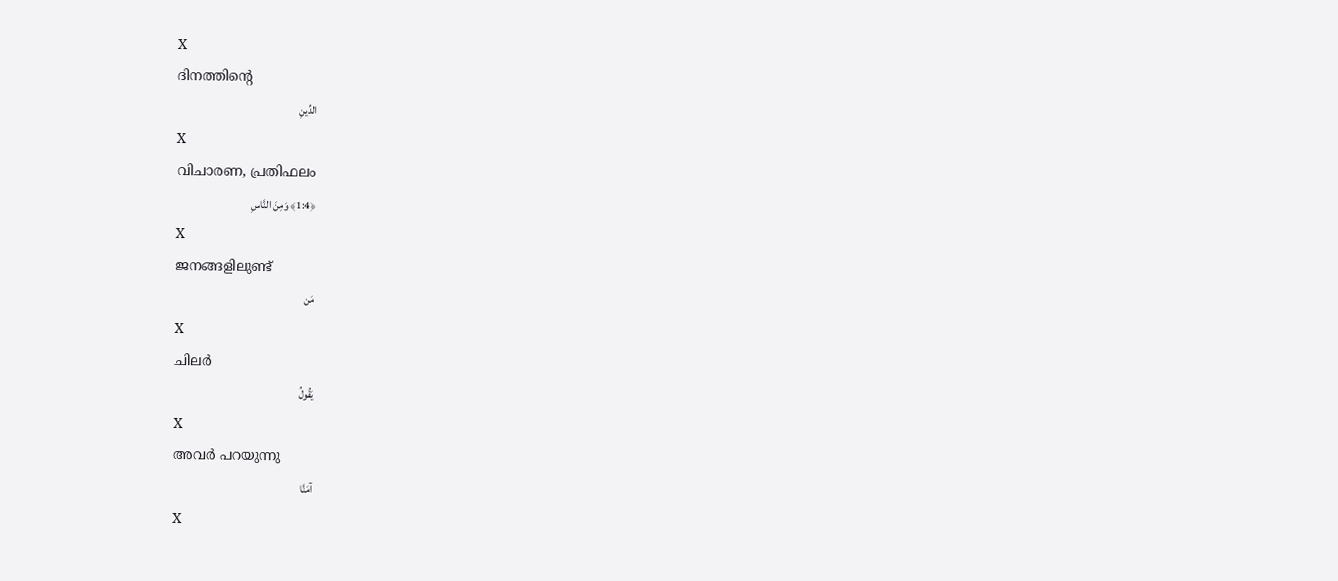X
ദിനത്തിന്റെ
الدِّينِ
X
വിചാരണ, പ്രതിഫലം
﴿1:4﴾ وَمِنَ النَّاسِ
X
ജനങ്ങളിലുണ്ട്
مَن
X
ചിലര്‍
يَقُولُ
X
അവര്‍ പറയുന്നു
آمَنَّا
X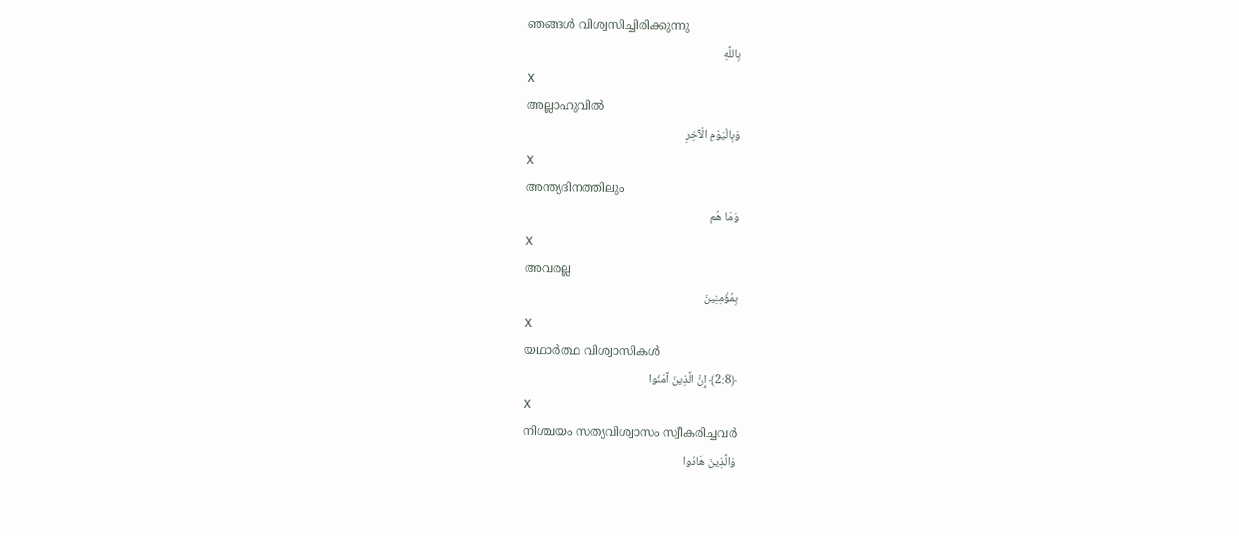ഞങ്ങള്‍ വിശ്വസിച്ചിരിക്കുന്നു
بِاللَّهِ
X
അല്ലാഹുവില്‍
وَبِالْيَوْمِ الْآخِرِ
X
അന്ത്യദിനത്തിലും
وَمَا هُم
X
അവരല്ല
بِمُؤْمِنِينَ
X
യഥാര്‍ത്ഥ വിശ്വാസികള്‍
﴿2:8﴾ إِنَّ الَّذِينَ آمَنُوا
X
നിശ്ചയം സത്യവിശ്വാസം സ്വീകരിച്ചവര്‍
وَالَّذِينَ هَادُوا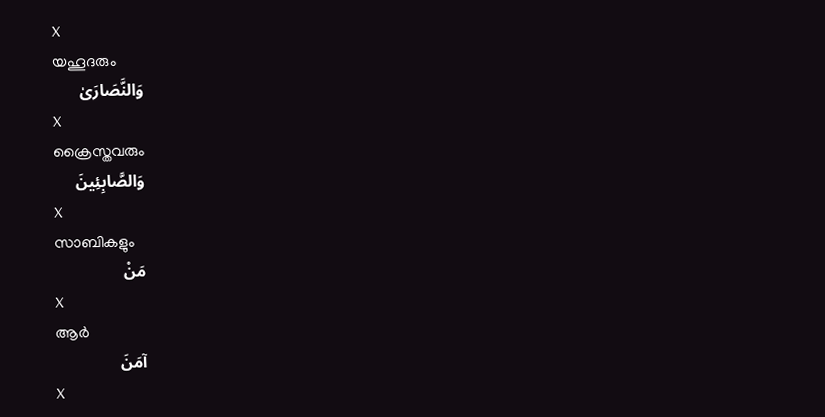X
യഹൂദരും
وَالنَّصَارَىٰ
X
ക്രൈസ്തവരും
وَالصَّابِئِينَ
X
സാബികളും
مَنْ
X
ആര്‍
آمَنَ
X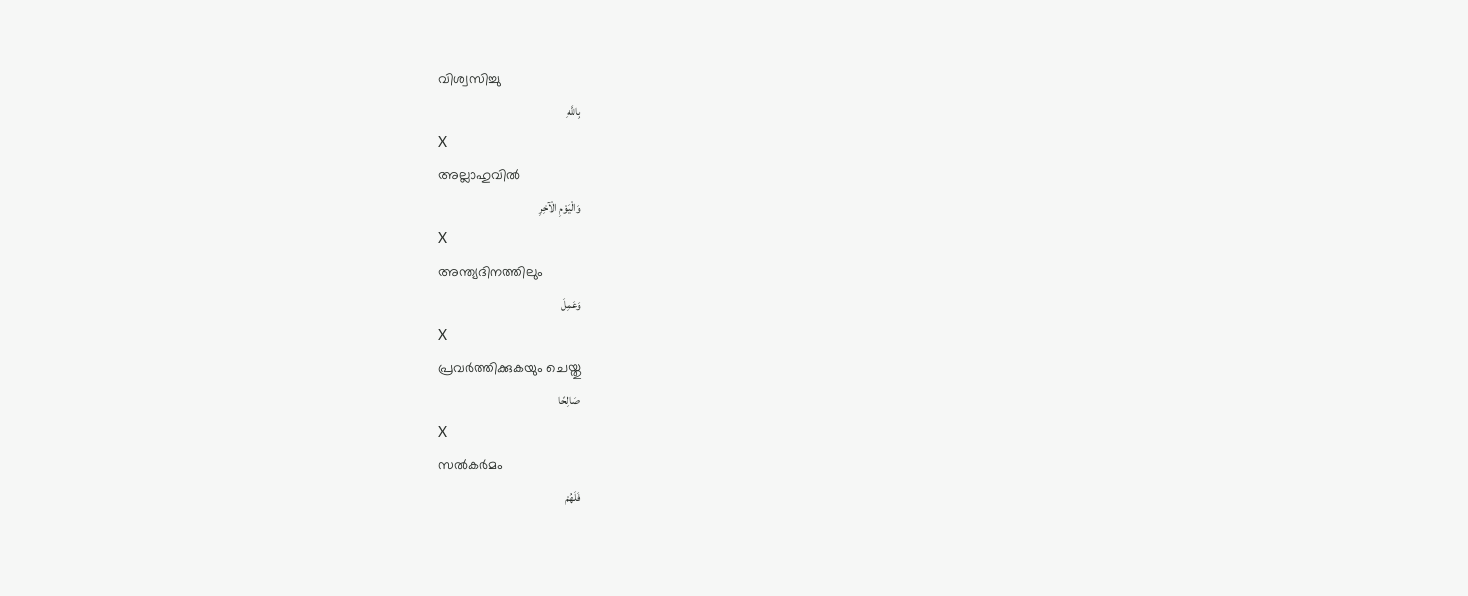വിശ്വസിച്ചു
بِاللَّهِ
X
അല്ലാഹുവില്‍
وَالْيَوْمِ الْآخِرِ
X
അന്ത്യദിനത്തിലും
وَعَمِلَ
X
പ്രവര്‍ത്തിക്കുകയും ചെയ്തു
صَالِحًا
X
സല്‍കര്‍മം
فَلَهُمْ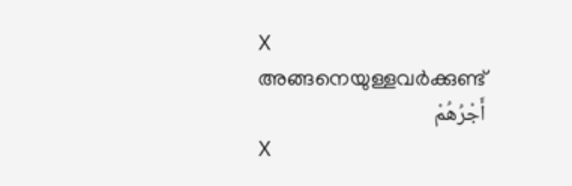X
അങ്ങനെയുള്ളവര്‍ക്കുണ്ട്
أَجْرُهُمْ
X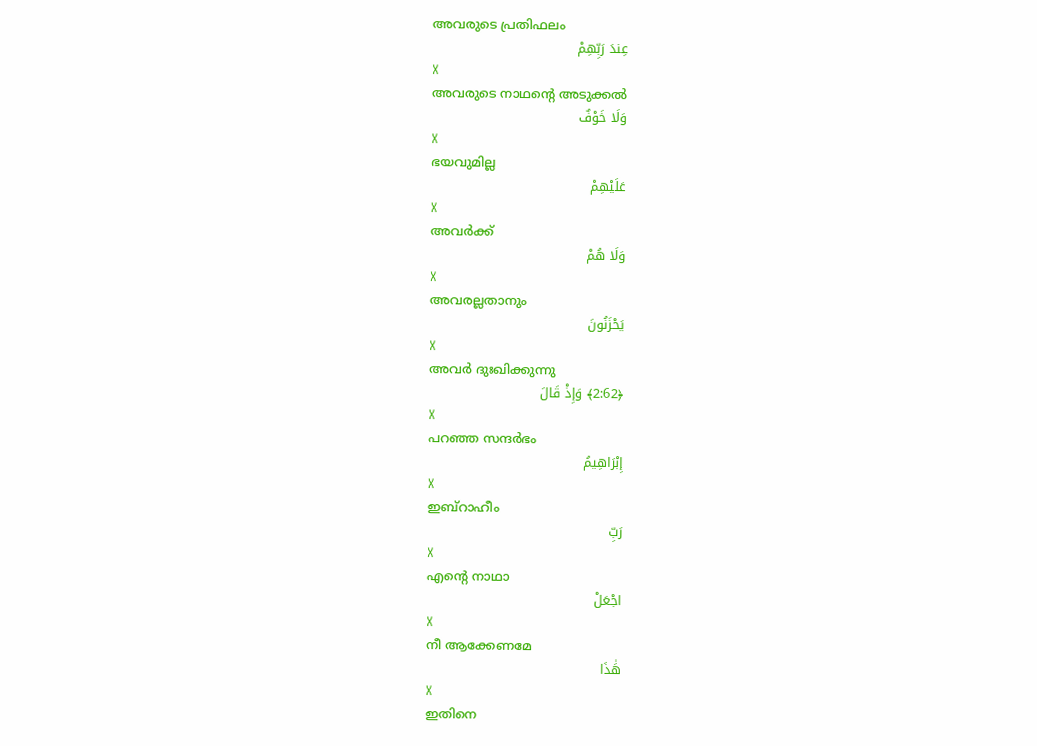അവരുടെ പ്രതിഫലം
عِندَ رَبِّهِمْ
X
അവരുടെ നാഥന്റെ അടുക്കല്‍
وَلَا خَوْفٌ
X
ഭയവുമില്ല
عَلَيْهِمْ
X
അവര്‍ക്ക്
وَلَا هُمْ
X
അവരല്ലതാനും
يَحْزَنُونَ
X
അവര്‍ ദുഃഖിക്കുന്നു
﴿2:62﴾ وَإِذْ قَالَ
X
പറഞ്ഞ സന്ദര്‍ഭം
إِبْرَاهِيمُ
X
ഇബ്റാഹീം
رَبِّ
X
എന്റെ നാഥാ
اجْعَلْ
X
നീ ആക്കേണമേ
هَٰذَا
X
ഇതിനെ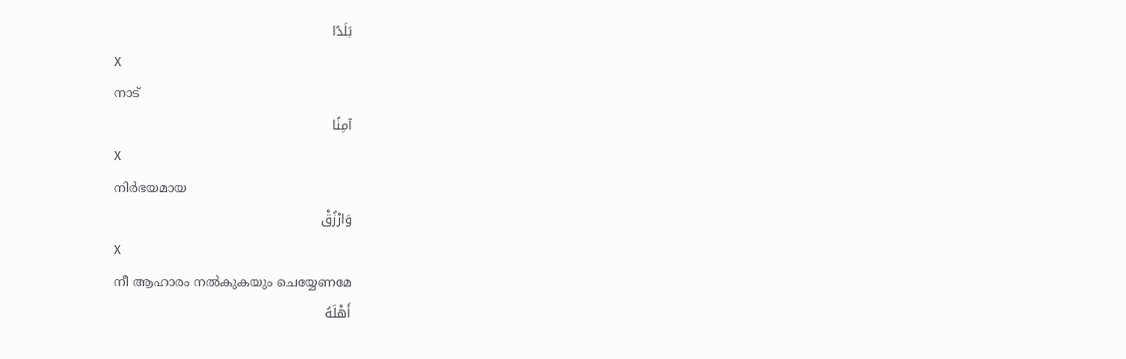بَلَدًا
X
നാട്
آمِنًا
X
നിര്‍ഭയമായ
وَارْزُقْ
X
നീ ആഹാരം നല്‍കുകയും ചെയ്യേണമേ
أَهْلَهُ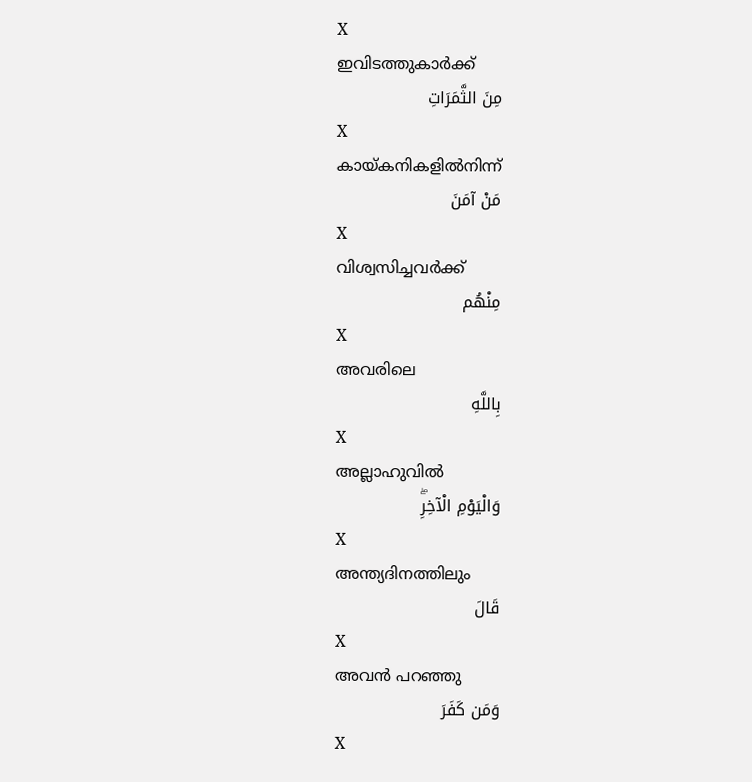X
ഇവിടത്തുകാര്‍ക്ക്
مِنَ الثَّمَرَاتِ
X
കായ്കനികളില്‍നിന്ന്
مَنْ آمَنَ
X
വിശ്വസിച്ചവര്‍ക്ക്
مِنْهُم
X
അവരിലെ
بِاللَّهِ
X
അല്ലാഹുവില്‍
وَالْيَوْمِ الْآخِرِۖ
X
അന്ത്യദിനത്തിലും
قَالَ
X
അവന്‍ പറഞ്ഞു
وَمَن كَفَرَ
X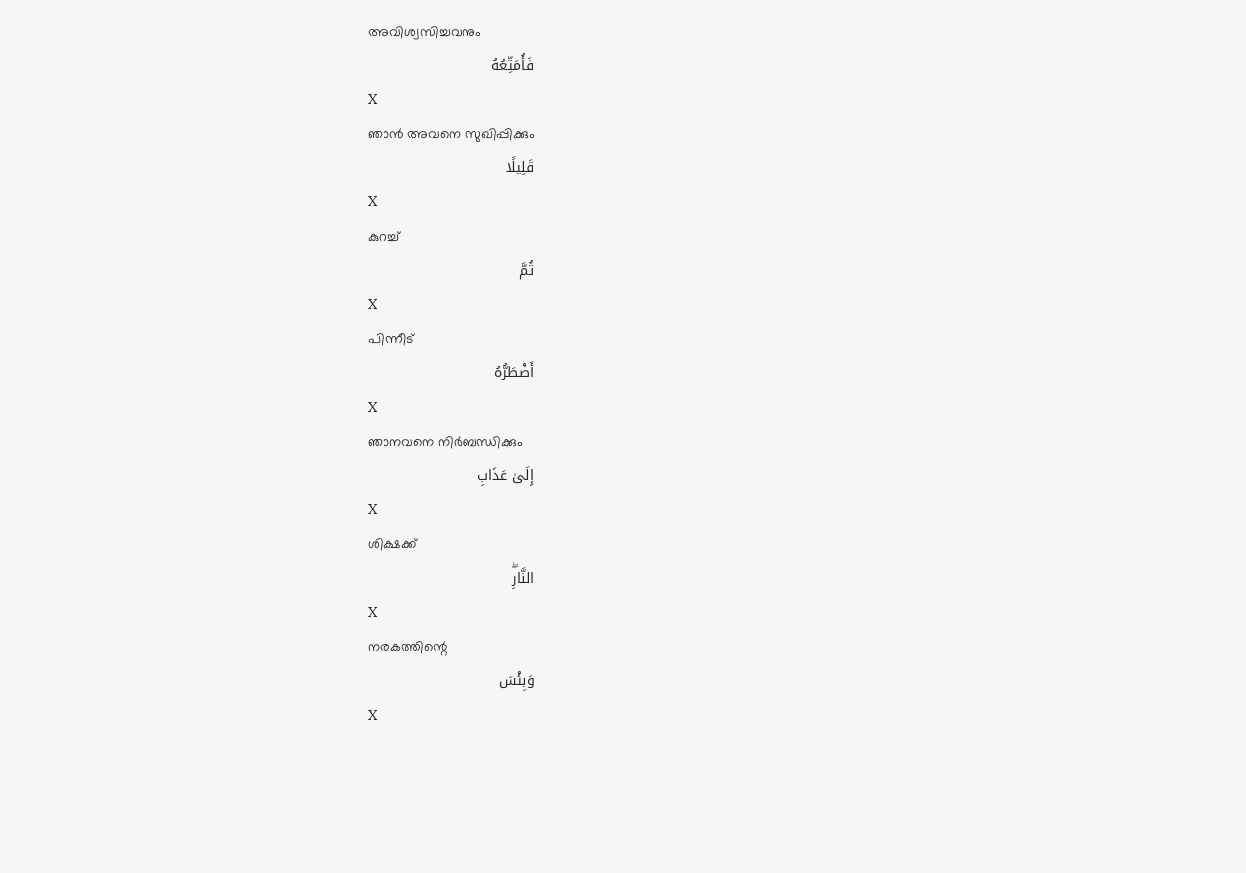അവിശ്വസിച്ചവനും
فَأُمَتِّعُهُ
X
ഞാന്‍ അവനെ സുഖിപ്പിക്കും
قَلِيلًا
X
കുറച്ച്
ثُمَّ
X
പിന്നീട്
أَضْطَرُّهُ
X
ഞാനവനെ നിര്‍ബന്ധിക്കും
إِلَىٰ عَذَابِ
X
ശിക്ഷക്ക്
النَّارِۖ
X
നരകത്തിന്റെ
وَبِئْسَ
X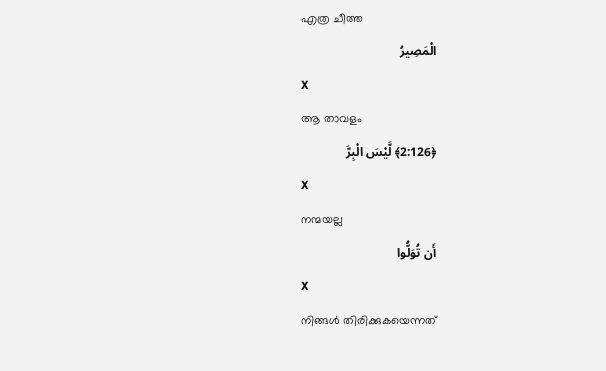എത്ര ചീത്ത
الْمَصِيرُ
X
ആ താവളം
﴿2:126﴾ لَّيْسَ الْبِرَّ
X
നന്മയല്ല
أَن تُوَلُّوا
X
നിങ്ങള്‍ തിരിക്കുകയെന്നത്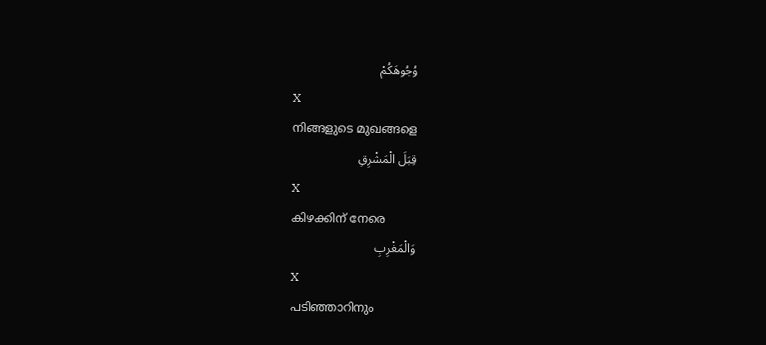وُجُوهَكُمْ
X
നിങ്ങളുടെ മുഖങ്ങളെ
قِبَلَ الْمَشْرِقِ
X
കിഴക്കിന് നേരെ
وَالْمَغْرِبِ
X
പടിഞ്ഞാറിനും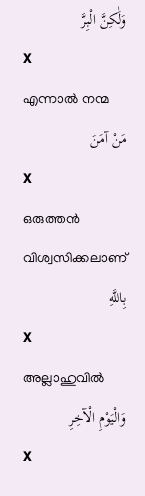وَلَٰكِنَّ الْبِرَّ
X
എന്നാല്‍ നന്മ
مَنْ آمَنَ
X
ഒരുത്തന്‍ വിശ്വസിക്കലാണ്
بِاللَّهِ
X
അല്ലാഹുവില്‍
وَالْيَوْمِ الْآخِرِ
X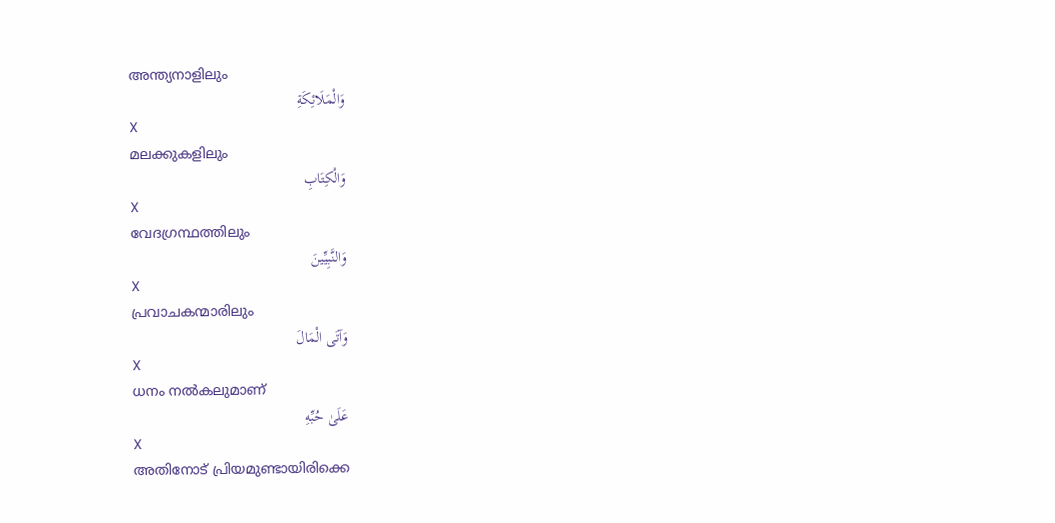അന്ത്യനാളിലും
وَالْمَلَائِكَةِ
X
മലക്കുകളിലും
وَالْكِتَابِ
X
വേദഗ്രന്ഥത്തിലും
وَالنَّبِيِّينَ
X
പ്രവാചകന്മാരിലും
وَآتَى الْمَالَ
X
ധനം നല്‍കലുമാണ്
عَلَىٰ حُبِّهِ
X
അതിനോട് പ്രിയമുണ്ടായിരിക്കെ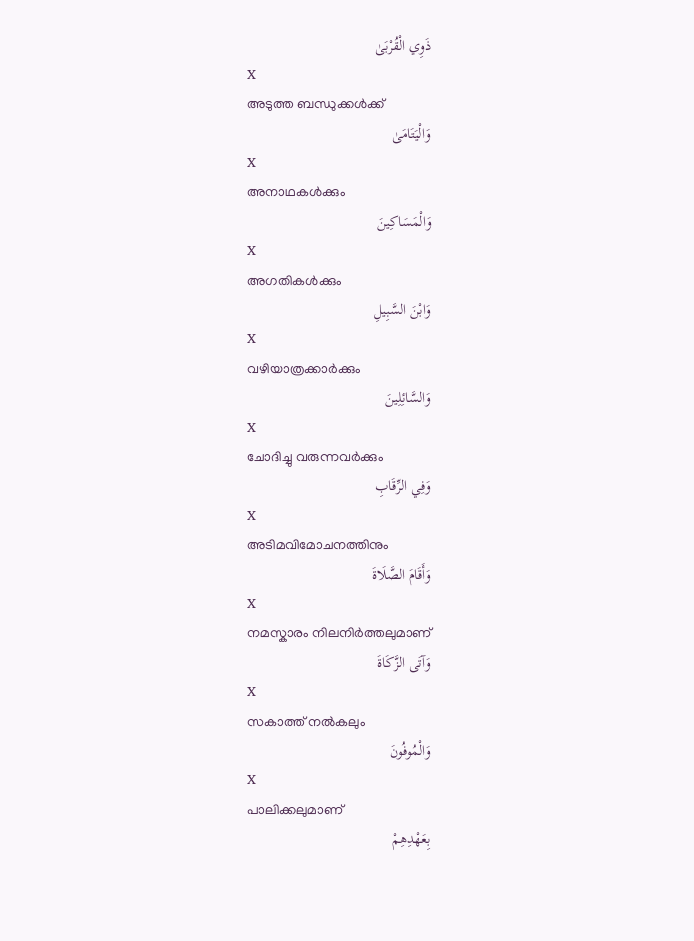ذَوِي الْقُرْبَىٰ
X
അടുത്ത ബന്ധുക്കള്‍ക്ക്
وَالْيَتَامَىٰ
X
അനാഥകള്‍ക്കും
وَالْمَسَاكِينَ
X
അഗതികള്‍ക്കും
وَابْنَ السَّبِيلِ
X
വഴിയാത്രക്കാര്‍ക്കും
وَالسَّائِلِينَ
X
ചോദിച്ചു വരുന്നവര്‍ക്കും
وَفِي الرِّقَابِ
X
അടിമവിമോചനത്തിനും
وَأَقَامَ الصَّلَاةَ
X
നമസ്കാരം നിലനിര്‍ത്തലുമാണ്
وَآتَى الزَّكَاةَ
X
സകാത്ത് നല്‍കലും
وَالْمُوفُونَ
X
പാലിക്കലുമാണ്
بِعَهْدِهِمْ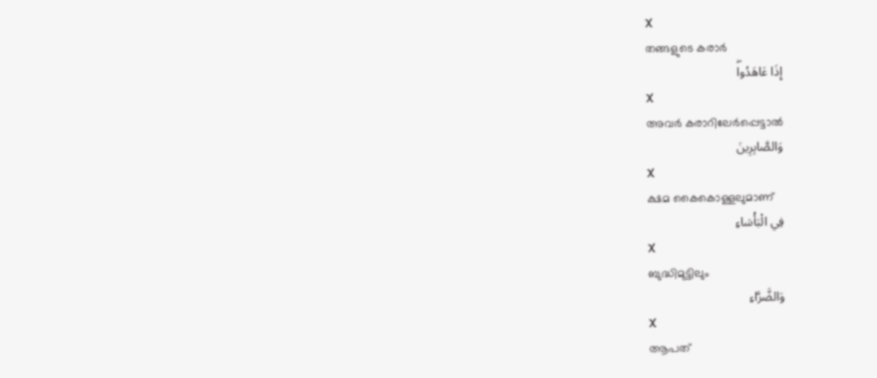X
തങ്ങളുടെ കരാര്‍
إِذَا عَاهَدُواۖ
X
അവര്‍ കരാറിലേര്‍പ്പെട്ടാല്‍
وَالصَّابِرِينَ
X
ക്ഷമ കൈകൊള്ളലുമാണ്
فِي الْبَأْسَاءِ
X
ബുദ്ധിമുട്ടിലും
وَالضَّرَّاءِ
X
ആപത്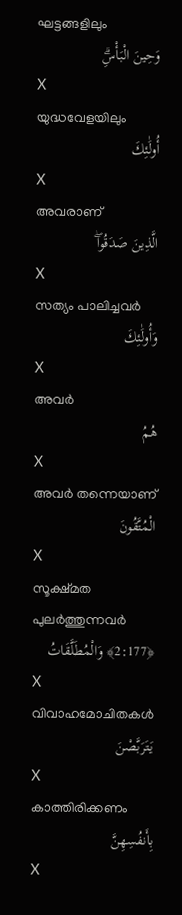ഘട്ടങ്ങളിലും
وَحِينَ الْبَأْسِۗ
X
യുദ്ധവേളയിലും
أُولَٰئِكَ
X
അവരാണ്
الَّذِينَ صَدَقُواۖ
X
സത്യം പാലിച്ചവര്‍
وَأُولَٰئِكَ
X
അവര്‍
هُمُ
X
അവര്‍ തന്നെയാണ്
الْمُتَّقُونَ
X
സൂക്ഷ്മത പുലര്‍ത്തുന്നവര്‍
﴿2:177﴾ وَالْمُطَلَّقَاتُ
X
വിവാഹമോചിതകള്‍
يَتَرَبَّصْنَ
X
കാത്തിരിക്കണം
بِأَنفُسِهِنَّ
X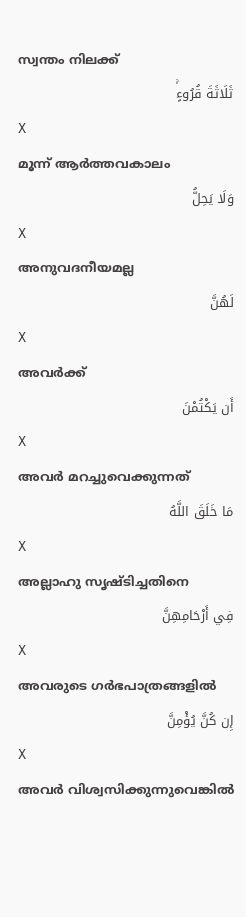സ്വന്തം നിലക്ക്
ثَلَاثَةَ قُرُوءٍۚ
X
മൂന്ന് ആര്‍ത്തവകാലം
وَلَا يَحِلُّ
X
അനുവദനീയമല്ല
لَهُنَّ
X
അവര്‍ക്ക്
أَن يَكْتُمْنَ
X
അവര്‍ മറച്ചുവെക്കുന്നത്
مَا خَلَقَ اللَّهُ
X
അല്ലാഹു സൃഷ്ടിച്ചതിനെ
فِي أَرْحَامِهِنَّ
X
അവരുടെ ഗര്‍ഭപാത്രങ്ങളില്‍
إِن كُنَّ يُؤْمِنَّ
X
അവര്‍ വിശ്വസിക്കുന്നുവെങ്കില്‍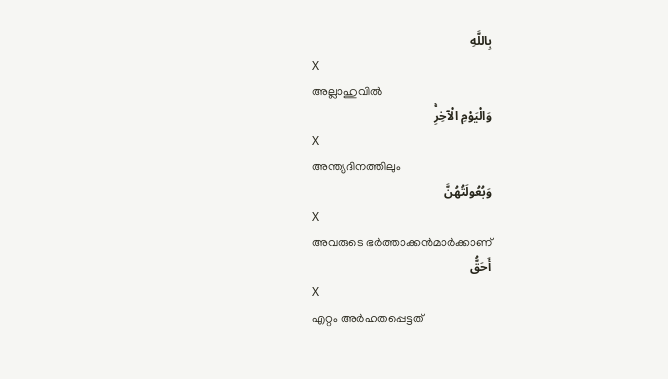بِاللَّهِ
X
അല്ലാഹുവില്‍
وَالْيَوْمِ الْآخِرِۚ
X
അന്ത്യദിനത്തിലും
وَبُعُولَتُهُنَّ
X
അവരുടെ ഭര്‍ത്താക്കന്‍മാര്‍ക്കാണ്
أَحَقُّ
X
എറ്റം അര്‍ഹതപ്പെട്ടത്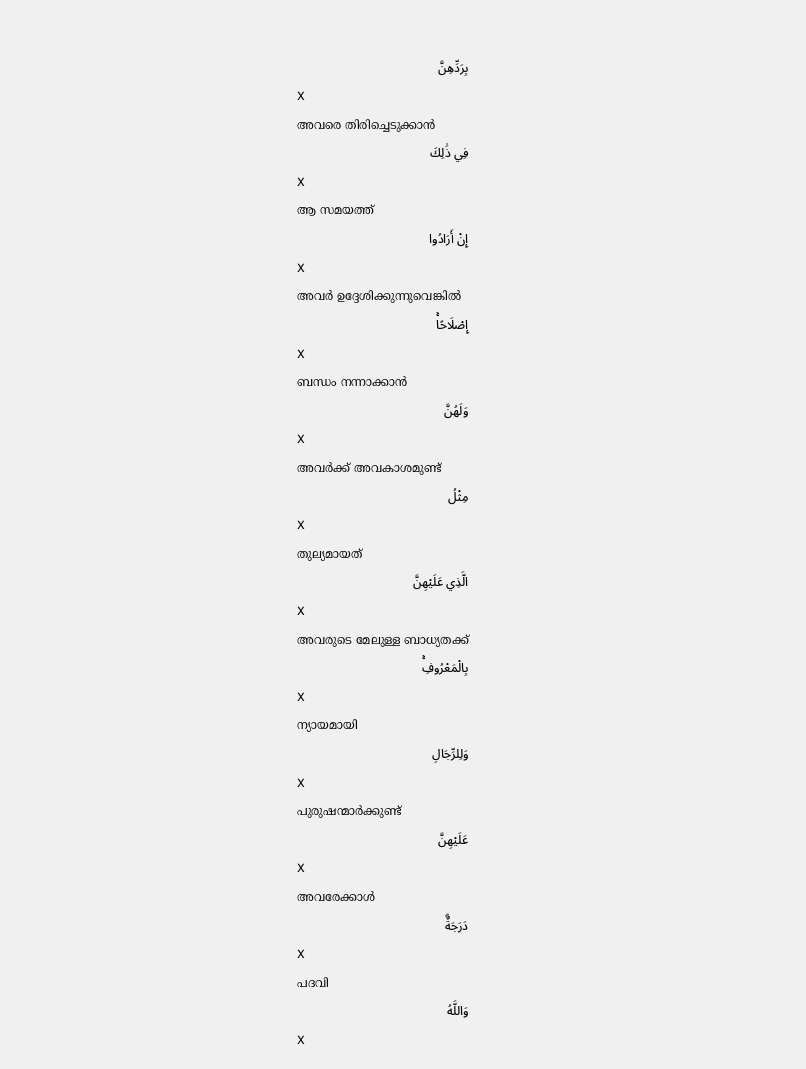بِرَدِّهِنَّ
X
അവരെ തിരിച്ചെടുക്കാന്‍
فِي ذَٰلِكَ
X
ആ സമയത്ത്
إِنْ أَرَادُوا
X
അവര്‍ ഉദ്ദേശിക്കുന്നുവെങ്കില്‍
إِصْلَاحًاۚ
X
ബന്ധം നന്നാക്കാന്‍
وَلَهُنَّ
X
അവര്‍ക്ക് അവകാശമുണ്ട്
مِثْلُ
X
തുല്യമായത്
الَّذِي عَلَيْهِنَّ
X
അവരുടെ മേലുള്ള ബാധ്യതക്ക്
بِالْمَعْرُوفِۚ
X
ന്യായമായി
وَلِلرِّجَالِ
X
പുരുഷന്മാര്‍ക്കുണ്ട്
عَلَيْهِنَّ
X
അവരേക്കാള്‍
دَرَجَةٌۗ
X
പദവി
وَاللَّهُ
X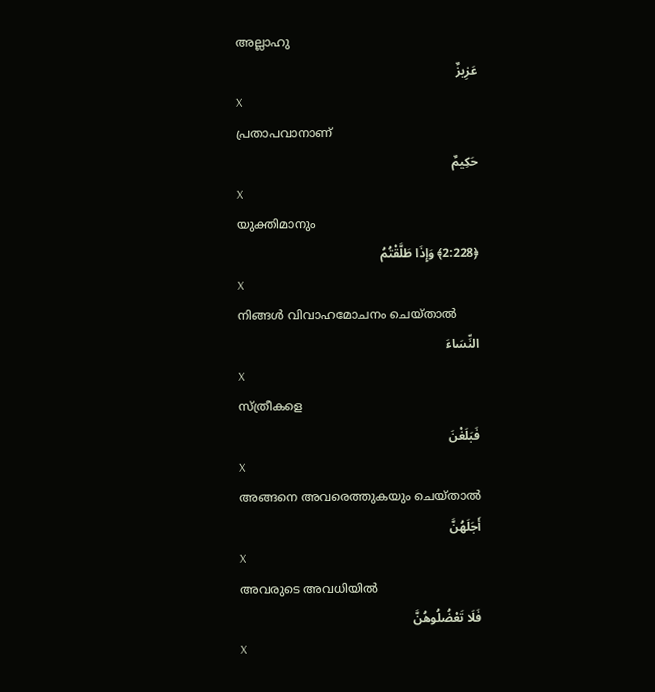അല്ലാഹു
عَزِيزٌ
X
പ്രതാപവാനാണ്
حَكِيمٌ
X
യുക്തിമാനും
﴿2:228﴾ وَإِذَا طَلَّقْتُمُ
X
നിങ്ങള്‍ വിവാഹമോചനം ചെയ്താല്‍
النِّسَاءَ
X
സ്ത്രീകളെ
فَبَلَغْنَ
X
അങ്ങനെ അവരെത്തുകയും ചെയ്താല്‍
أَجَلَهُنَّ
X
അവരുടെ അവധിയില്‍
فَلَا تَعْضُلُوهُنَّ
X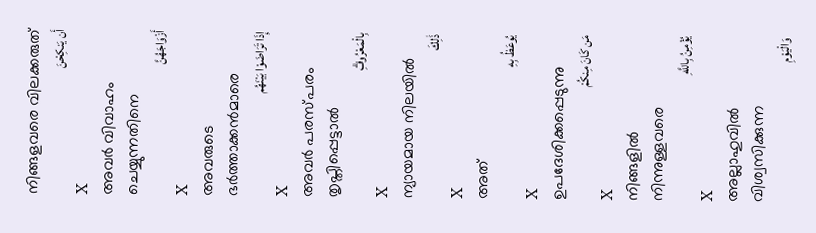നിങ്ങളവരെ വിലക്കരുത്
أَن يَنكِحْنَ
X
അവര്‍ വിവാഹം ചെയ്യുന്നതിനെ
أَزْوَاجَهُنَّ
X
അവരുടെ ഭര്‍ത്താക്കന്‍മാരെ
إِذَا تَرَاضَوْا بَيْنَهُم
X
അവര്‍ പരസ്പരം തൃപ്തിപ്പെട്ടാല്‍
بِالْمَعْرُوفِۗ
X
ന്യായമായ നിലയില്‍
ذَٰلِكَ
X
അത്
يُوعَظُ بِهِ
X
ഉപദേശിക്കപ്പെടുന്നു
مَن كَانَ مِنكُمْ
X
നിങ്ങളില്‍ നിന്നുള്ളവരെ
يُؤْمِنُ بِاللَّهِ
X
അല്ലാഹുവില്‍ വിശ്വസിക്കുന്ന
وَالْيَوْمِ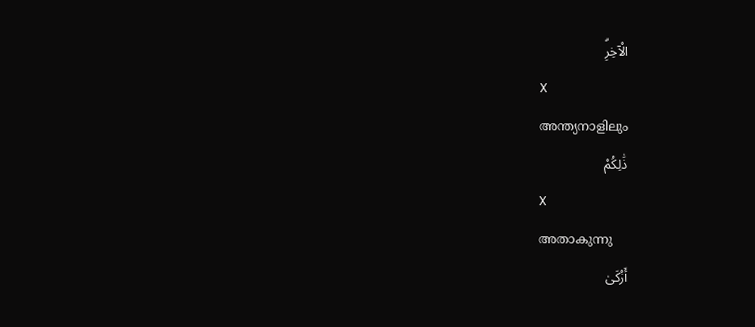الْآخِرِۗ
X
അന്ത്യനാളിലും
ذَٰلِكُمْ
X
അതാകുന്നു
أَزْكَىٰ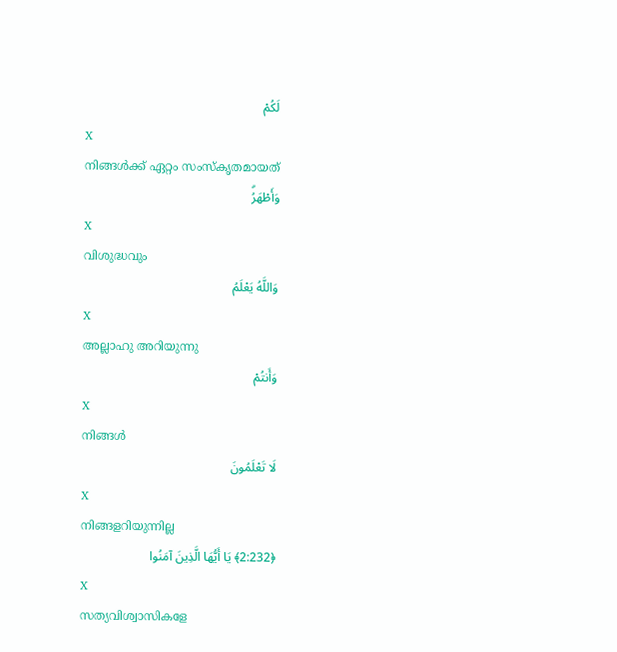لَكُمْ
X
നിങ്ങള്‍ക്ക് ഏറ്റം സംസ്കൃതമായത്
وَأَطْهَرُۗ
X
വിശുദ്ധവും
وَاللَّهُ يَعْلَمُ
X
അല്ലാഹു അറിയുന്നു
وَأَنتُمْ
X
നിങ്ങള്‍
لَا تَعْلَمُونَ
X
നിങ്ങളറിയുന്നില്ല
﴿2:232﴾ يَا أَيُّهَا الَّذِينَ آمَنُوا
X
സത്യവിശ്വാസികളേ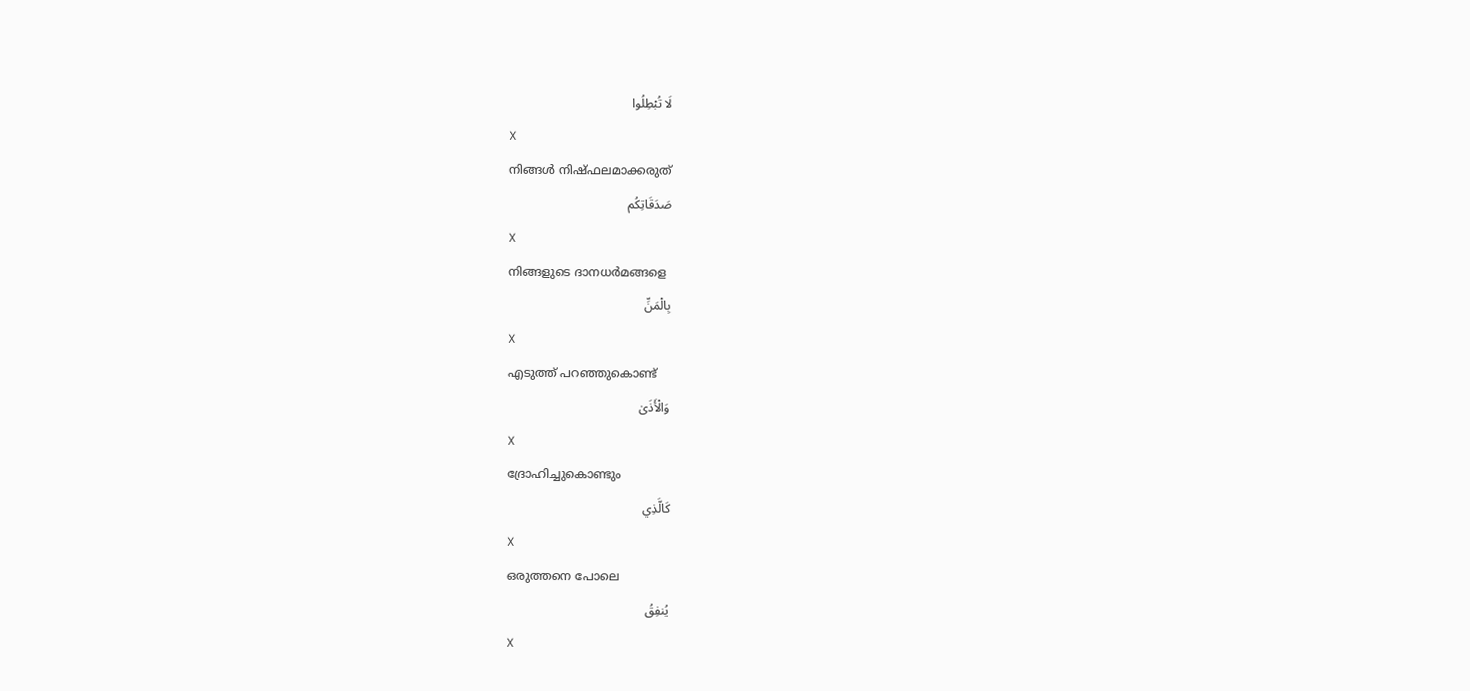لَا تُبْطِلُوا
X
നിങ്ങള്‍ നിഷ്ഫലമാക്കരുത്
صَدَقَاتِكُم
X
നിങ്ങളുടെ ദാനധര്‍മങ്ങളെ
بِالْمَنِّ
X
എടുത്ത് പറഞ്ഞുകൊണ്ട്
وَالْأَذَىٰ
X
ദ്രോഹിച്ചുകൊണ്ടും
كَالَّذِي
X
ഒരുത്തനെ പോലെ
يُنفِقُ
X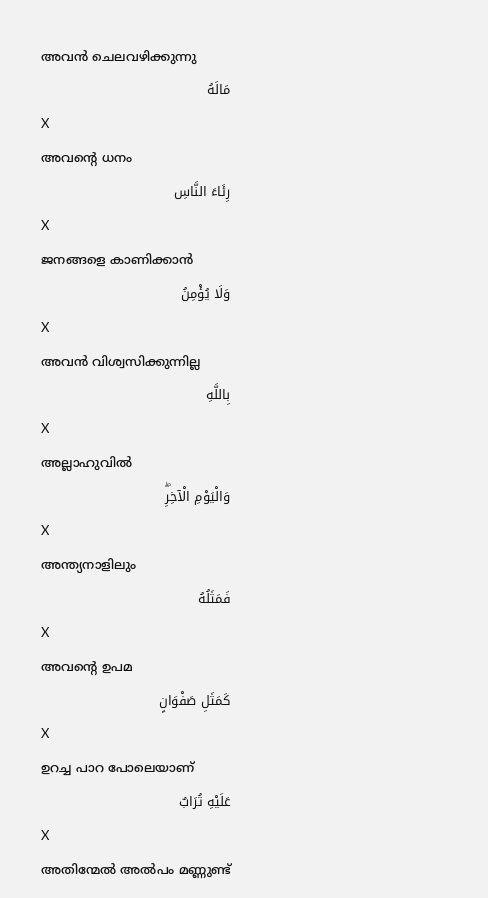അവന്‍ ചെലവഴിക്കുന്നു
مَالَهُ
X
അവന്റെ ധനം
رِئَاءَ النَّاسِ
X
ജനങ്ങളെ കാണിക്കാന്‍
وَلَا يُؤْمِنُ
X
അവന്‍ വിശ്വസിക്കുന്നില്ല
بِاللَّهِ
X
അല്ലാഹുവില്‍
وَالْيَوْمِ الْآخِرِۖ
X
അന്ത്യനാളിലും
فَمَثَلُهُ
X
അവന്റെ ഉപമ
كَمَثَلِ صَفْوَانٍ
X
ഉറച്ച പാറ പോലെയാണ്
عَلَيْهِ تُرَابٌ
X
അതിന്മേല്‍ അല്‍പം മണ്ണുണ്ട്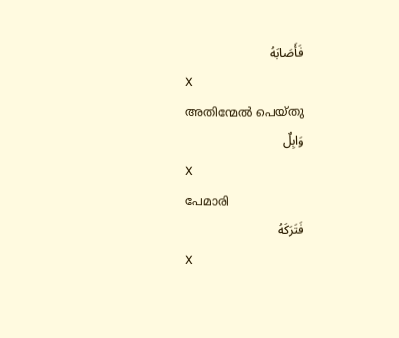فَأَصَابَهُ
X
അതിന്മേല്‍ പെയ്തു
وَابِلٌ
X
പേമാരി
فَتَرَكَهُ
X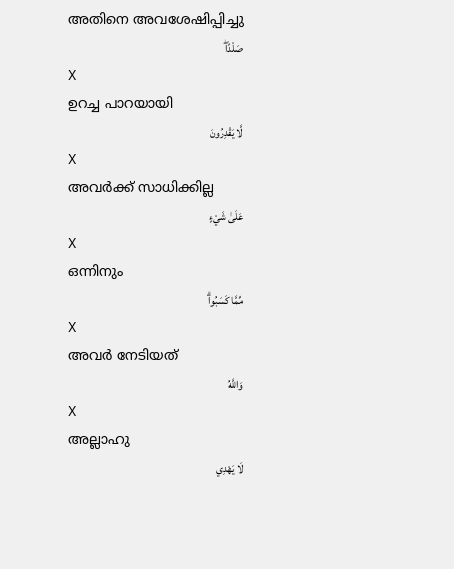അതിനെ അവശേഷിപ്പിച്ചു
صَلْدًاۖ
X
ഉറച്ച പാറയായി
لَّا يَقْدِرُونَ
X
അവര്‍ക്ക് സാധിക്കില്ല
عَلَىٰ شَيْءٍ
X
ഒന്നിനും
مِّمَّا كَسَبُواۗ
X
അവര്‍ നേടിയത്
وَاللَّهُ
X
അല്ലാഹു
لَا يَهْدِي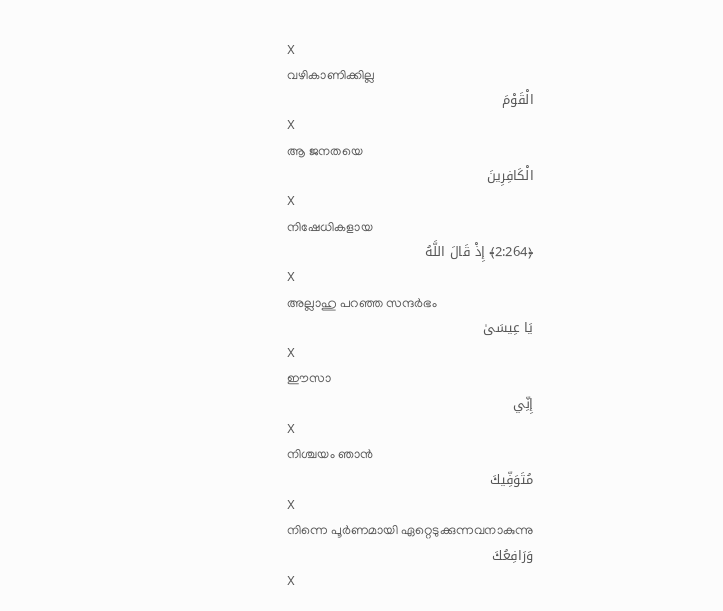X
വഴികാണിക്കില്ല
الْقَوْمَ
X
ആ ജനതയെ
الْكَافِرِينَ
X
നിഷേധികളായ
﴿2:264﴾ إِذْ قَالَ اللَّهُ
X
അല്ലാഹു പറഞ്ഞ സന്ദര്‍ഭം
يَا عِيسَىٰ
X
ഈസാ
إِنِّي
X
നിശ്ചയം ഞാന്‍
مُتَوَفِّيكَ
X
നിന്നെ പൂര്‍ണമായി ഏറ്റെടുക്കുന്നവനാകുന്നു
وَرَافِعُكَ
X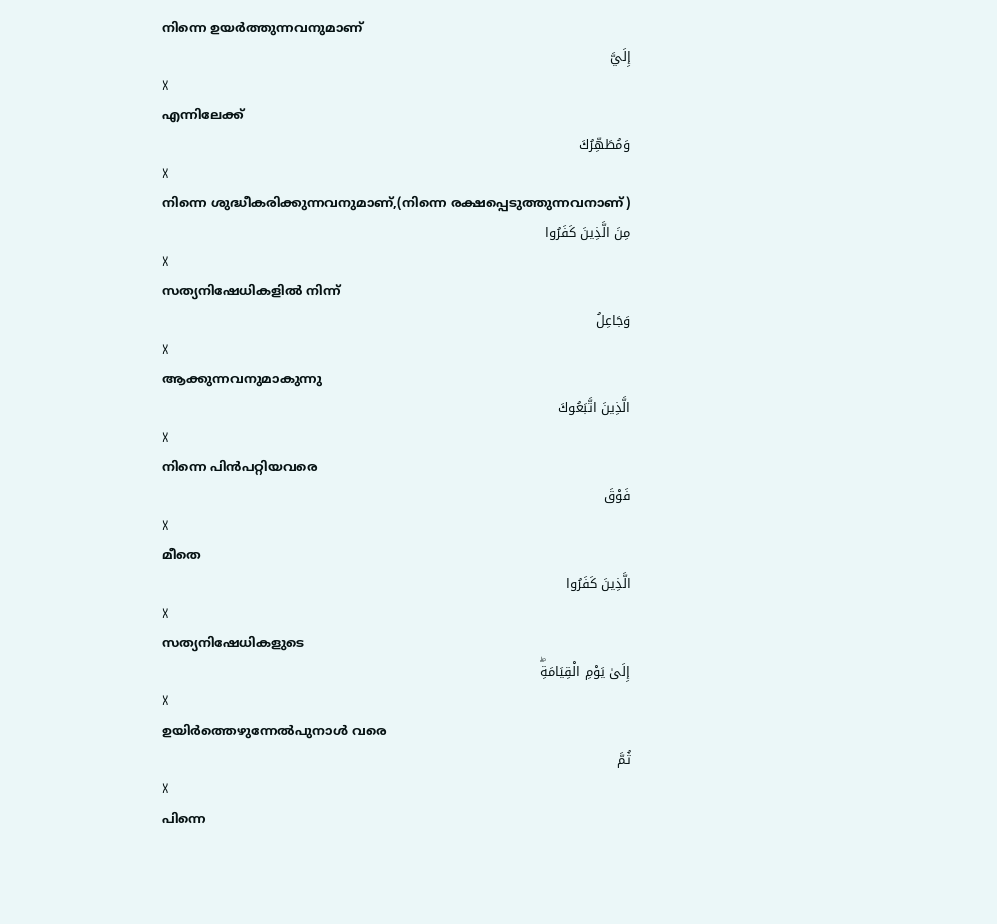നിന്നെ ഉയര്‍ത്തുന്നവനുമാണ്
إِلَيَّ
X
എന്നിലേക്ക്
وَمُطَهِّرُكَ
X
നിന്നെ ശുദ്ധീകരിക്കുന്നവനുമാണ്,(നിന്നെ രക്ഷപ്പെടുത്തുന്നവനാണ്‌)
مِنَ الَّذِينَ كَفَرُوا
X
സത്യനിഷേധികളില്‍ നിന്ന്
وَجَاعِلُ
X
ആക്കുന്നവനുമാകുന്നു
الَّذِينَ اتَّبَعُوكَ
X
നിന്നെ പിന്‍പറ്റിയവരെ
فَوْقَ
X
മീതെ
الَّذِينَ كَفَرُوا
X
സത്യനിഷേധികളുടെ
إِلَىٰ يَوْمِ الْقِيَامَةِۖ
X
ഉയിര്‍ത്തെഴുന്നേല്‍പുനാള്‍ വരെ
ثُمَّ
X
പിന്നെ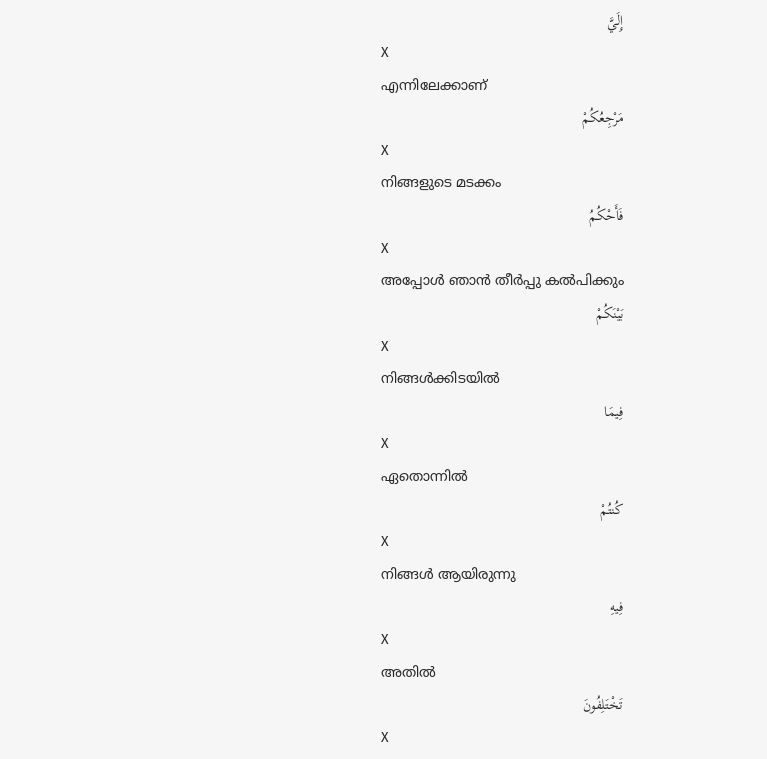إِلَيَّ
X
എന്നിലേക്കാണ്
مَرْجِعُكُمْ
X
നിങ്ങളുടെ മടക്കം
فَأَحْكُمُ
X
അപ്പോള്‍ ഞാന്‍ തീര്‍പ്പു കല്‍പിക്കും
بَيْنَكُمْ
X
നിങ്ങള്‍ക്കിടയില്‍
فِيمَا
X
ഏതൊന്നില്‍
كُنتُمْ
X
നിങ്ങള്‍ ആയിരുന്നു
فِيهِ
X
അതില്‍
تَخْتَلِفُونَ
X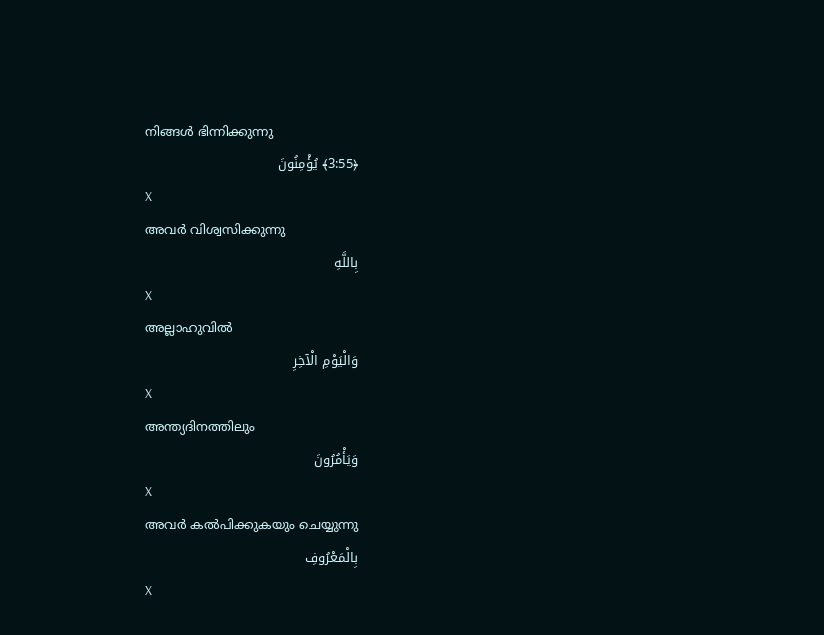നിങ്ങള്‍ ഭിന്നിക്കുന്നു
﴿3:55﴾ يُؤْمِنُونَ
X
അവര്‍ വിശ്വസിക്കുന്നു
بِاللَّهِ
X
അല്ലാഹുവില്‍
وَالْيَوْمِ الْآخِرِ
X
അന്ത്യദിനത്തിലും
وَيَأْمُرُونَ
X
അവര്‍ കല്‍പിക്കുകയും ചെയ്യുന്നു
بِالْمَعْرُوفِ
X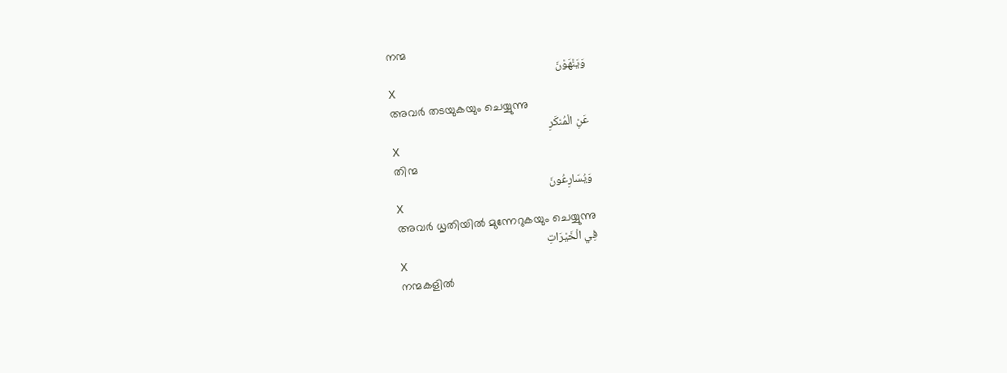നന്മ
وَيَنْهَوْنَ
X
അവര്‍ തടയുകയും ചെയ്യുന്നു
عَنِ الْمُنكَرِ
X
തിന്മ
وَيُسَارِعُونَ
X
അവര്‍ ധൃതിയില്‍ മുന്നേറുകയും ചെയ്യുന്നു
فِي الْخَيْرَاتِ
X
നന്മകളില്‍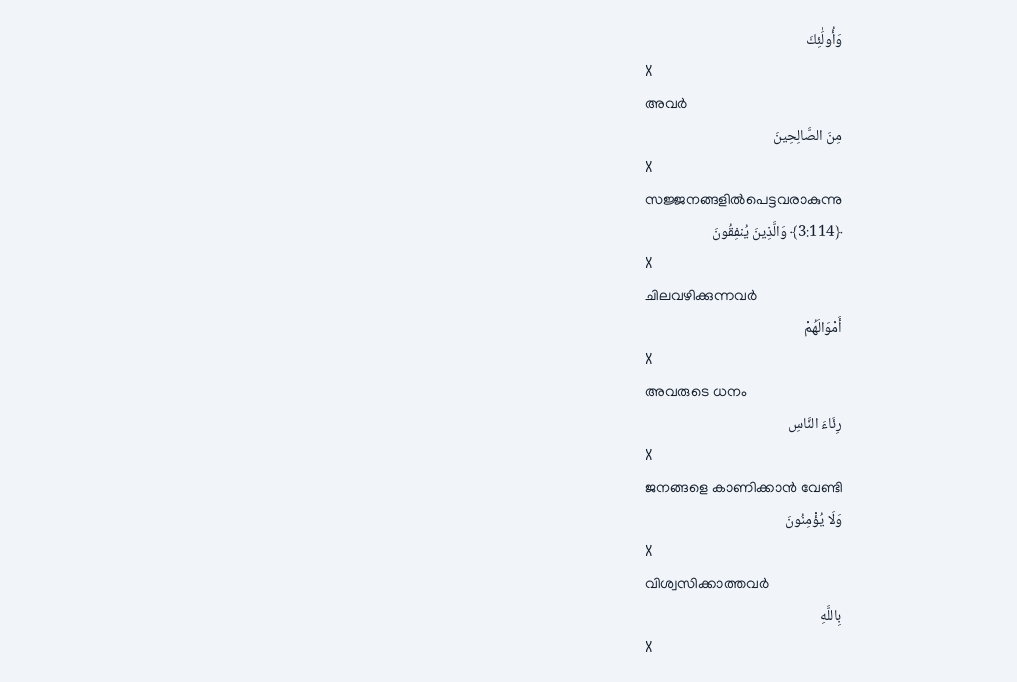وَأُولَٰئِكَ
X
അവര്‍
مِنَ الصَّالِحِينَ
X
സജ്ജനങ്ങളില്‍പെട്ടവരാകുന്നു
﴿3:114﴾ وَالَّذِينَ يُنفِقُونَ
X
ചിലവഴിക്കുന്നവര്‍
أَمْوَالَهُمْ
X
അവരുടെ ധനം
رِئَاءَ النَّاسِ
X
ജനങ്ങളെ കാണിക്കാന്‍ വേണ്ടി
وَلَا يُؤْمِنُونَ
X
വിശ്വസിക്കാത്തവര്‍
بِاللَّهِ
X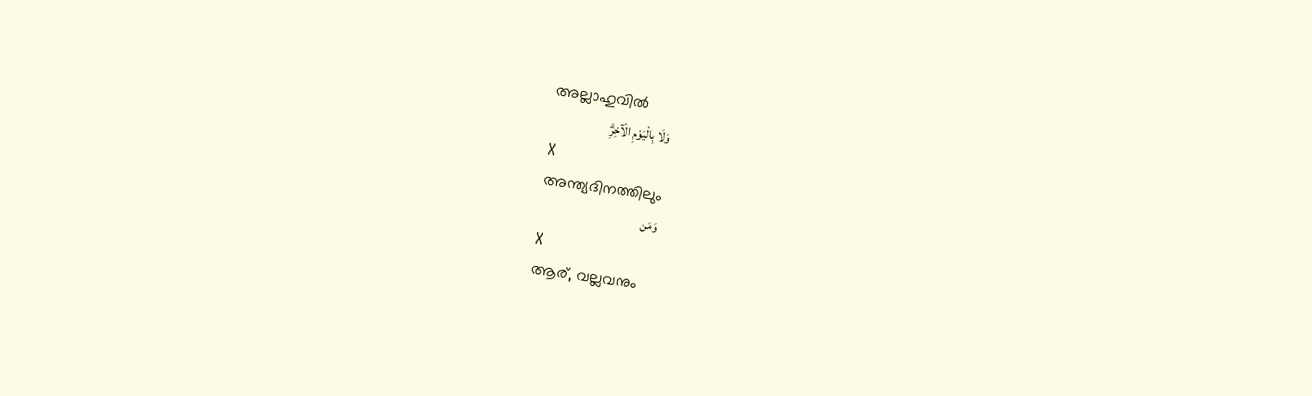അല്ലാഹുവില്‍
وَلَا بِالْيَوْمِ الْآخِرِۗ
X
അന്ത്യദിനത്തിലും
وَمَن
X
ആര്, വല്ലവനും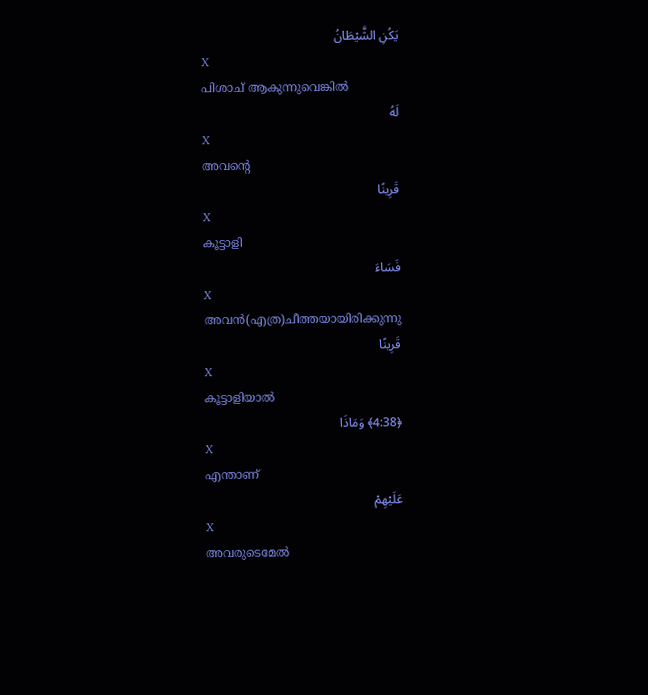يَكُنِ الشَّيْطَانُ
X
പിശാച് ആകുന്നുവെങ്കില്‍
لَهُ
X
അവന്റെ
قَرِينًا
X
കൂട്ടാളി
فَسَاءَ
X
അവന്‍(എത്ര)ചീത്തയായിരിക്കുന്നു
قَرِينًا
X
കൂട്ടാളിയാല്‍
﴿4:38﴾ وَمَاذَا
X
എന്താണ്
عَلَيْهِمْ
X
അവരുടെമേല്‍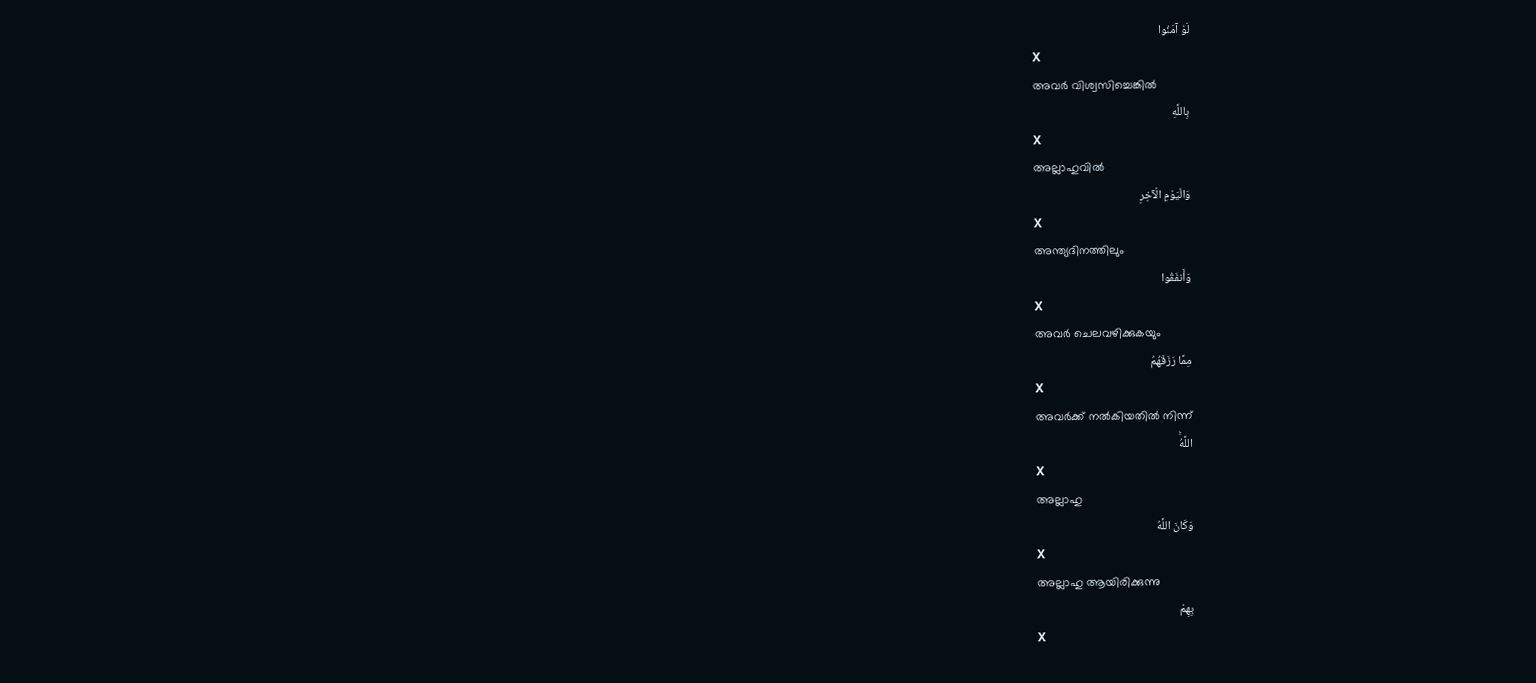لَوْ آمَنُوا
X
അവര്‍ വിശ്വസിച്ചെങ്കില്‍
بِاللَّهِ
X
അല്ലാഹുവില്‍
وَالْيَوْمِ الْآخِرِ
X
അന്ത്യദിനത്തിലും
وَأَنفَقُوا
X
അവര്‍ ചെലവഴിക്കുകയും
مِمَّا رَزَقَهُمُ
X
അവര്‍ക്ക് നല്‍കിയതില്‍ നിന്ന്
اللَّهُۚ
X
അല്ലാഹു
وَكَانَ اللَّهُ
X
അല്ലാഹു ആയിരിക്കുന്നു
بِهِمْ
X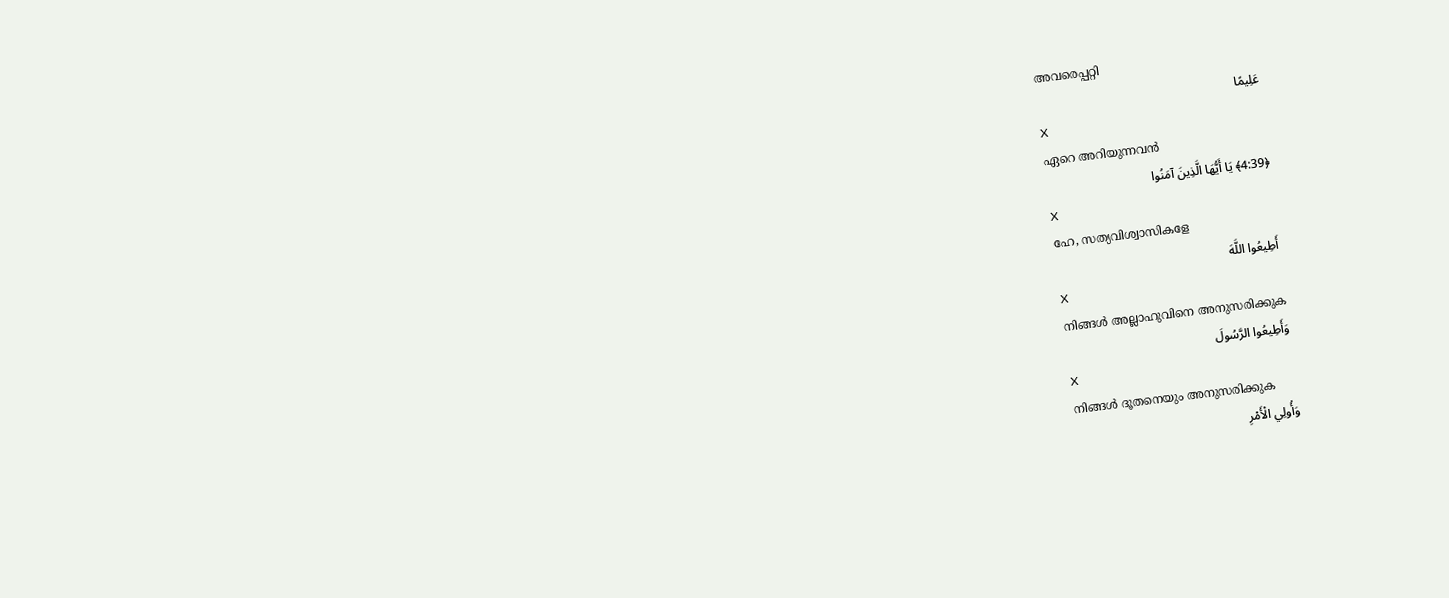അവരെപ്പറ്റി
عَلِيمًا
X
ഏറെ അറിയുന്നവന്‍
﴿4:39﴾ يَا أَيُّهَا الَّذِينَ آمَنُوا
X
ഹേ, സത്യവിശ്വാസികളേ
أَطِيعُوا اللَّهَ
X
നിങ്ങള്‍ അല്ലാഹുവിനെ അനുസരിക്കുക
وَأَطِيعُوا الرَّسُولَ
X
നിങ്ങള്‍ ദൂതനെയും അനുസരിക്കുക
وَأُولِي الْأَمْرِ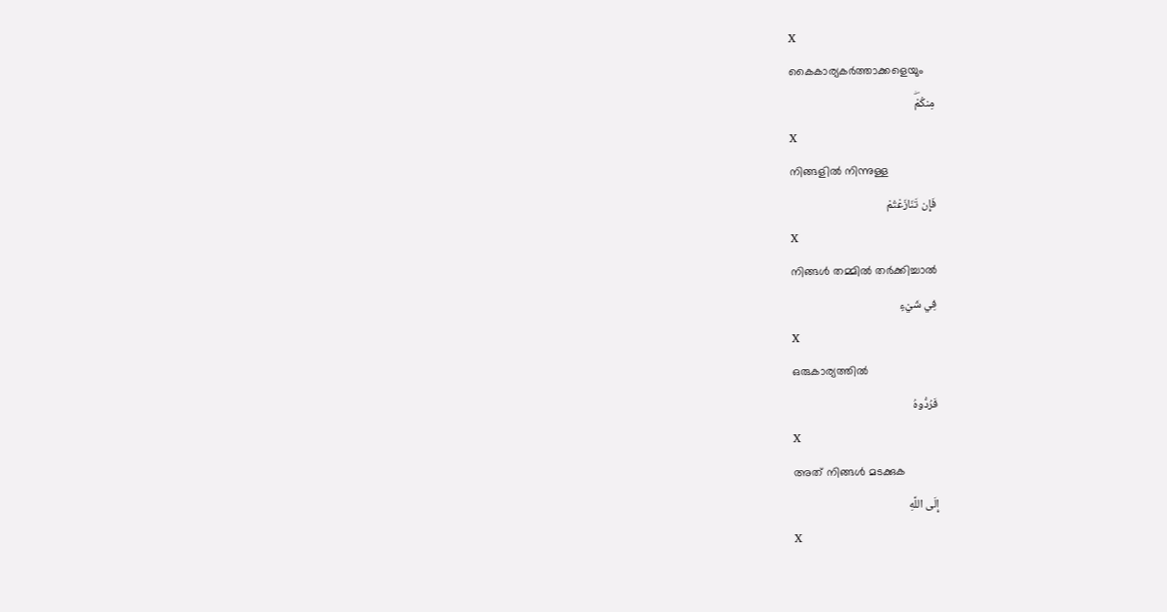X
കൈകാര്യകര്‍ത്താക്കളെയും
مِنكُمْۖ
X
നിങ്ങളില്‍ നിന്നുള്ള
فَإِن تَنَازَعْتُمْ
X
നിങ്ങള്‍ തമ്മില്‍ തര്‍ക്കിച്ചാല്‍
فِي شَيْءٍ
X
ഒരുകാര്യത്തില്‍
فَرُدُّوهُ
X
അത് നിങ്ങള്‍ മടക്കുക
إِلَى اللَّهِ
X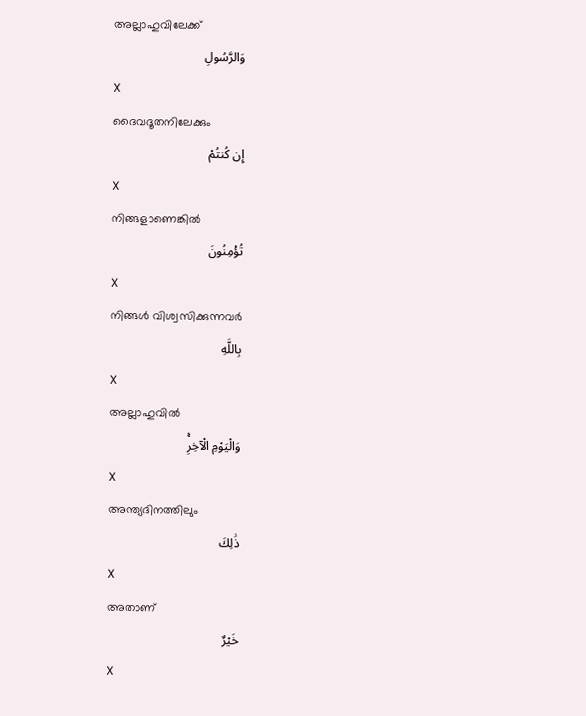അല്ലാഹുവിലേക്ക്
وَالرَّسُولِ
X
ദൈവദൂതനിലേക്കും
إِن كُنتُمْ
X
നിങ്ങളാണെങ്കില്‍
تُؤْمِنُونَ
X
നിങ്ങള്‍ വിശ്വസിക്കുന്നവര്‍
بِاللَّهِ
X
അല്ലാഹുവില്‍
وَالْيَوْمِ الْآخِرِۚ
X
അന്ത്യദിനത്തിലും
ذَٰلِكَ
X
അതാണ്
خَيْرٌ
X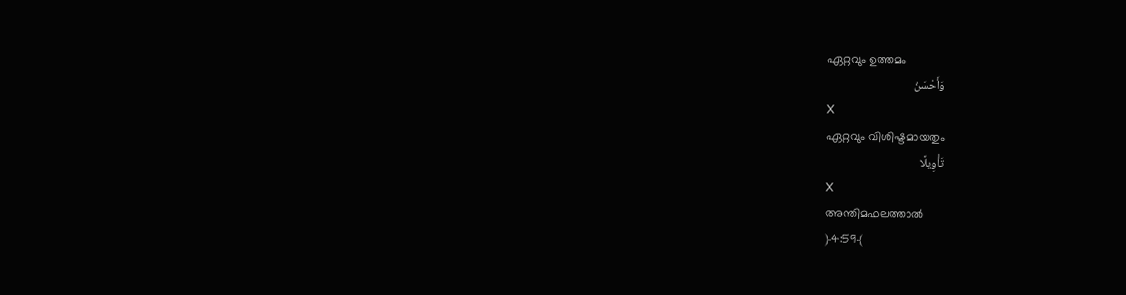ഏറ്റവും ഉത്തമം
وَأَحْسَنُ
X
ഏറ്റവും വിശിഷ്ടമായതും
تَأْوِيلًا
X
അന്തിമഫലത്താല്‍
﴿4:59﴾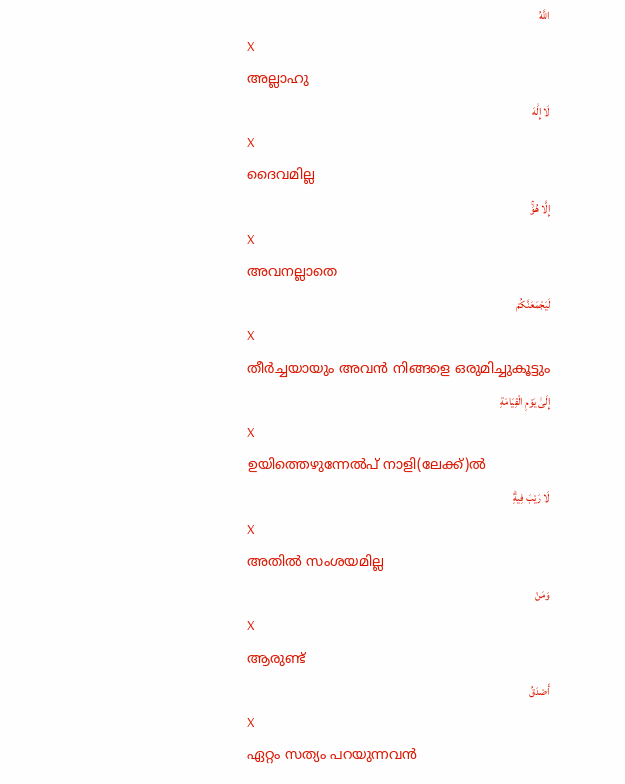اللَّهُ
X
അല്ലാഹു
لَا إِلَٰهَ
X
ദൈവമില്ല
إِلَّا هُوَۚ
X
അവനല്ലാതെ
لَيَجْمَعَنَّكُمْ
X
തീര്‍ച്ചയായും അവന്‍ നിങ്ങളെ ഒരുമിച്ചുകൂട്ടും
إِلَىٰ يَوْمِ الْقِيَامَةِ
X
ഉയിത്തെഴുന്നേല്‍പ് നാളി(ലേക്ക്)ല്‍
لَا رَيْبَ فِيهِۗ
X
അതില്‍ സംശയമില്ല
وَمَنْ
X
ആരുണ്ട്
أَصْدَقُ
X
ഏറ്റം സത്യം പറയുന്നവന്‍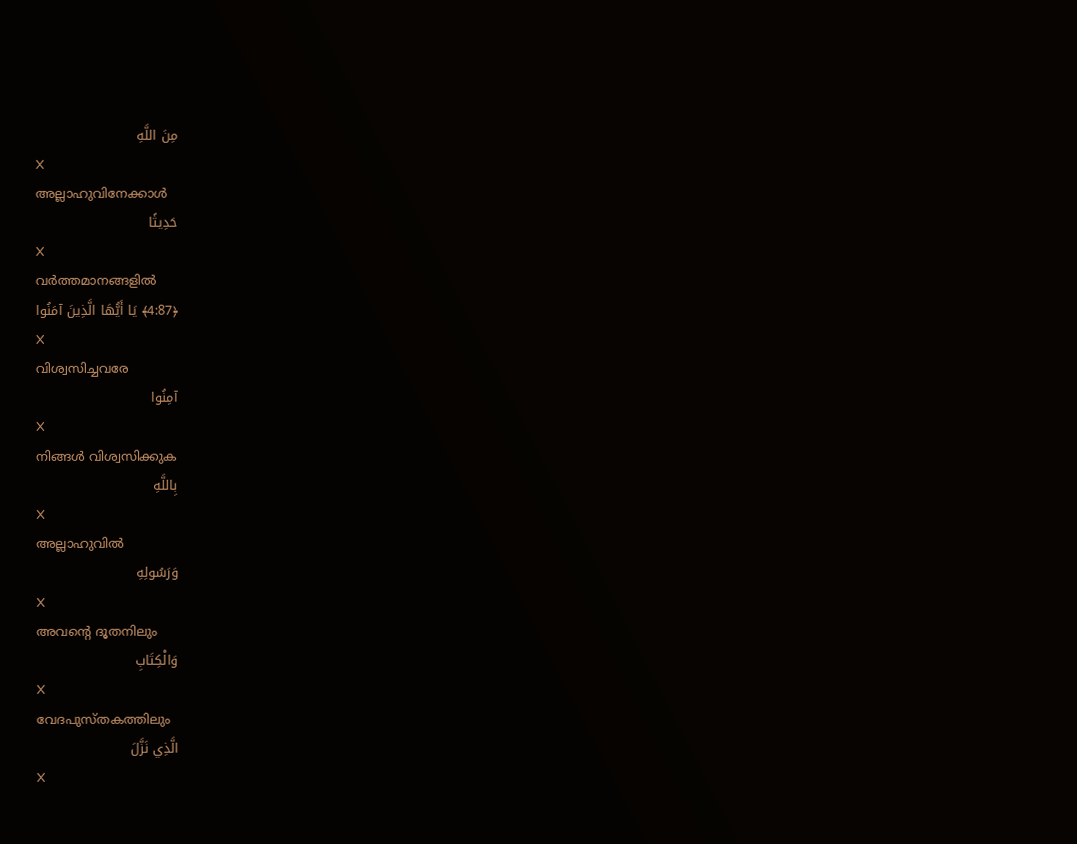مِنَ اللَّهِ
X
അല്ലാഹുവിനേക്കാള്‍
حَدِيثًا
X
വര്‍ത്തമാനങ്ങളില്‍
﴿4:87﴾ يَا أَيُّهَا الَّذِينَ آمَنُوا
X
വിശ്വസിച്ചവരേ
آمِنُوا
X
നിങ്ങള്‍ വിശ്വസിക്കുക
بِاللَّهِ
X
അല്ലാഹുവില്‍
وَرَسُولِهِ
X
അവന്റെ ദൂതനിലും
وَالْكِتَابِ
X
വേദപുസ്തകത്തിലും
الَّذِي نَزَّلَ
X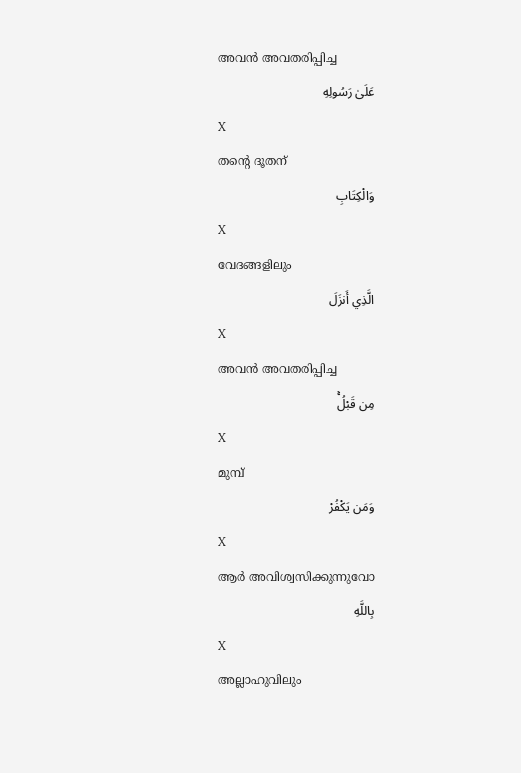അവന്‍ അവതരിപ്പിച്ച
عَلَىٰ رَسُولِهِ
X
തന്റെ ദൂതന്
وَالْكِتَابِ
X
വേദങ്ങളിലും
الَّذِي أَنزَلَ
X
അവന്‍ അവതരിപ്പിച്ച
مِن قَبْلُۚ
X
മുമ്പ്
وَمَن يَكْفُرْ
X
ആര്‍ അവിശ്വസിക്കുന്നുവോ
بِاللَّهِ
X
അല്ലാഹുവിലും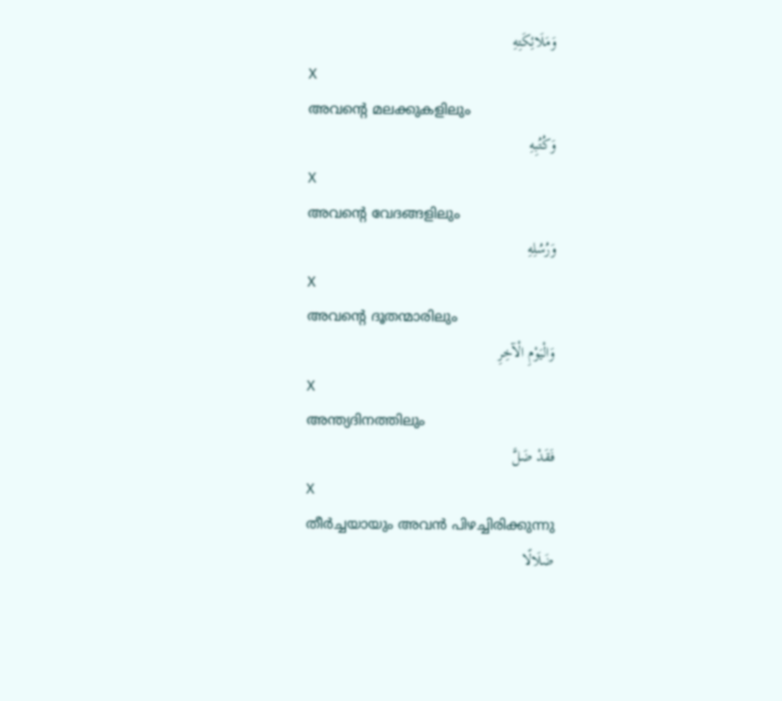وَمَلَائِكَتِهِ
X
അവന്റെ മലക്കുകളിലും
وَكُتُبِهِ
X
അവന്റെ വേദങ്ങളിലും
وَرُسُلِهِ
X
അവന്റെ ദൂതന്മാരിലും
وَالْيَوْمِ الْآخِرِ
X
അന്ത്യദിനത്തിലും
فَقَدْ ضَلَّ
X
തീര്‍ച്ചയായും അവന്‍ പിഴച്ചിരിക്കുന്നു
ضَلَالًا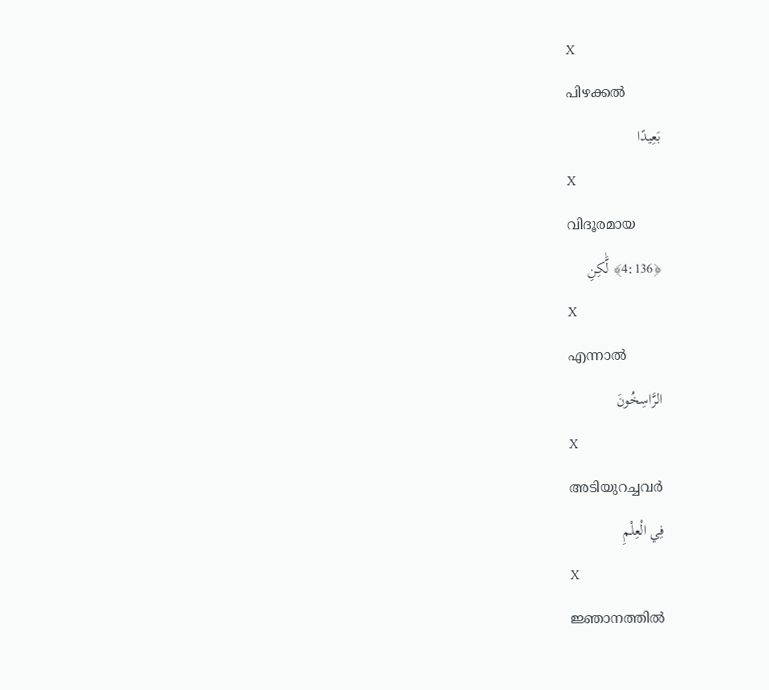X
പിഴക്കല്‍
بَعِيدًا
X
വിദൂരമായ
﴿4:136﴾ لَّٰكِنِ
X
എന്നാല്‍
الرَّاسِخُونَ
X
അടിയുറച്ചവര്‍
فِي الْعِلْمِ
X
ജ്ഞാനത്തില്‍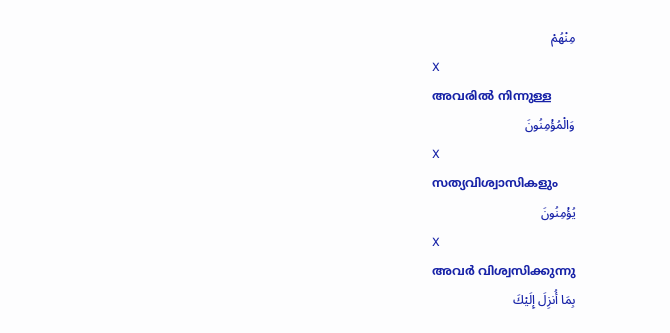مِنْهُمْ
X
അവരില്‍ നിന്നുള്ള
وَالْمُؤْمِنُونَ
X
സത്യവിശ്വാസികളും
يُؤْمِنُونَ
X
അവര്‍ വിശ്വസിക്കുന്നു
بِمَا أُنزِلَ إِلَيْكَ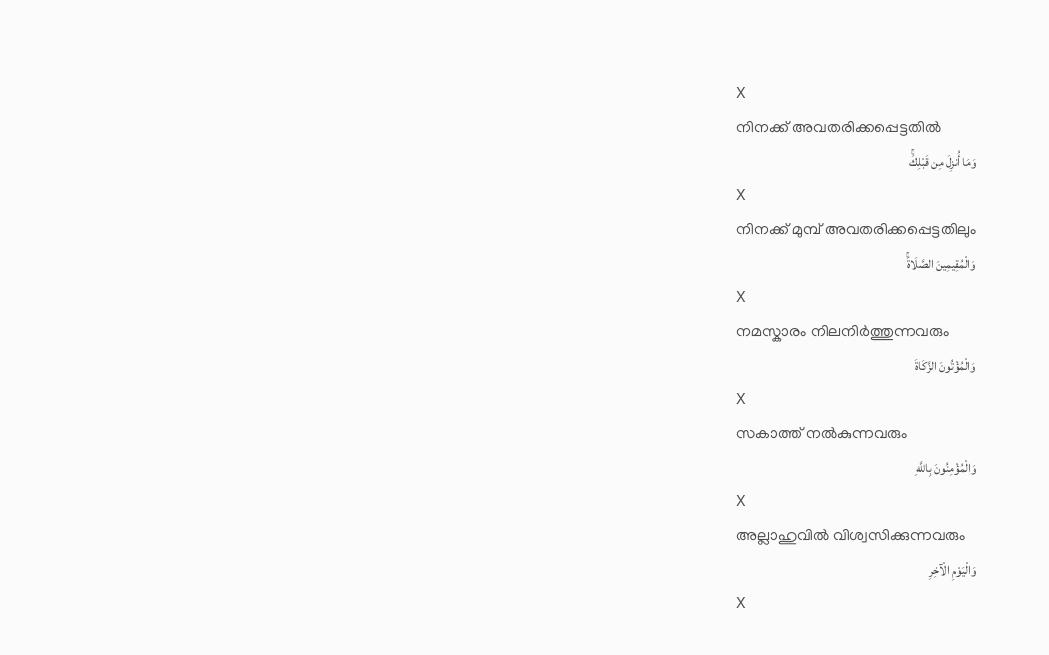X
നിനക്ക് അവതരിക്കപ്പെട്ടതില്‍
وَمَا أُنزِلَ مِن قَبْلِكَۚ
X
നിനക്ക് മുമ്പ് അവതരിക്കപ്പെട്ടതിലും
وَالْمُقِيمِينَ الصَّلَاةَۚ
X
നമസ്കാരം നിലനിര്‍ത്തുന്നവരും
وَالْمُؤْتُونَ الزَّكَاةَ
X
സകാത്ത് നല്‍കുന്നവരും
وَالْمُؤْمِنُونَ بِاللَّهِ
X
അല്ലാഹുവില്‍ വിശ്വസിക്കുന്നവരും
وَالْيَوْمِ الْآخِرِ
X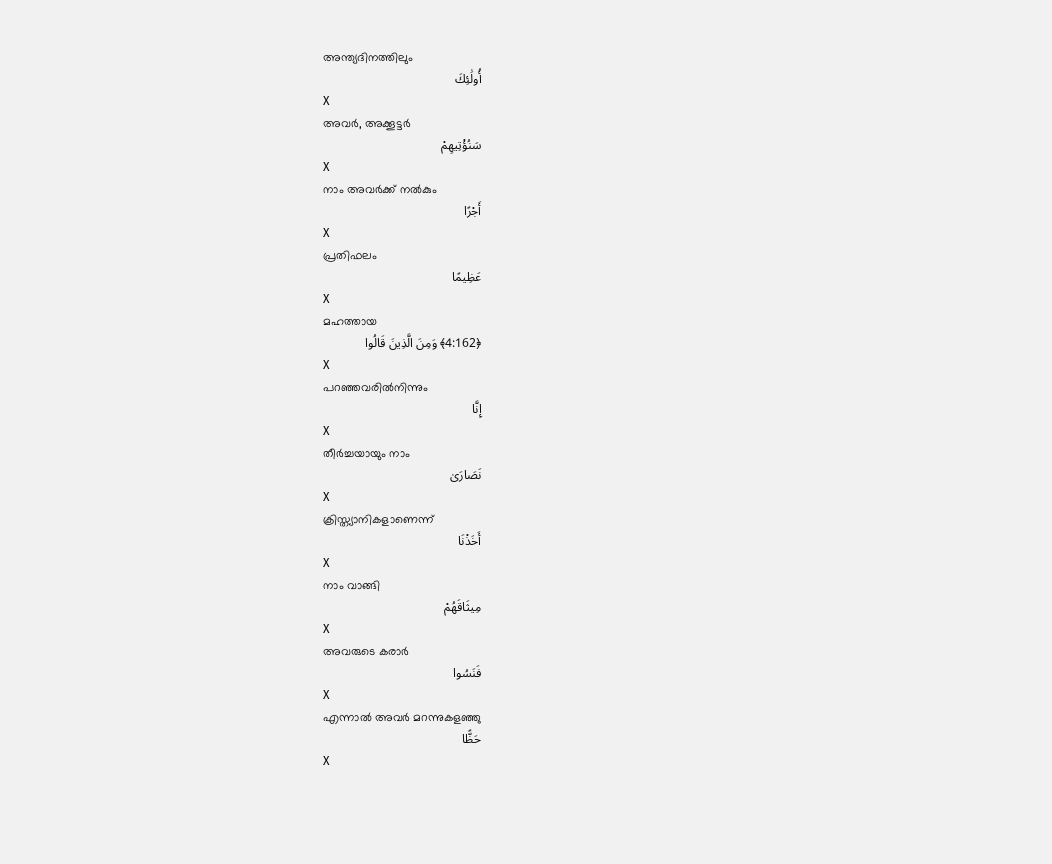അന്ത്യദിനത്തിലും
أُولَٰئِكَ
X
അവര്‍, അക്കൂട്ടര്‍
سَنُؤْتِيهِمْ
X
നാം അവര്‍ക്ക് നല്‍കും
أَجْرًا
X
പ്രതിഫലം
عَظِيمًا
X
മഹത്തായ
﴿4:162﴾ وَمِنَ الَّذِينَ قَالُوا
X
പറഞ്ഞവരില്‍നിന്നും
إِنَّا
X
തീര്‍ച്ചയായും നാം
نَصَارَىٰ
X
ക്രിസ്ത്യാനികളാണെന്ന്
أَخَذْنَا
X
നാം വാങ്ങി
مِيثَاقَهُمْ
X
അവരുടെ കരാര്‍
فَنَسُوا
X
എന്നാല്‍ അവര്‍ മറന്നുകളഞ്ഞു
حَظًّا
X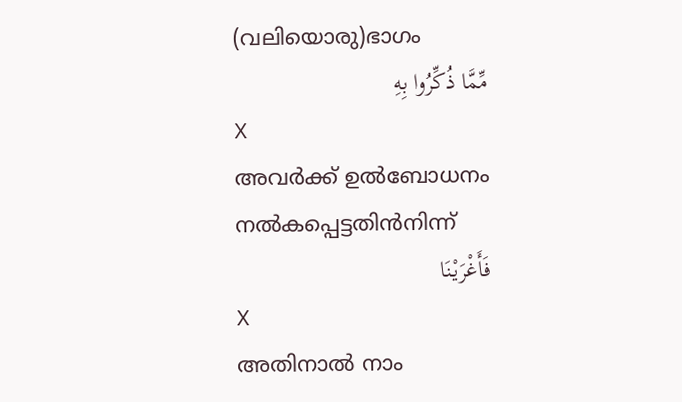(വലിയൊരു)ഭാഗം
مِّمَّا ذُكِّرُوا بِهِ
X
അവര്‍ക്ക് ഉല്‍ബോധനം നല്‍കപ്പെട്ടതിന്‍നിന്ന്
فَأَغْرَيْنَا
X
അതിനാല്‍ നാം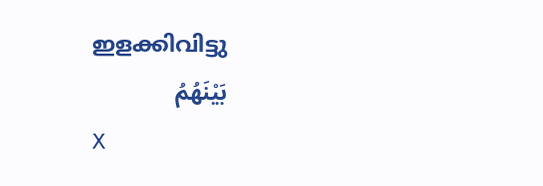ഇളക്കിവിട്ടു
بَيْنَهُمُ
X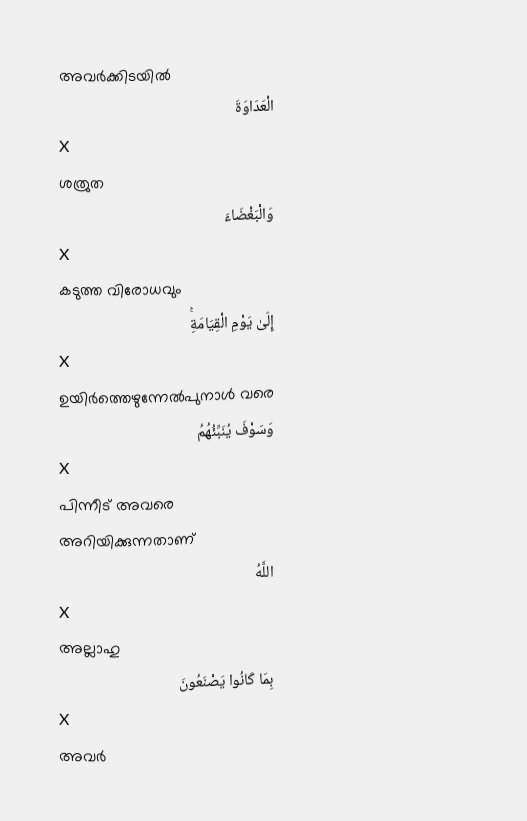അവര്‍ക്കിടയില്‍
الْعَدَاوَةَ
X
ശത്രുത
وَالْبَغْضَاءَ
X
കടുത്ത വിരോധവും
إِلَىٰ يَوْمِ الْقِيَامَةِۚ
X
ഉയിര്‍ത്തെഴുന്നേല്‍പുനാള്‍ വരെ
وَسَوْفَ يُنَبِّئُهُمُ
X
പിന്നീട് അവരെ അറിയിക്കുന്നതാണ്
اللَّهُ
X
അല്ലാഹു
بِمَا كَانُوا يَصْنَعُونَ
X
അവര്‍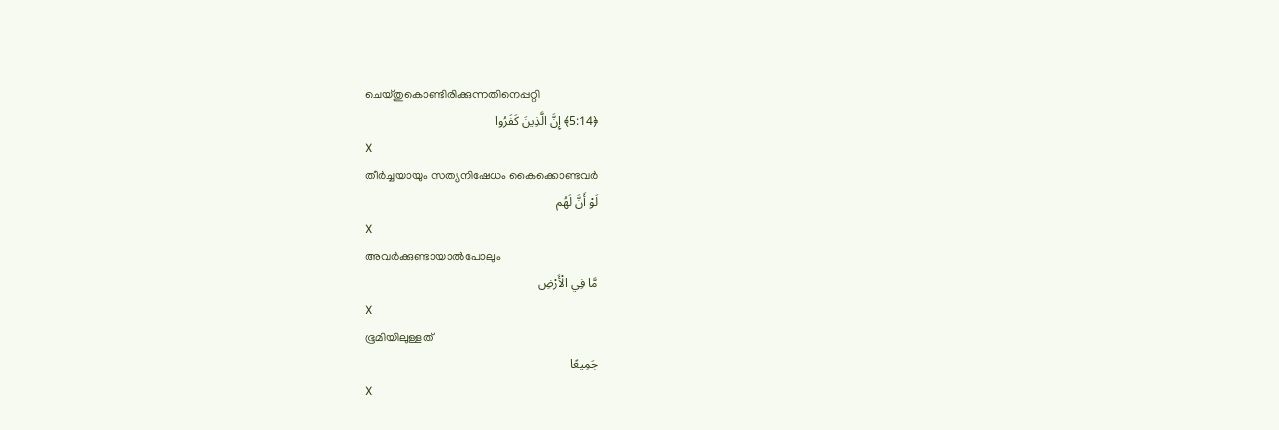ചെയ്തുകൊണ്ടിരിക്കുന്നതിനെപ്പറ്റി
﴿5:14﴾ إِنَّ الَّذِينَ كَفَرُوا
X
തീര്‍ച്ചയായും സത്യനിഷേധം കൈക്കൊണ്ടവര്‍
لَوْ أَنَّ لَهُم
X
അവര്‍ക്കുണ്ടായാല്‍പോലും
مَّا فِي الْأَرْضِ
X
ഭൂമിയിലുള്ളത്
جَمِيعًا
X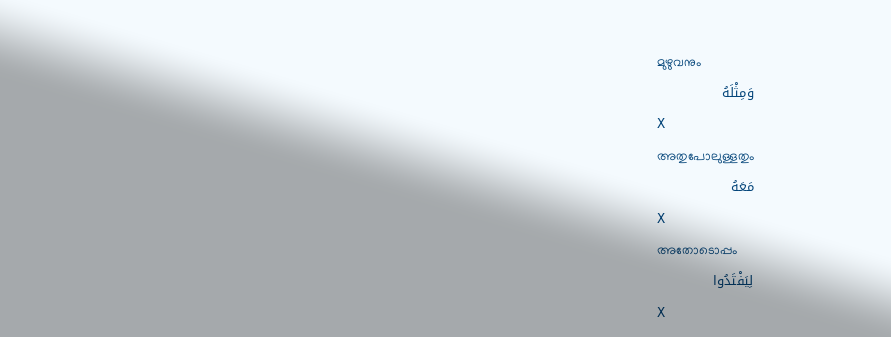മുഴുവനും
وَمِثْلَهُ
X
അതുപോലുള്ളതും
مَعَهُ
X
അതോടൊപ്പം
لِيَفْتَدُوا
X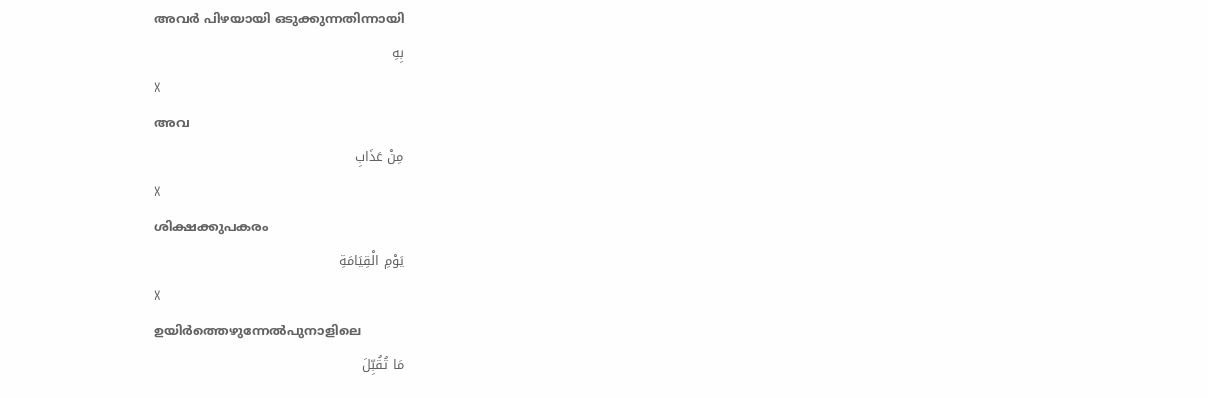അവര്‍ പിഴയായി ഒടുക്കുന്നതിന്നായി
بِهِ
X
അവ
مِنْ عَذَابِ
X
ശിക്ഷക്കുപകരം
يَوْمِ الْقِيَامَةِ
X
ഉയിര്‍ത്തെഴുന്നേല്‍പുനാളിലെ
مَا تُقُبِّلَ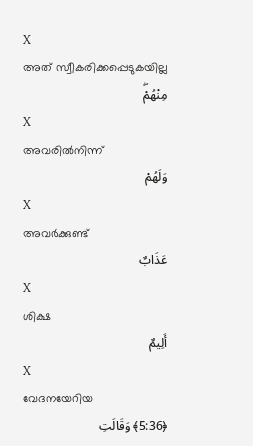X
അത് സ്വീകരിക്കപ്പെടുകയില്ല
مِنْهُمْۖ
X
അവരില്‍നിന്ന്
وَلَهُمْ
X
അവര്‍ക്കുണ്ട്
عَذَابٌ
X
ശിക്ഷ
أَلِيمٌ
X
വേദനയേറിയ
﴿5:36﴾ وَقَالَتِ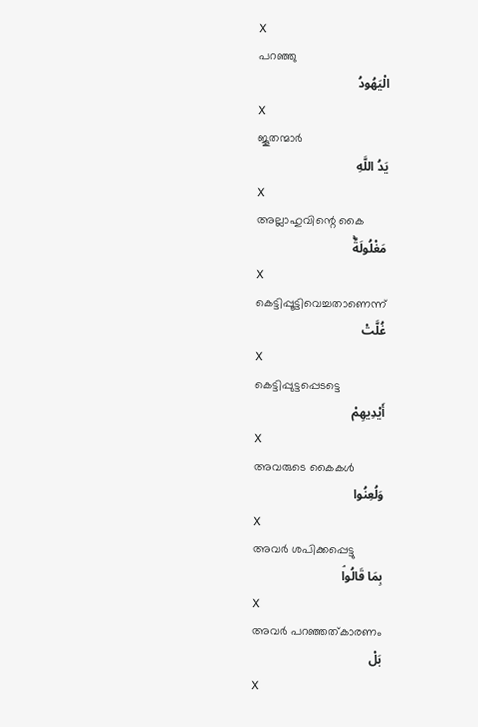X
പറഞ്ഞു
الْيَهُودُ
X
ജൂതന്മാര്‍
يَدُ اللَّهِ
X
അല്ലാഹുവിന്റെ കൈ
مَغْلُولَةٌۚ
X
കെട്ടിപ്പൂട്ടിവെച്ചതാണെന്ന്
غُلَّتْ
X
കെട്ടിപ്പുട്ടപ്പെടട്ടെ
أَيْدِيهِمْ
X
അവരുടെ കൈകള്‍
وَلُعِنُوا
X
അവര്‍ ശപിക്കപ്പെട്ടു
بِمَا قَالُواۘ
X
അവര്‍ പറഞ്ഞത്കാരണം
بَلْ
X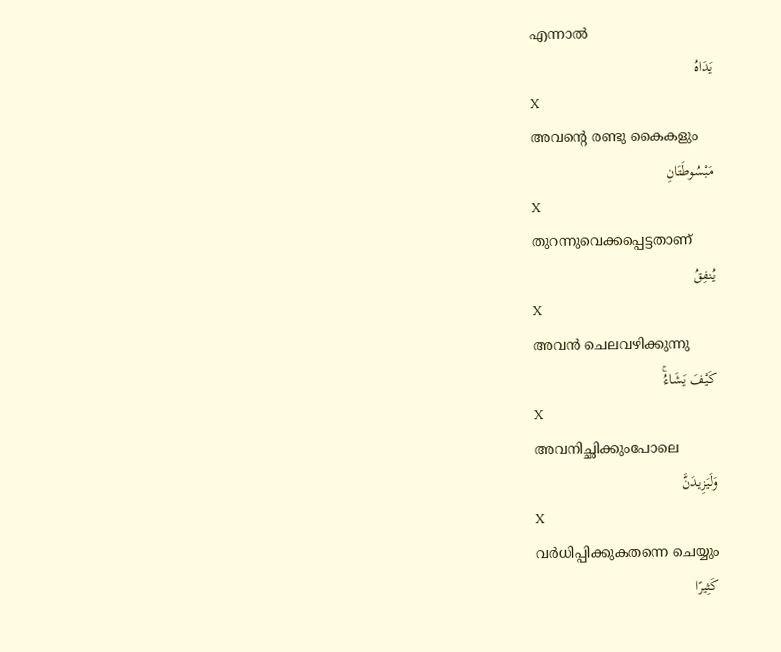എന്നാല്‍
يَدَاهُ
X
അവന്റെ രണ്ടു കൈകളും
مَبْسُوطَتَانِ
X
തുറന്നുവെക്കപ്പെട്ടതാണ്
يُنفِقُ
X
അവന്‍ ചെലവഴിക്കുന്നു
كَيْفَ يَشَاءُۚ
X
അവനിച്ഛിക്കുംപോലെ
وَلَيَزِيدَنَّ
X
വര്‍ധിപ്പിക്കുകതന്നെ ചെയ്യും
كَثِيرًا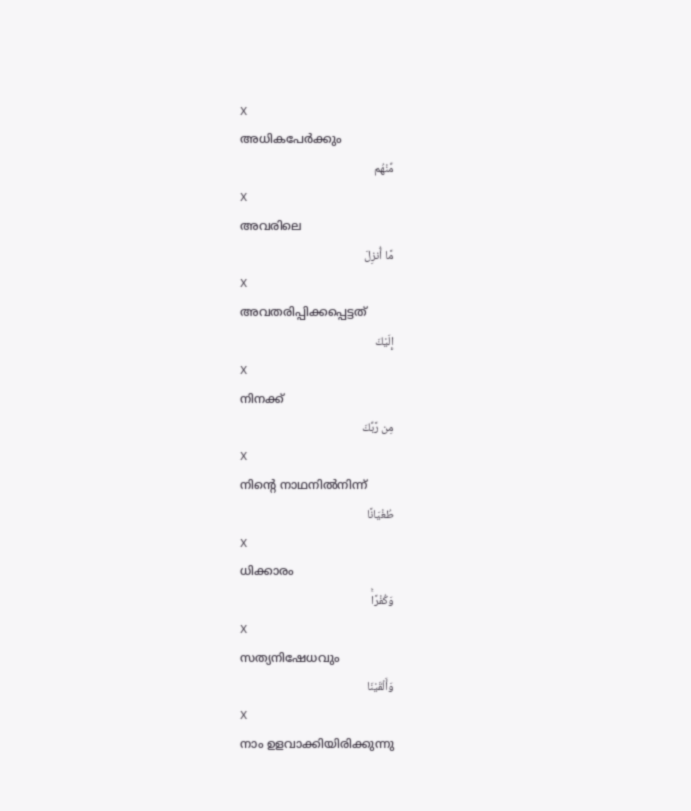X
അധികപേര്‍ക്കും
مِّنْهُم
X
അവരിലെ
مَّا أُنزِلَ
X
അവതരിപ്പിക്കപ്പെട്ടത്
إِلَيْكَ
X
നിനക്ക്
مِن رَّبِّكَ
X
നിന്റെ നാഥനില്‍നിന്ന്
طُغْيَانًا
X
ധിക്കാരം
وَكُفْرًاۚ
X
സത്യനിഷേധവും
وَأَلْقَيْنَا
X
നാം ഉളവാക്കിയിരിക്കുന്നു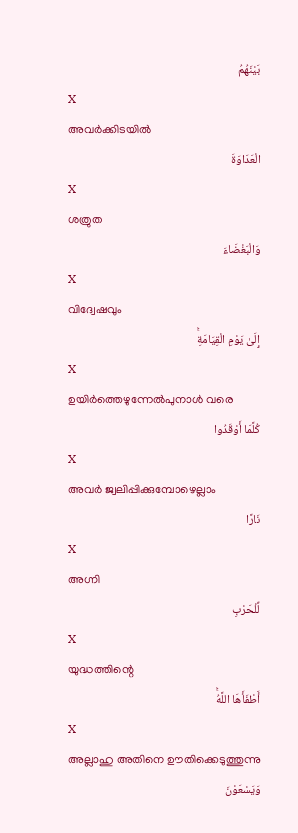بَيْنَهُمُ
X
അവര്‍ക്കിടയില്‍
الْعَدَاوَةَ
X
ശത്രുത
وَالْبَغْضَاءَ
X
വിദ്വേഷവും
إِلَىٰ يَوْمِ الْقِيَامَةِۚ
X
ഉയിര്‍ത്തെഴുന്നേല്‍പുനാള്‍ വരെ
كُلَّمَا أَوْقَدُوا
X
അവര്‍ ജ്വലിപ്പിക്കുമ്പോഴെല്ലാം
نَارًا
X
അഗ്നി
لِّلْحَرْبِ
X
യുദ്ധത്തിന്റെ
أَطْفَأَهَا اللَّهُۚ
X
അല്ലാഹു അതിനെ ഊതിക്കെടുത്തുന്നു
وَيَسْعَوْنَ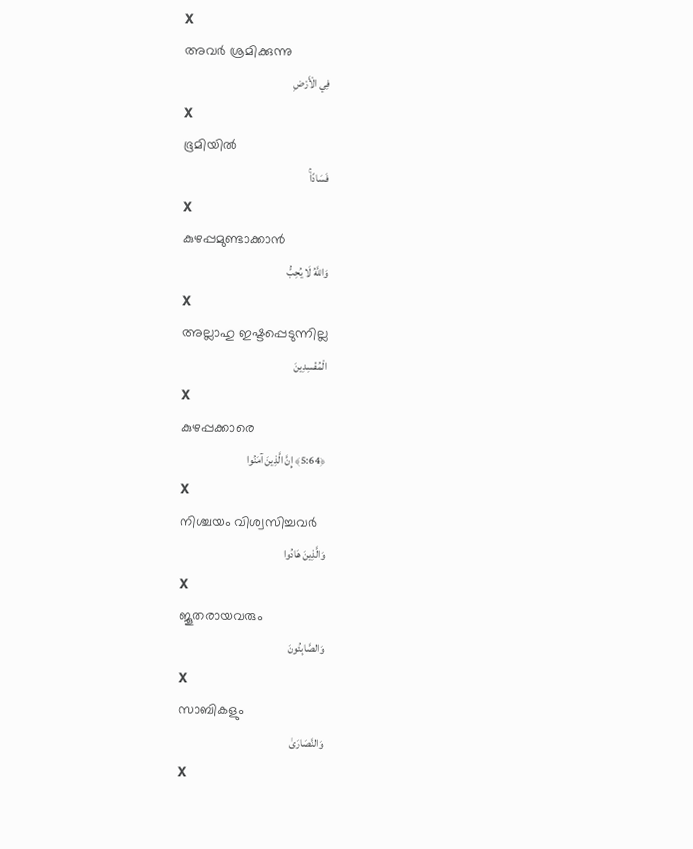X
അവര്‍ ശ്രമിക്കുന്നു
فِي الْأَرْضِ
X
ഭൂമിയില്‍
فَسَادًاۚ
X
കുഴപ്പമുണ്ടാക്കാന്‍
وَاللَّهُ لَا يُحِبُّ
X
അല്ലാഹു ഇഷ്ടപ്പെടുന്നില്ല
الْمُفْسِدِينَ
X
കുഴപ്പക്കാരെ
﴿5:64﴾ إِنَّ الَّذِينَ آمَنُوا
X
നിശ്ചയം വിശ്വസിച്ചവര്‍
وَالَّذِينَ هَادُوا
X
ജൂതരായവരും
وَالصَّابِئُونَ
X
സാബികളും
وَالنَّصَارَىٰ
X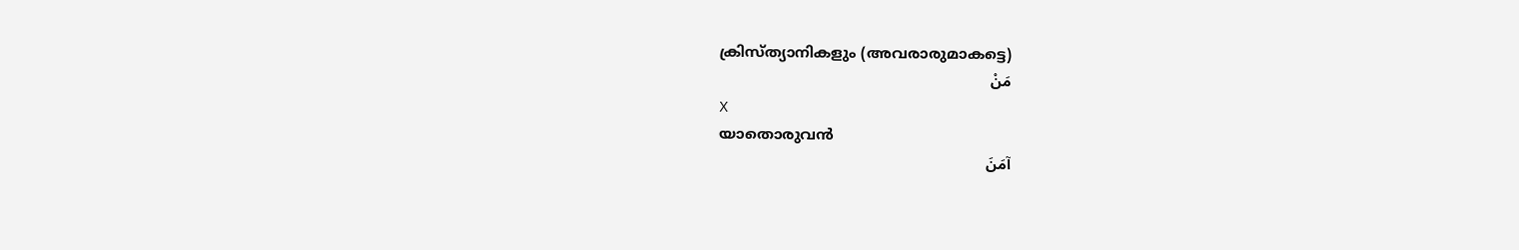ക്രിസ്ത്യാനികളും (അവരാരുമാകട്ടെ)
مَنْ
X
യാതൊരുവന്‍
آمَنَ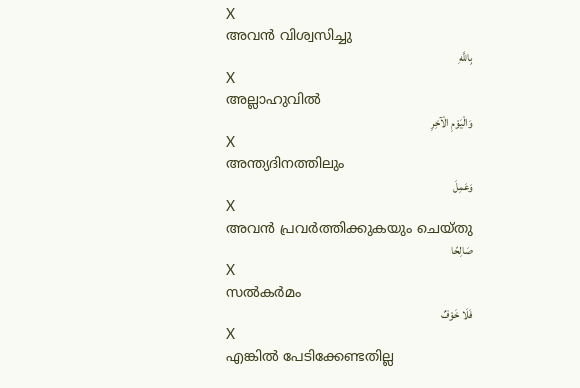X
അവന്‍ വിശ്വസിച്ചു
بِاللَّهِ
X
അല്ലാഹുവില്‍
وَالْيَوْمِ الْآخِرِ
X
അന്ത്യദിനത്തിലും
وَعَمِلَ
X
അവന്‍ പ്രവര്‍ത്തിക്കുകയും ചെയ്തു
صَالِحًا
X
സല്‍കര്‍മം
فَلَا خَوْفٌ
X
എങ്കില്‍ പേടിക്കേണ്ടതില്ല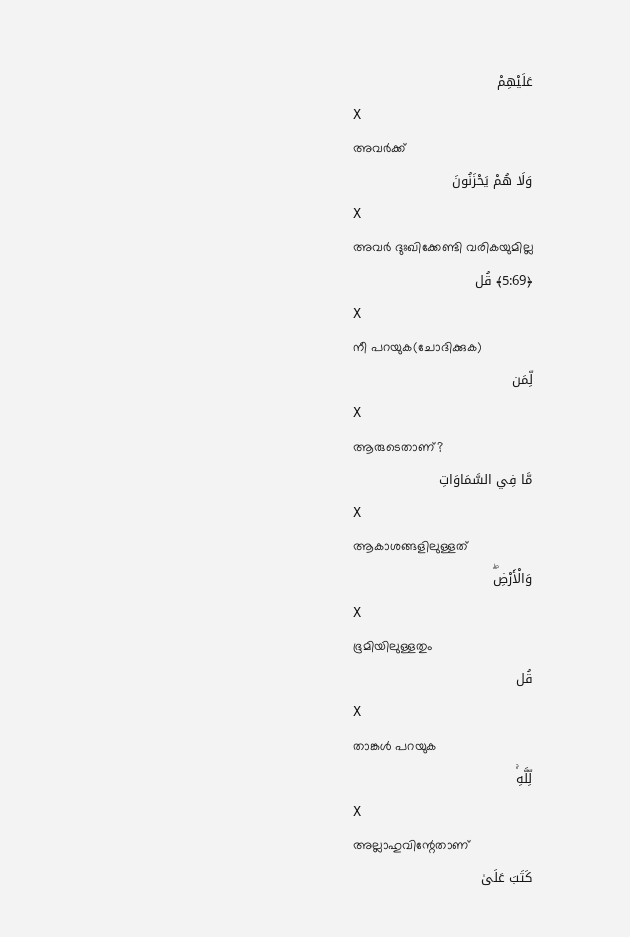عَلَيْهِمْ
X
അവര്‍ക്ക്
وَلَا هُمْ يَحْزَنُونَ
X
അവര്‍ ദുഃഖിക്കേണ്ടി വരികയുമില്ല
﴿5:69﴾ قُل
X
നീ പറയുക(ചോദിക്കുക)
لِّمَن
X
ആരുടെതാണ്?
مَّا فِي السَّمَاوَاتِ
X
ആകാശങ്ങളിലുള്ളത്
وَالْأَرْضِۖ
X
ഭൂമിയിലുള്ളതും
قُل
X
താങ്കള്‍ പറയുക
لِّلَّهِۚ
X
അല്ലാഹുവിന്റേതാണ്
كَتَبَ عَلَىٰ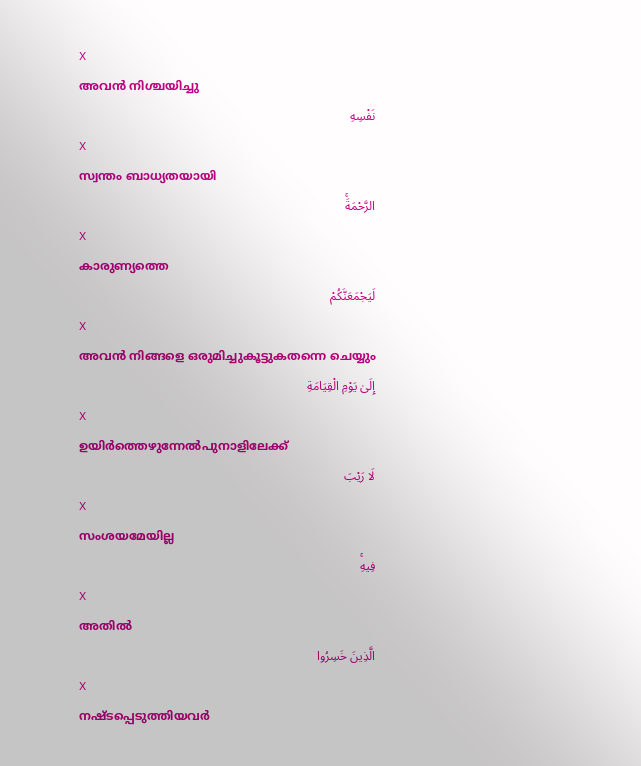X
അവന്‍ നിശ്ചയിച്ചു
نَفْسِهِ
X
സ്വന്തം ബാധ്യതയായി
الرَّحْمَةَۚ
X
കാരുണ്യത്തെ
لَيَجْمَعَنَّكُمْ
X
അവന്‍ നിങ്ങളെ ഒരുമിച്ചുകൂട്ടുകതന്നെ ചെയ്യും
إِلَىٰ يَوْمِ الْقِيَامَةِ
X
ഉയിര്‍ത്തെഴുന്നേല്‍പുനാളിലേക്ക്
لَا رَيْبَ
X
സംശയമേയില്ല
فِيهِۚ
X
അതില്‍
الَّذِينَ خَسِرُوا
X
നഷ്ടപ്പെടുത്തിയവര്‍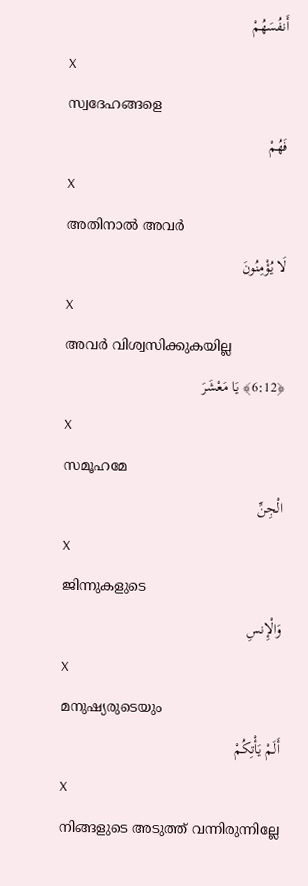أَنفُسَهُمْ
X
സ്വദേഹങ്ങളെ
فَهُمْ
X
അതിനാല്‍ അവര്‍
لَا يُؤْمِنُونَ
X
അവര്‍ വിശ്വസിക്കുകയില്ല
﴿6:12﴾ يَا مَعْشَرَ
X
സമൂഹമേ
الْجِنِّ
X
ജിന്നുകളുടെ
وَالْإِنسِ
X
മനുഷ്യരുടെയും
أَلَمْ يَأْتِكُمْ
X
നിങ്ങളുടെ അടുത്ത് വന്നിരുന്നില്ലേ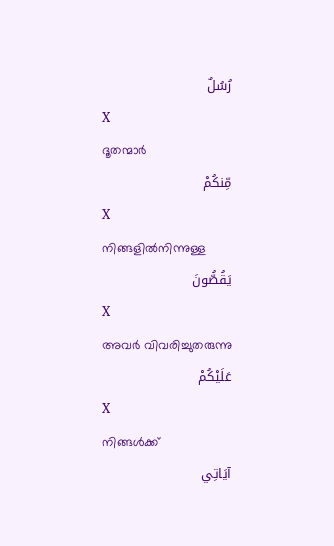رُسُلٌ
X
ദൂതന്മാര്‍
مِّنكُمْ
X
നിങ്ങളില്‍നിന്നുള്ള
يَقُصُّونَ
X
അവര്‍ വിവരിച്ചുതരുന്നു
عَلَيْكُمْ
X
നിങ്ങള്‍ക്ക്
آيَاتِي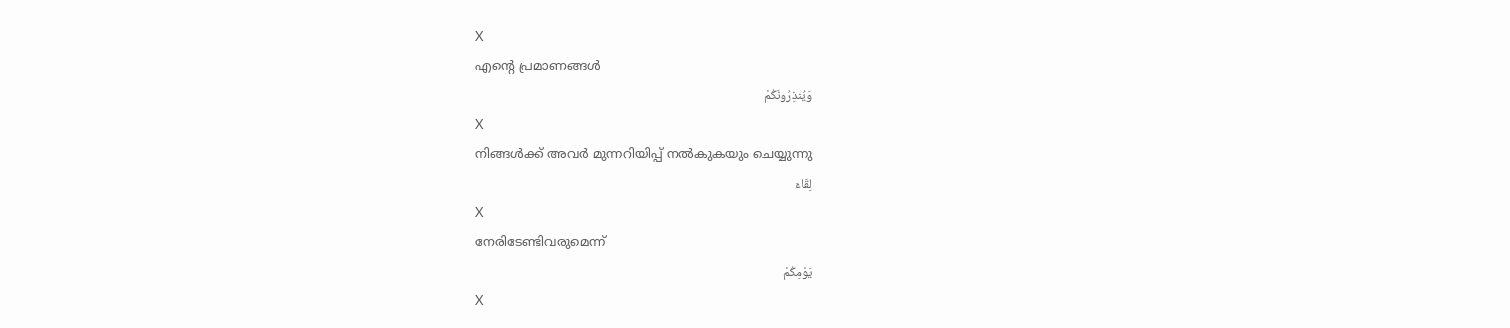X
എന്റെ പ്രമാണങ്ങള്‍
وَيُنذِرُونَكُمْ
X
നിങ്ങള്‍ക്ക് അവര്‍ മുന്നറിയിപ്പ് നല്‍കുകയും ചെയ്യുന്നു
لِقَاءَ
X
നേരിടേണ്ടിവരുമെന്ന്
يَوْمِكُمْ
X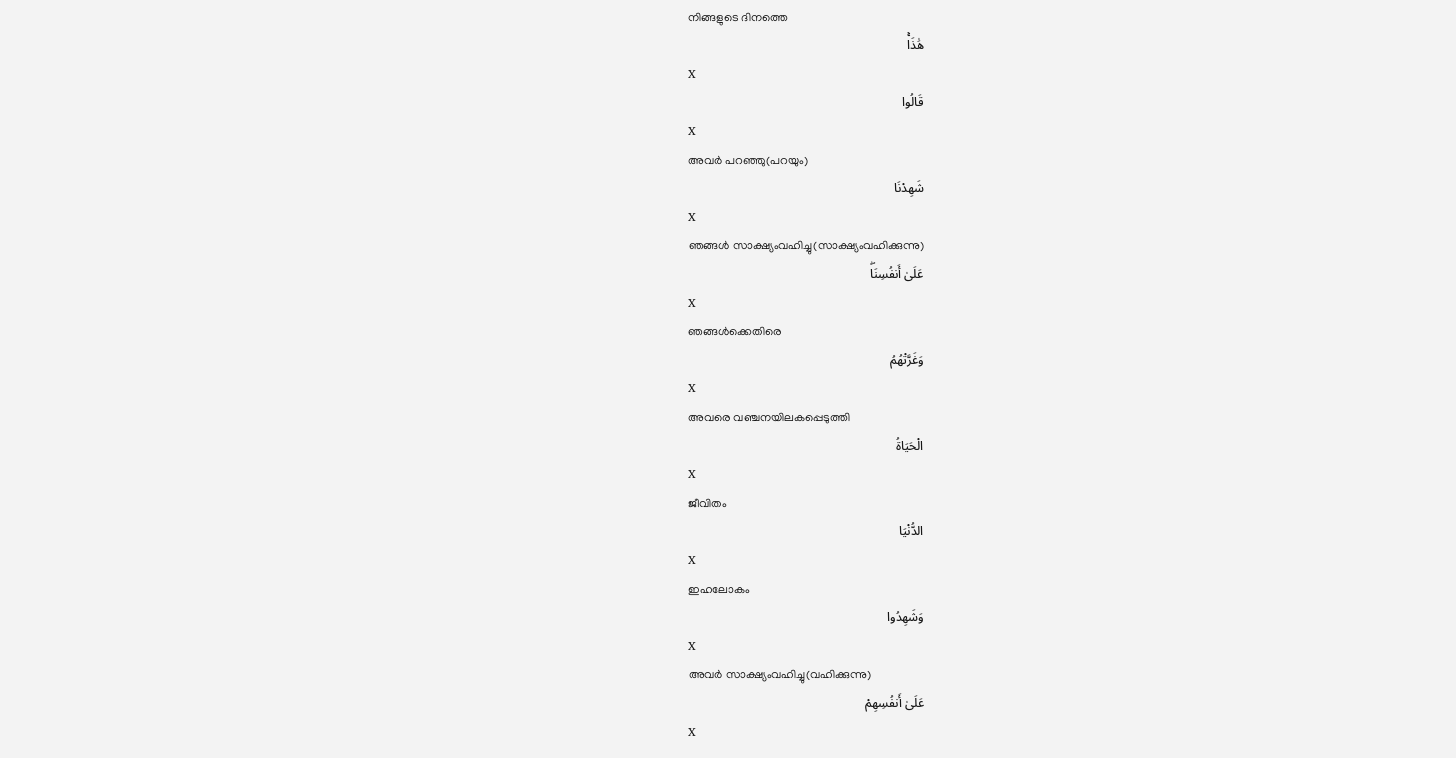നിങ്ങളുടെ ദിനത്തെ
هَٰذَاۚ
X
قَالُوا
X
അവര്‍ പറഞ്ഞു(പറയും)
شَهِدْنَا
X
ഞങ്ങള്‍ സാക്ഷ്യംവഹിച്ചു(സാക്ഷ്യംവഹിക്കുന്നു)
عَلَىٰ أَنفُسِنَاۖ
X
ഞങ്ങള്‍ക്കെതിരെ
وَغَرَّتْهُمُ
X
അവരെ വഞ്ചനയിലകപ്പെടുത്തി
الْحَيَاةُ
X
ജീവിതം
الدُّنْيَا
X
ഇഹലോകം
وَشَهِدُوا
X
അവര്‍ സാക്ഷ്യംവഹിച്ചു(വഹിക്കുന്നു)
عَلَىٰ أَنفُسِهِمْ
X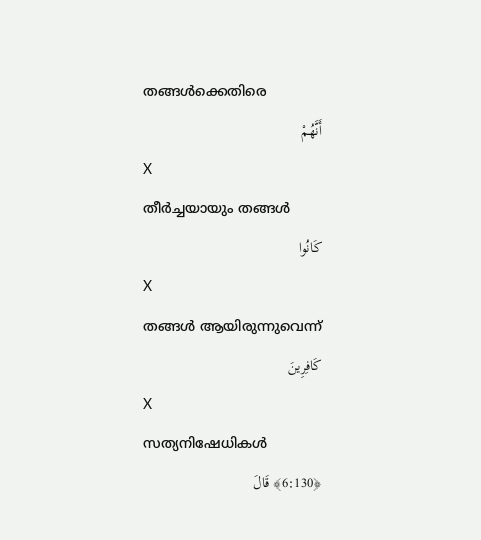തങ്ങള്‍ക്കെതിരെ
أَنَّهُمْ
X
തീര്‍ച്ചയായും തങ്ങള്‍
كَانُوا
X
തങ്ങള്‍ ആയിരുന്നുവെന്ന്
كَافِرِينَ
X
സത്യനിഷേധികള്‍
﴿6:130﴾ قَالَ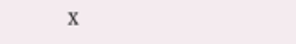X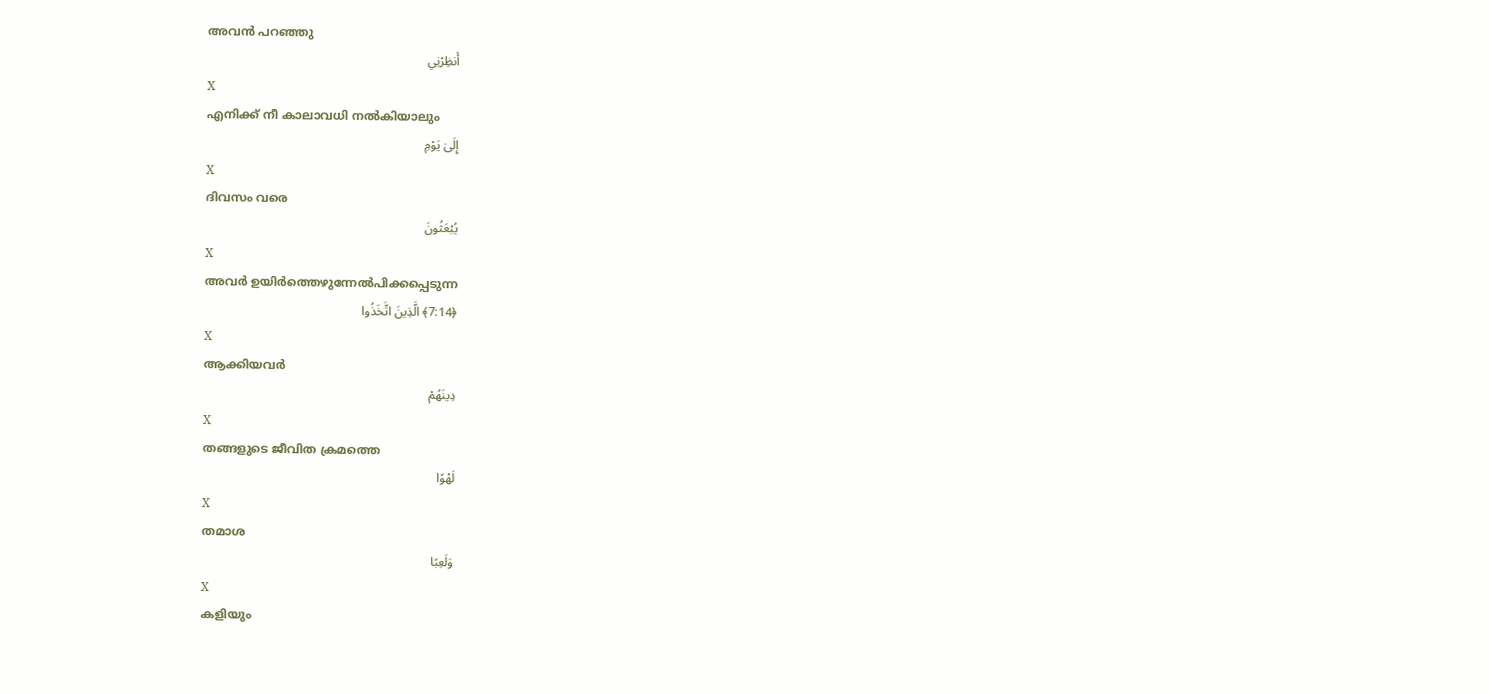അവന്‍ പറഞ്ഞു
أَنظِرْنِي
X
എനിക്ക് നീ കാലാവധി നല്‍കിയാലും
إِلَىٰ يَوْمِ
X
ദിവസം വരെ
يُبْعَثُونَ
X
അവര്‍ ഉയിര്‍ത്തെഴുന്നേല്‍പിക്കപ്പെടുന്ന
﴿7:14﴾ الَّذِينَ اتَّخَذُوا
X
ആക്കിയവര്‍
دِينَهُمْ
X
തങ്ങളുടെ ജീവിത ക്രമത്തെ
لَهْوًا
X
തമാശ
وَلَعِبًا
X
കളിയും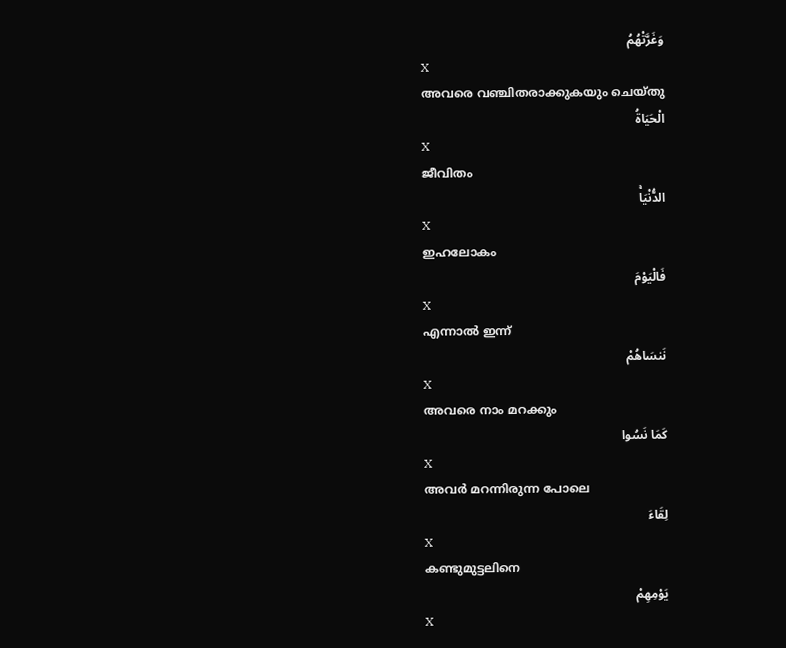وَغَرَّتْهُمُ
X
അവരെ വഞ്ചിതരാക്കുകയും ചെയ്തു
الْحَيَاةُ
X
ജീവിതം
الدُّنْيَاۚ
X
ഇഹലോകം
فَالْيَوْمَ
X
എന്നാല്‍ ഇന്ന്
نَنسَاهُمْ
X
അവരെ നാം മറക്കും
كَمَا نَسُوا
X
അവര്‍ മറന്നിരുന്ന പോലെ
لِقَاءَ
X
കണ്ടുമുട്ടലിനെ
يَوْمِهِمْ
X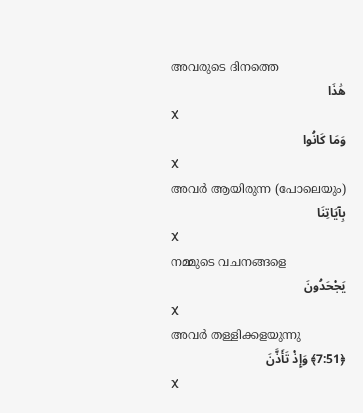അവരുടെ ദിനത്തെ
هَٰذَا
X
وَمَا كَانُوا
X
അവര്‍ ആയിരുന്ന (പോലെയും)
بِآيَاتِنَا
X
നമ്മുടെ വചനങ്ങളെ
يَجْحَدُونَ
X
അവര്‍ തള്ളിക്കളയുന്നു
﴿7:51﴾ وَإِذْ تَأَذَّنَ
X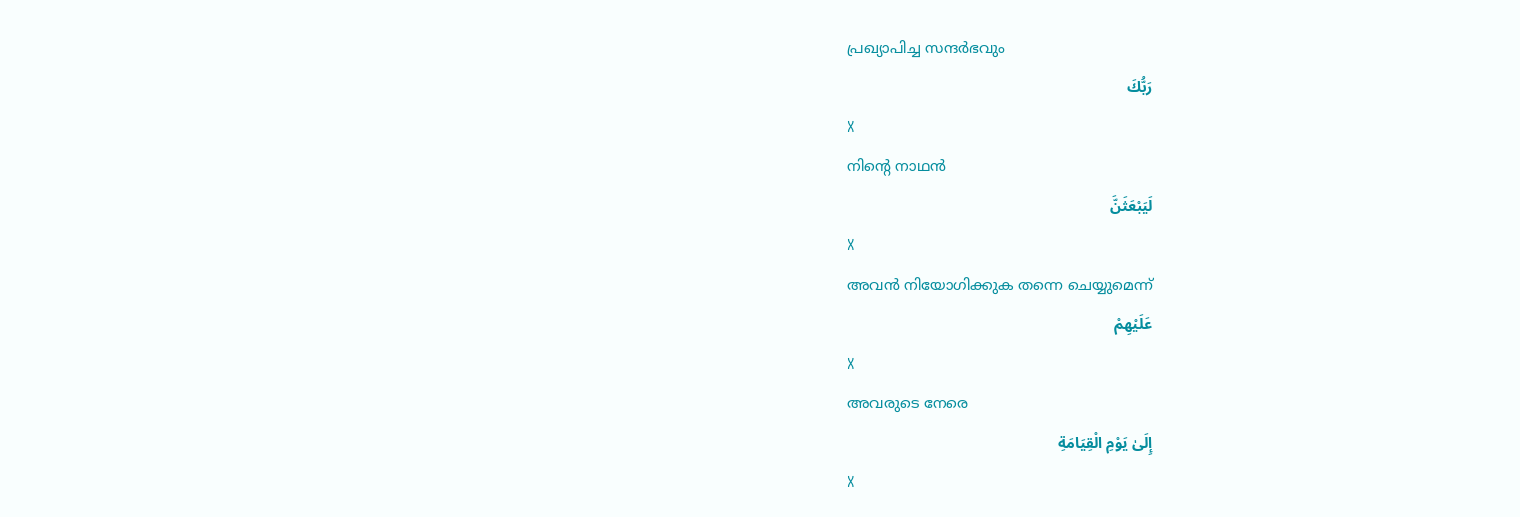പ്രഖ്യാപിച്ച സന്ദര്‍ഭവും
رَبُّكَ
X
നിന്റെ നാഥന്‍
لَيَبْعَثَنَّ
X
അവന്‍ നിയോഗിക്കുക തന്നെ ചെയ്യുമെന്ന്
عَلَيْهِمْ
X
അവരുടെ നേരെ
إِلَىٰ يَوْمِ الْقِيَامَةِ
X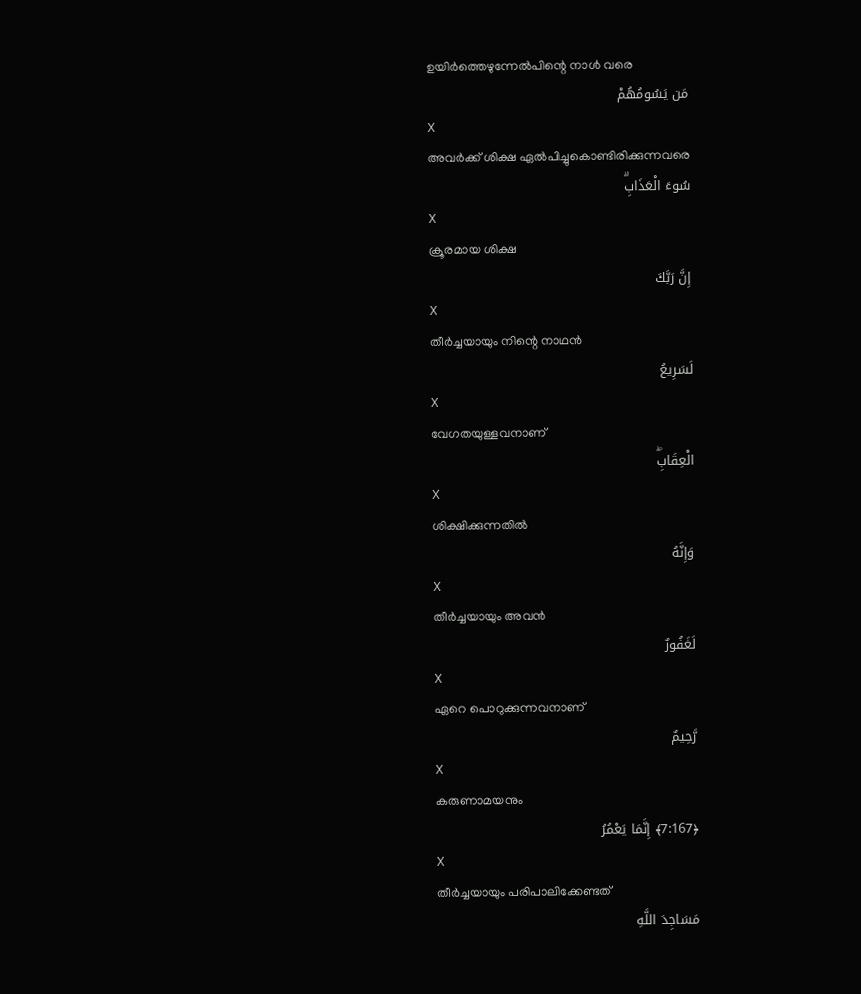ഉയിര്‍ത്തെഴുന്നേല്‍പിന്റെ നാള്‍ വരെ
مَن يَسُومُهُمْ
X
അവര്‍ക്ക് ശിക്ഷ ഏല്‍പിച്ചുകൊണ്ടിരിക്കുന്നവരെ
سُوءَ الْعَذَابِۗ
X
ക്രൂരമായ ശിക്ഷ
إِنَّ رَبَّكَ
X
തീര്‍ച്ചയായും നിന്റെ നാഥന്‍
لَسَرِيعُ
X
വേഗതയുള്ളവനാണ്
الْعِقَابِۖ
X
ശിക്ഷിക്കുന്നതില്‍
وَإِنَّهُ
X
തീര്‍ച്ചയായും അവന്‍
لَغَفُورٌ
X
ഏറെ പൊറുക്കുന്നവനാണ്
رَّحِيمٌ
X
കരുണാമയനും
﴿7:167﴾ إِنَّمَا يَعْمُرُ
X
തീര്‍ച്ചയായും പരിപാലിക്കേണ്ടത്
مَسَاجِدَ اللَّهِ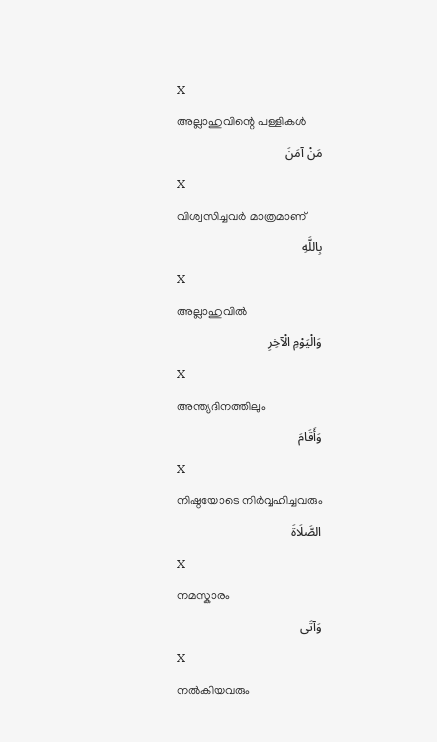X
അല്ലാഹുവിന്റെ പള്ളികള്‍
مَنْ آمَنَ
X
വിശ്വസിച്ചവര്‍ മാത്രമാണ്
بِاللَّهِ
X
അല്ലാഹുവില്‍
وَالْيَوْمِ الْآخِرِ
X
അന്ത്യദിനത്തിലും
وَأَقَامَ
X
നിഷ്ഠയോടെ നിര്‍വ്വഹിച്ചവരും
الصَّلَاةَ
X
നമസ്കാരം
وَآتَى
X
നല്‍കിയവരും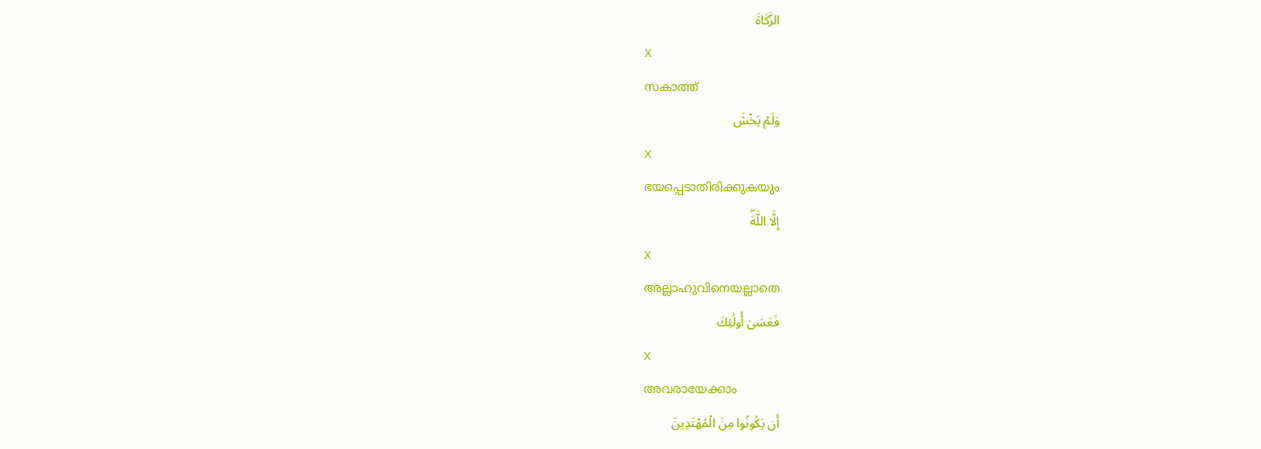الزَّكَاةَ
X
സകാത്ത്
وَلَمْ يَخْشَ
X
ഭയപ്പെടാതിരിക്കുകയും
إِلَّا اللَّهَۖ
X
അല്ലാഹുവിനെയല്ലാതെ
فَعَسَىٰ أُولَٰئِكَ
X
അവരായേക്കാം
أَن يَكُونُوا مِنَ الْمُهْتَدِينَ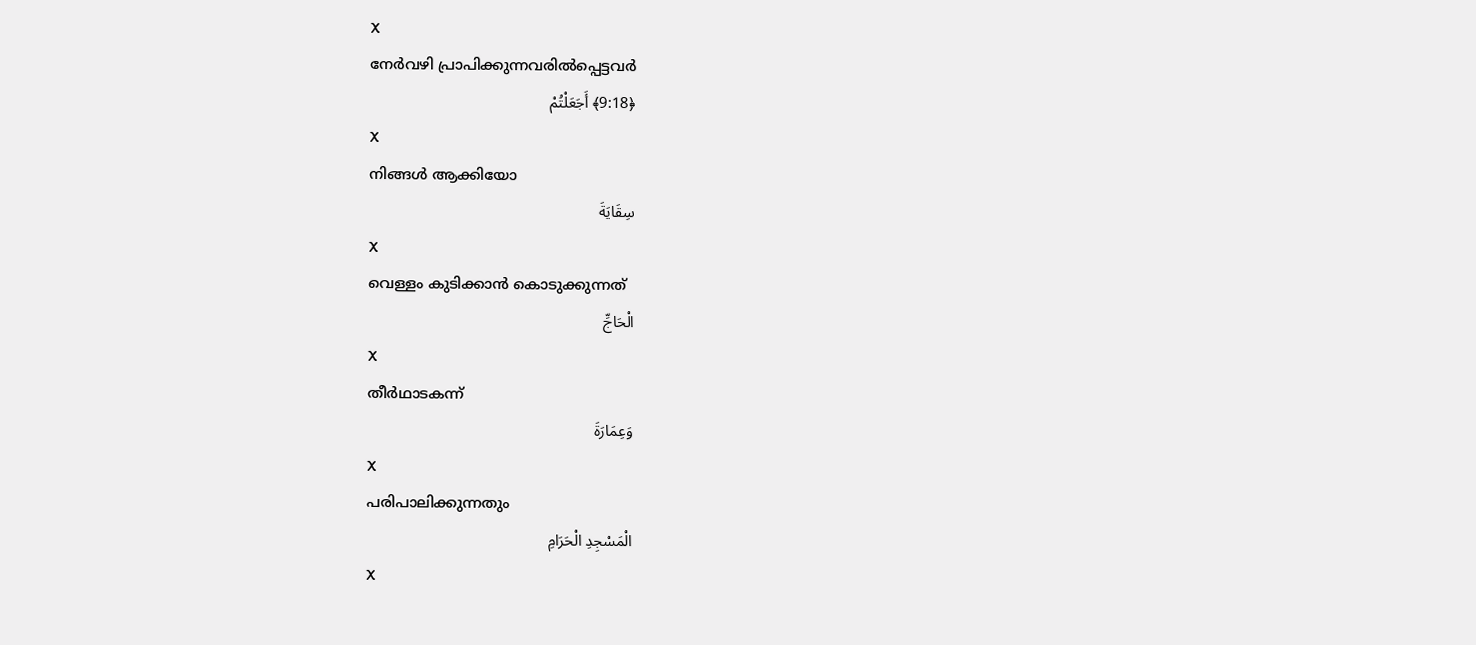X
നേര്‍വഴി പ്രാപിക്കുന്നവരില്‍പ്പെട്ടവര്‍
﴿9:18﴾ أَجَعَلْتُمْ
X
നിങ്ങള്‍ ആക്കിയോ
سِقَايَةَ
X
വെള്ളം കുടിക്കാന്‍ കൊടുക്കുന്നത്
الْحَاجِّ
X
തീര്‍ഥാടകന്ന്
وَعِمَارَةَ
X
പരിപാലിക്കുന്നതും
الْمَسْجِدِ الْحَرَامِ
X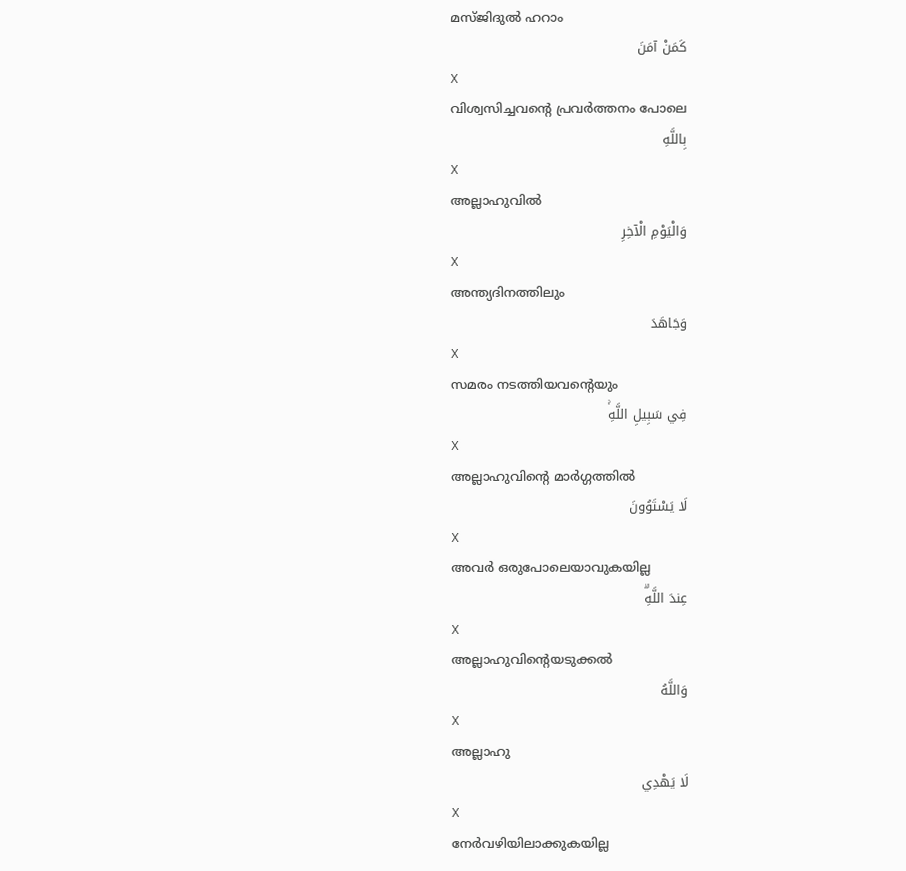മസ്ജിദുല്‍ ഹറാം
كَمَنْ آمَنَ
X
വിശ്വസിച്ചവന്റെ പ്രവര്‍ത്തനം പോലെ
بِاللَّهِ
X
അല്ലാഹുവില്‍
وَالْيَوْمِ الْآخِرِ
X
അന്ത്യദിനത്തിലും
وَجَاهَدَ
X
സമരം നടത്തിയവന്റെയും
فِي سَبِيلِ اللَّهِۚ
X
അല്ലാഹുവിന്റെ മാര്‍ഗ്ഗത്തില്‍
لَا يَسْتَوُونَ
X
അവര്‍ ഒരുപോലെയാവുകയില്ല
عِندَ اللَّهِۗ
X
അല്ലാഹുവിന്റെയടുക്കല്‍
وَاللَّهُ
X
അല്ലാഹു
لَا يَهْدِي
X
നേര്‍വഴിയിലാക്കുകയില്ല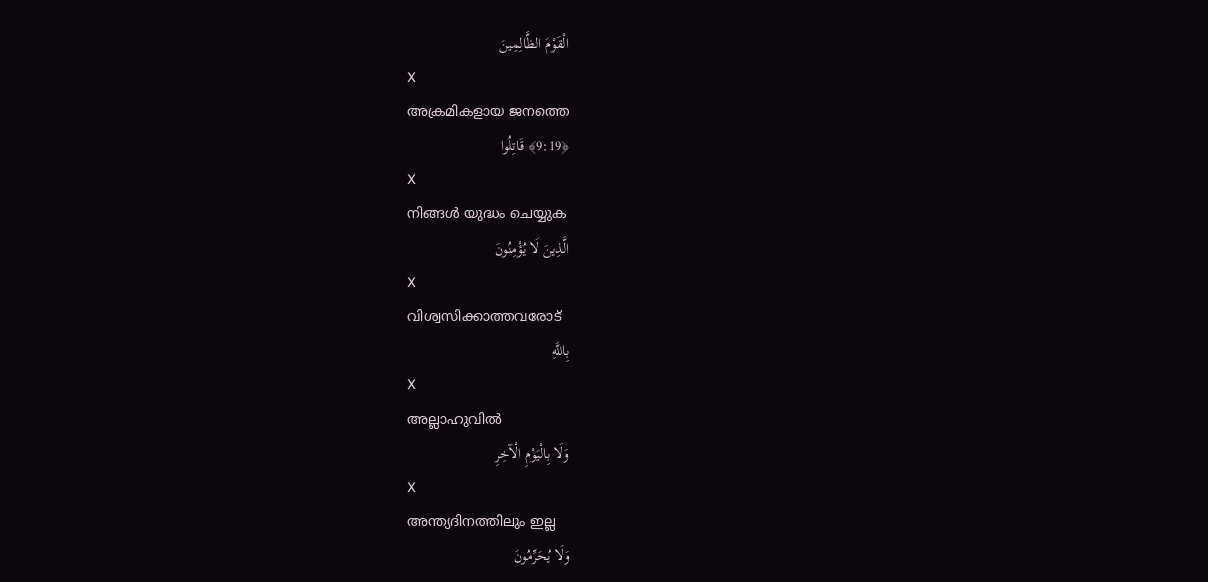الْقَوْمَ الظَّالِمِينَ
X
അക്രമികളായ ജനത്തെ
﴿9:19﴾ قَاتِلُوا
X
നിങ്ങള്‍ യുദ്ധം ചെയ്യുക
الَّذِينَ لَا يُؤْمِنُونَ
X
വിശ്വസിക്കാത്തവരോട്
بِاللَّهِ
X
അല്ലാഹുവില്‍
وَلَا بِالْيَوْمِ الْآخِرِ
X
അന്ത്യദിനത്തിലും ഇല്ല
وَلَا يُحَرِّمُونَ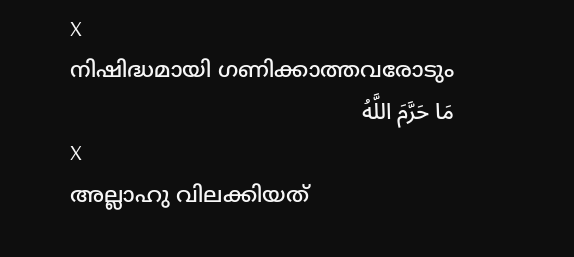X
നിഷിദ്ധമായി ഗണിക്കാത്തവരോടും
مَا حَرَّمَ اللَّهُ
X
അല്ലാഹു വിലക്കിയത്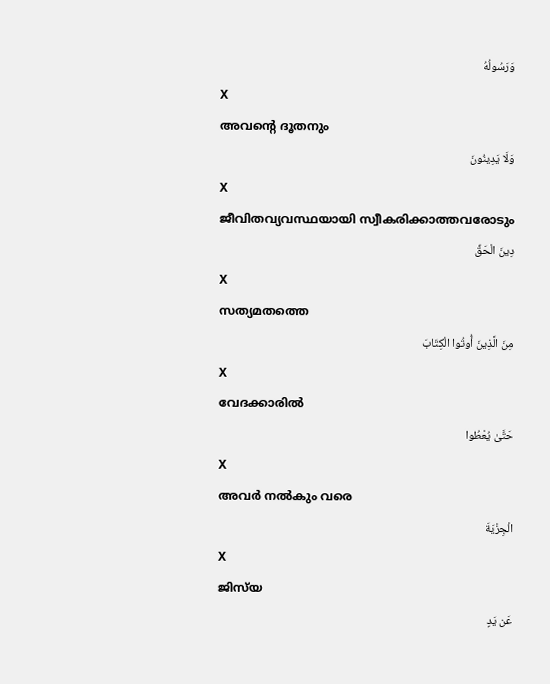وَرَسُولُهُ
X
അവന്റെ ദൂതനും
وَلَا يَدِينُونَ
X
ജീവിതവ്യവസ്ഥയായി സ്വീകരിക്കാത്തവരോടും
دِينَ الْحَقِّ
X
സത്യമതത്തെ
مِنَ الَّذِينَ أُوتُوا الْكِتَابَ
X
വേദക്കാരില്‍
حَتَّىٰ يُعْطُوا
X
അവര്‍ നല്‍കും വരെ
الْجِزْيَةَ
X
ജിസ്‌യ
عَن يَدٍ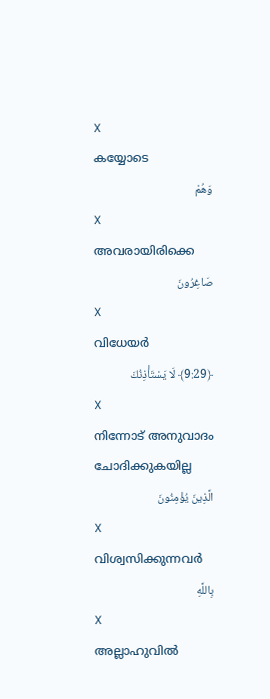X
കയ്യോടെ
وَهُمْ
X
അവരായിരിക്കെ
صَاغِرُونَ
X
വിധേയര്‍
﴿9:29﴾ لَا يَسْتَأْذِنُكَ
X
നിന്നോട് അനുവാദം ചോദിക്കുകയില്ല
الَّذِينَ يُؤْمِنُونَ
X
വിശ്വസിക്കുന്നവര്‍
بِاللَّهِ
X
അല്ലാഹുവില്‍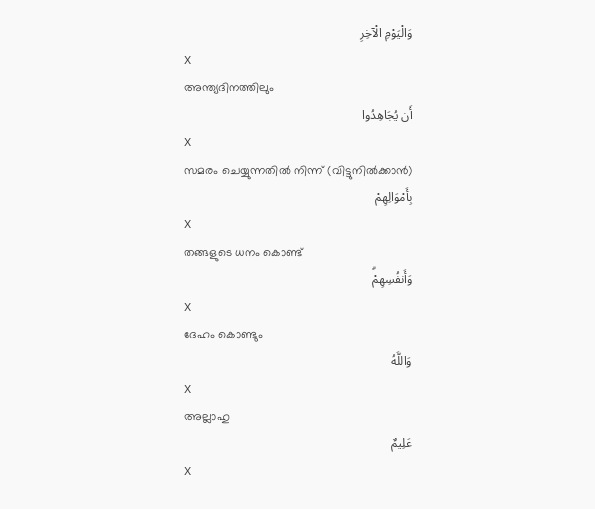وَالْيَوْمِ الْآخِرِ
X
അന്ത്യദിനത്തിലും
أَن يُجَاهِدُوا
X
സമരം ചെയ്യുന്നതില്‍ നിന്ന് (വിട്ടുനില്‍ക്കാന്‍)
بِأَمْوَالِهِمْ
X
തങ്ങളുടെ ധനം കൊണ്ട്
وَأَنفُسِهِمْۗ
X
ദേഹം കൊണ്ടും
وَاللَّهُ
X
അല്ലാഹു
عَلِيمٌ
X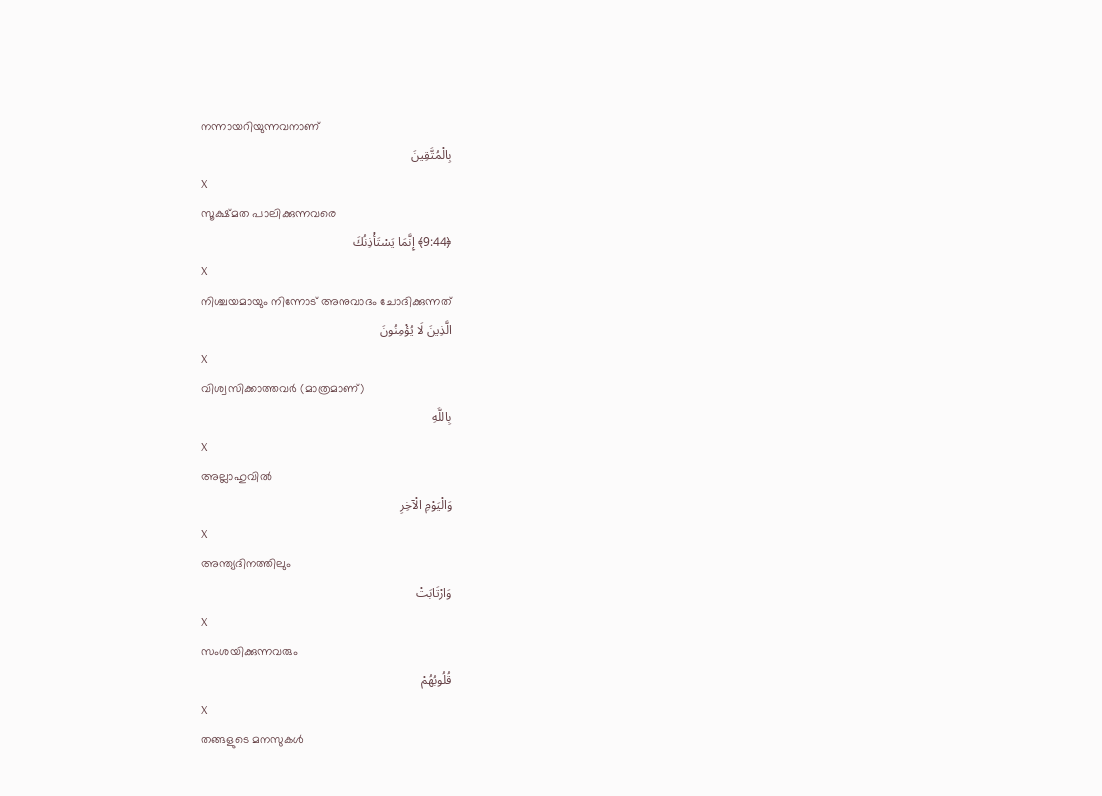നന്നായറിയുന്നവനാണ്
بِالْمُتَّقِينَ
X
സൂക്ഷ്മത പാലിക്കുന്നവരെ
﴿9:44﴾ إِنَّمَا يَسْتَأْذِنُكَ
X
നിശ്ചയമായും നിന്നോട് അനുവാദം ചോദിക്കുന്നത്
الَّذِينَ لَا يُؤْمِنُونَ
X
വിശ്വസിക്കാത്തവര്‍ (മാത്രമാണ്)
بِاللَّهِ
X
അല്ലാഹുവില്‍
وَالْيَوْمِ الْآخِرِ
X
അന്ത്യദിനത്തിലും
وَارْتَابَتْ
X
സംശയിക്കുന്നവരും
قُلُوبُهُمْ
X
തങ്ങളുടെ മനസുകള്‍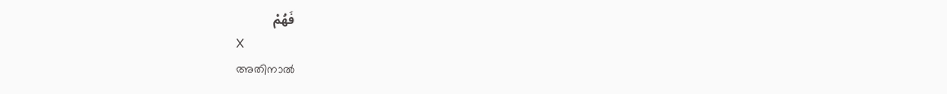فَهُمْ
X
അതിനാല്‍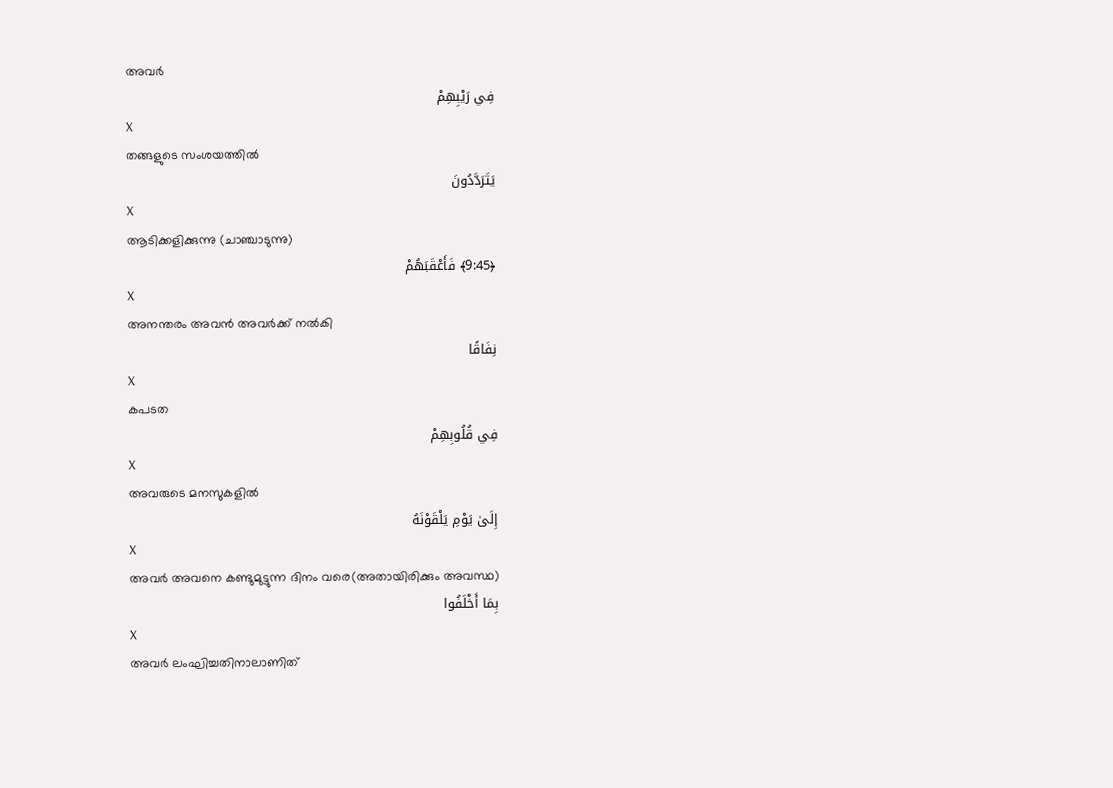അവര്‍
فِي رَيْبِهِمْ
X
തങ്ങളുടെ സംശയത്തില്‍
يَتَرَدَّدُونَ
X
ആടിക്കളിക്കുന്നു (ചാഞ്ചാടുന്നു)
﴿9:45﴾ فَأَعْقَبَهُمْ
X
അനന്തരം അവന്‍ അവര്‍ക്ക് നല്‍കി
نِفَاقًا
X
കപടത
فِي قُلُوبِهِمْ
X
അവരുടെ മനസുകളില്‍
إِلَىٰ يَوْمِ يَلْقَوْنَهُ
X
അവര്‍ അവനെ കണ്ടുമുട്ടുന്ന ദിനം വരെ(അതായിരിക്കും അവസ്ഥ)
بِمَا أَخْلَفُوا
X
അവര്‍ ലംഘിച്ചതിനാലാണിത്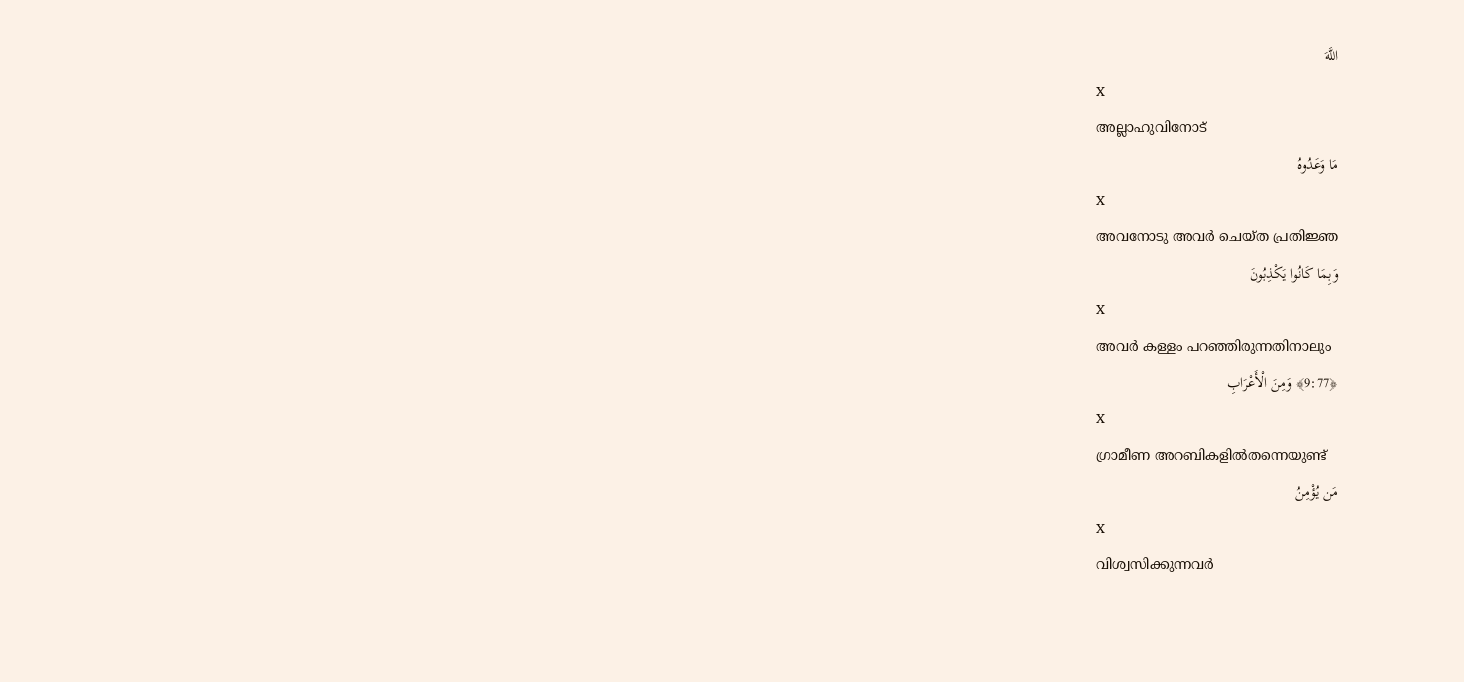اللَّهَ
X
അല്ലാഹുവിനോട്
مَا وَعَدُوهُ
X
അവനോടു അവര്‍ ചെയ്ത പ്രതിജ്ഞ
وَبِمَا كَانُوا يَكْذِبُونَ
X
അവര്‍ കള്ളം പറഞ്ഞിരുന്നതിനാലും
﴿9:77﴾ وَمِنَ الْأَعْرَابِ
X
ഗ്രാമീണ അറബികളില്‍തന്നെയുണ്ട്
مَن يُؤْمِنُ
X
വിശ്വസിക്കുന്നവര്‍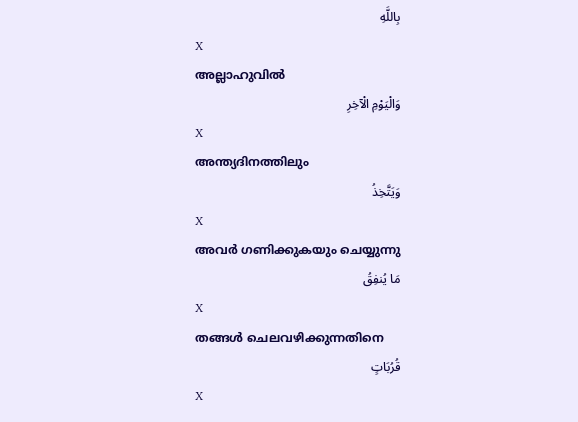بِاللَّهِ
X
അല്ലാഹുവില്‍
وَالْيَوْمِ الْآخِرِ
X
അന്ത്യദിനത്തിലും
وَيَتَّخِذُ
X
അവര്‍ ഗണിക്കുകയും ചെയ്യുന്നു
مَا يُنفِقُ
X
തങ്ങള്‍ ചെലവഴിക്കുന്നതിനെ
قُرُبَاتٍ
X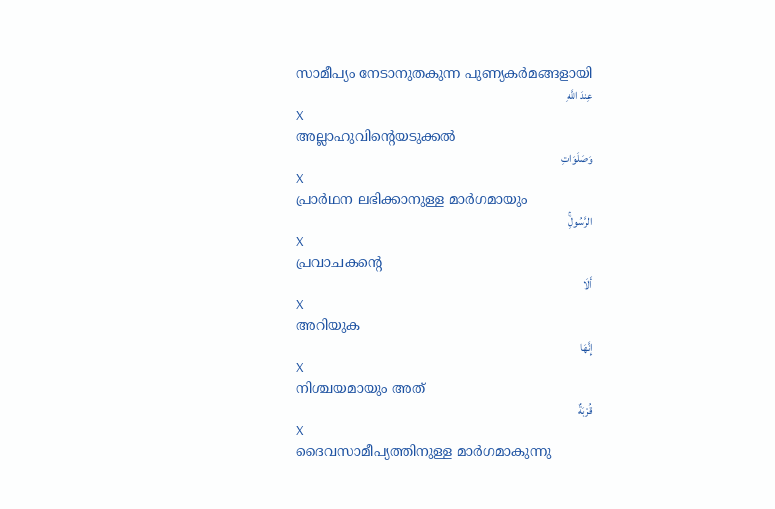സാമീപ്യം നേടാനുതകുന്ന പുണ്യകര്‍മങ്ങളായി
عِندَ اللَّهِ
X
അല്ലാഹുവിന്റെയടുക്കല്‍
وَصَلَوَاتِ
X
പ്രാര്‍ഥന ലഭിക്കാനുള്ള മാര്‍ഗമായും
الرَّسُولِۚ
X
പ്രവാചകന്റെ
أَلَا
X
അറിയുക
إِنَّهَا
X
നിശ്ചയമായും അത്
قُرْبَةٌ
X
ദൈവസാമീപ്യത്തിനുള്ള മാര്‍ഗമാകുന്നു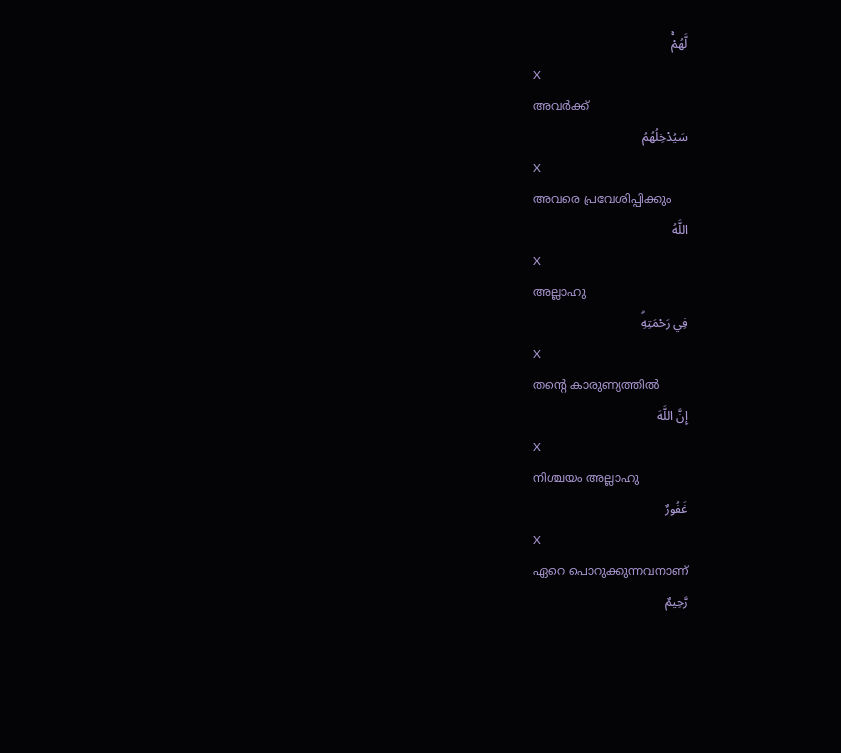لَّهُمْۚ
X
അവര്‍ക്ക്
سَيُدْخِلُهُمُ
X
അവരെ പ്രവേശിപ്പിക്കും
اللَّهُ
X
അല്ലാഹു
فِي رَحْمَتِهِۗ
X
തന്റെ കാരുണ്യത്തില്‍
إِنَّ اللَّهَ
X
നിശ്ചയം അല്ലാഹു
غَفُورٌ
X
ഏറെ പൊറുക്കുന്നവനാണ്
رَّحِيمٌ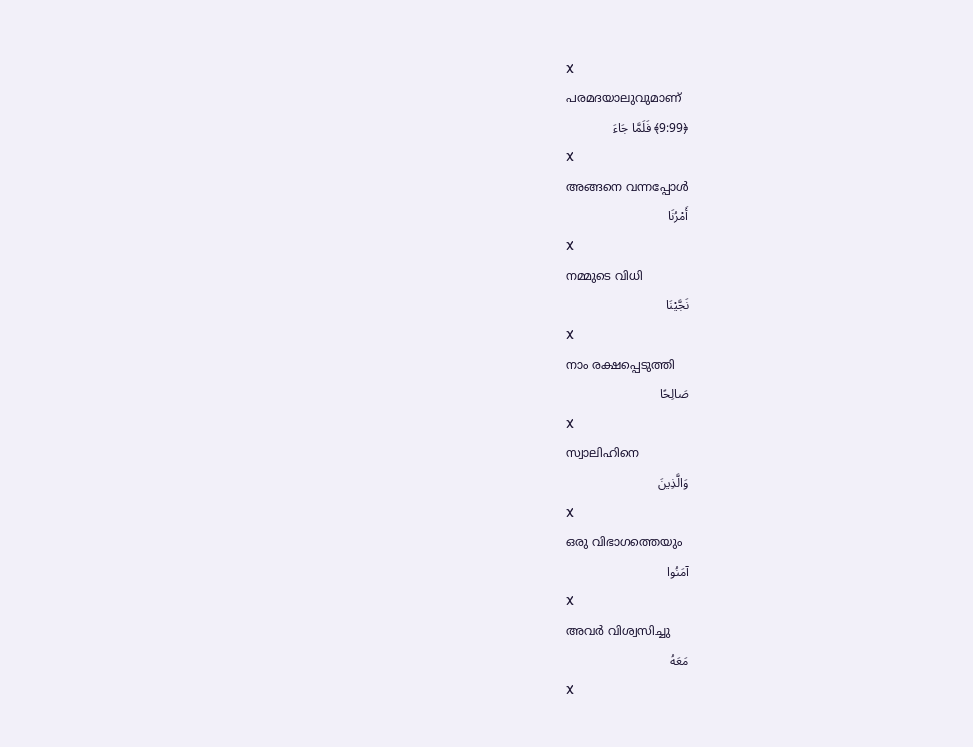X
പരമദയാലുവുമാണ്
﴿9:99﴾ فَلَمَّا جَاءَ
X
അങ്ങനെ വന്നപ്പോള്‍
أَمْرُنَا
X
നമ്മുടെ വിധി
نَجَّيْنَا
X
നാം രക്ഷപ്പെടുത്തി
صَالِحًا
X
സ്വാലിഹിനെ
وَالَّذِينَ
X
ഒരു വിഭാഗത്തെയും
آمَنُوا
X
അവര്‍ വിശ്വസിച്ചു
مَعَهُ
X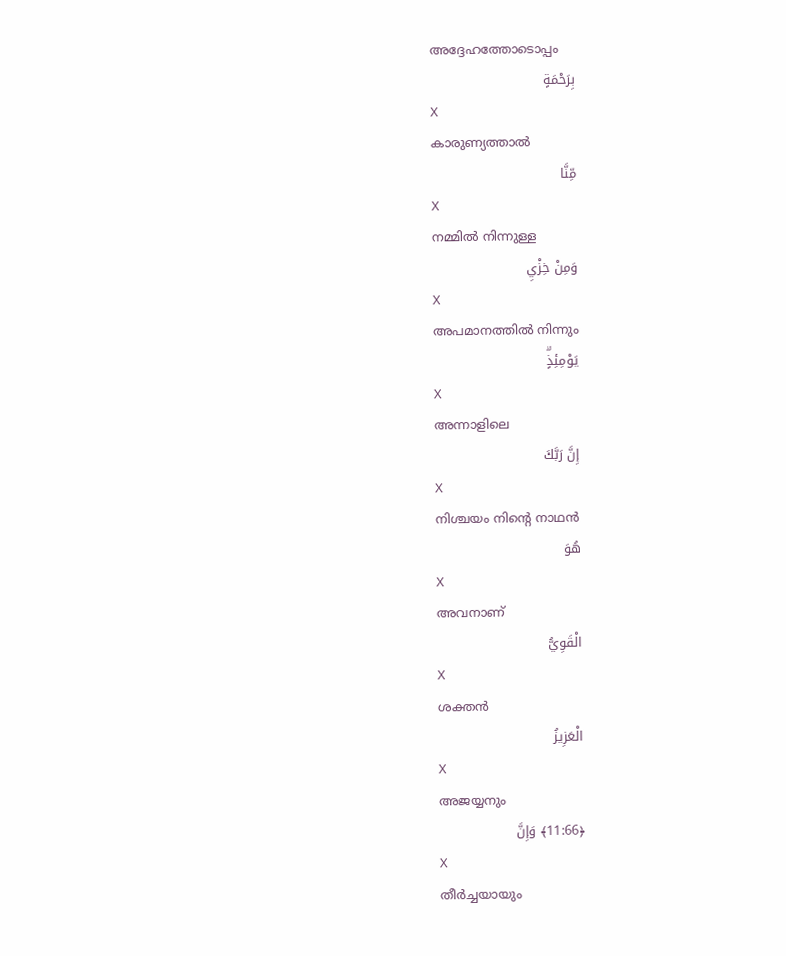അദ്ദേഹത്തോടൊപ്പം
بِرَحْمَةٍ
X
കാരുണ്യത്താല്‍
مِّنَّا
X
നമ്മില്‍ നിന്നുള്ള
وَمِنْ خِزْيِ
X
അപമാനത്തില്‍ നിന്നും
يَوْمِئِذٍۗ
X
അന്നാളിലെ
إِنَّ رَبَّكَ
X
നിശ്ചയം നിന്റെ നാഥന്‍
هُوَ
X
അവനാണ്
الْقَوِيُّ
X
ശക്തന്‍
الْعَزِيزُ
X
അജയ്യനും
﴿11:66﴾ وَإِنَّ
X
തീര്‍ച്ചയായും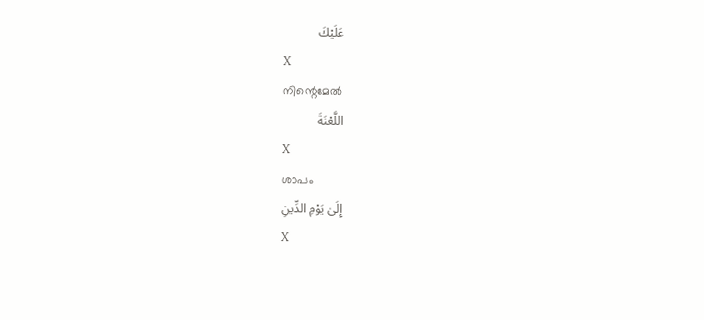عَلَيْكَ
X
നിന്റെമേല്‍
اللَّعْنَةَ
X
ശാപം
إِلَىٰ يَوْمِ الدِّينِ
X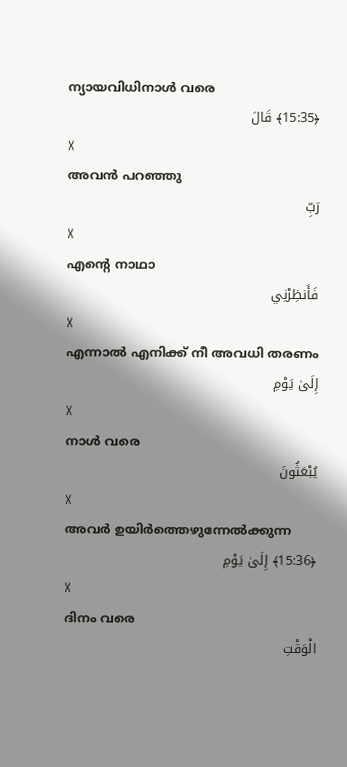ന്യായവിധിനാള്‍ വരെ
﴿15:35﴾ قَالَ
X
അവന്‍ പറഞ്ഞു
رَبِّ
X
എന്റെ നാഥാ
فَأَنظِرْنِي
X
എന്നാല്‍ എനിക്ക് നീ അവധി തരണം
إِلَىٰ يَوْمِ
X
നാള്‍ വരെ
يُبْعَثُونَ
X
അവര്‍ ഉയിര്‍ത്തെഴുന്നേല്‍ക്കുന്ന
﴿15:36﴾ إِلَىٰ يَوْمِ
X
ദിനം വരെ
الْوَقْتِ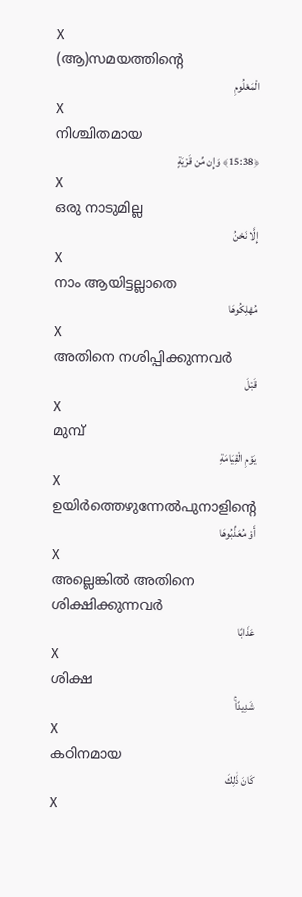X
(ആ)സമയത്തിന്റെ
الْمَعْلُومِ
X
നിശ്ചിതമായ
﴿15:38﴾ وَإِن مِّن قَرْيَةٍ
X
ഒരു നാടുമില്ല
إِلَّا نَحْنُ
X
നാം ആയിട്ടല്ലാതെ
مُهْلِكُوهَا
X
അതിനെ നശിപ്പിക്കുന്നവര്‍
قَبْلَ
X
മുമ്പ്
يَوْمِ الْقِيَامَةِ
X
ഉയിര്‍ത്തെഴുന്നേല്‍പുനാളിന്റെ
أَوْ مُعَذِّبُوهَا
X
അല്ലെങ്കില്‍ അതിനെ ശിക്ഷിക്കുന്നവര്‍
عَذَابًا
X
ശിക്ഷ
شَدِيدًاۚ
X
കഠിനമായ
كَانَ ذَٰلِكَ
X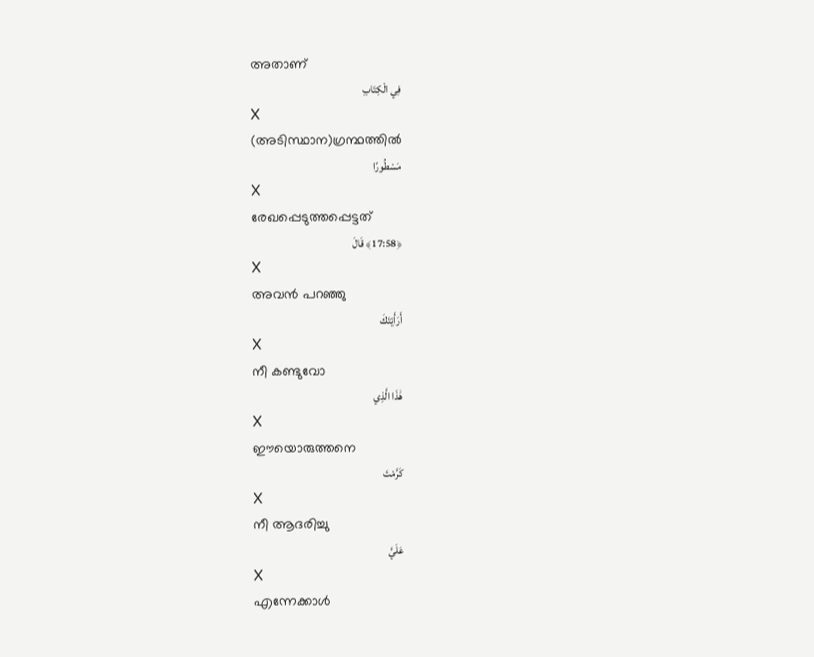അതാണ്
فِي الْكِتَابِ
X
(അടിസ്ഥാന)ഗ്രന്ഥത്തില്‍
مَسْطُورًا
X
രേഖപ്പെടുത്തപ്പെട്ടത്
﴿17:58﴾ قَالَ
X
അവന്‍ പറഞ്ഞു
أَرَأَيْتَكَ
X
നീ കണ്ടുവോ
هَٰذَا الَّذِي
X
ഈയൊരുത്തനെ
كَرَّمْتَ
X
നീ ആദരിച്ചു
عَلَيَّ
X
എന്നേക്കാള്‍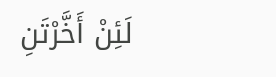لَئِنْ أَخَّرْتَنِ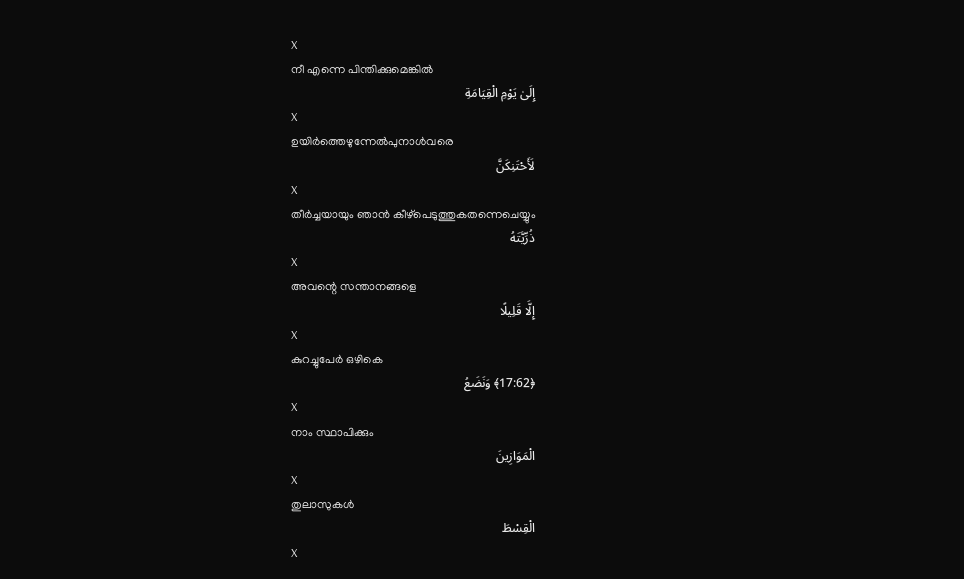X
നീ എന്നെ പിന്തിക്കുമെങ്കില്‍
إِلَىٰ يَوْمِ الْقِيَامَةِ
X
ഉയിര്‍ത്തെഴുന്നേല്‍പുനാള്‍വരെ
لَأَحْتَنِكَنَّ
X
തീര്‍ച്ചയായും ഞാന്‍ കീഴ്പെടുത്തുകതന്നെചെയ്യും
ذُرِّيَّتَهُ
X
അവന്റെ സന്താനങ്ങളെ
إِلَّا قَلِيلًا
X
കുറച്ചുപേര്‍ ഒഴികെ
﴿17:62﴾ وَنَضَعُ
X
നാം സ്ഥാപിക്കും
الْمَوَازِينَ
X
തുലാസുകള്‍
الْقِسْطَ
X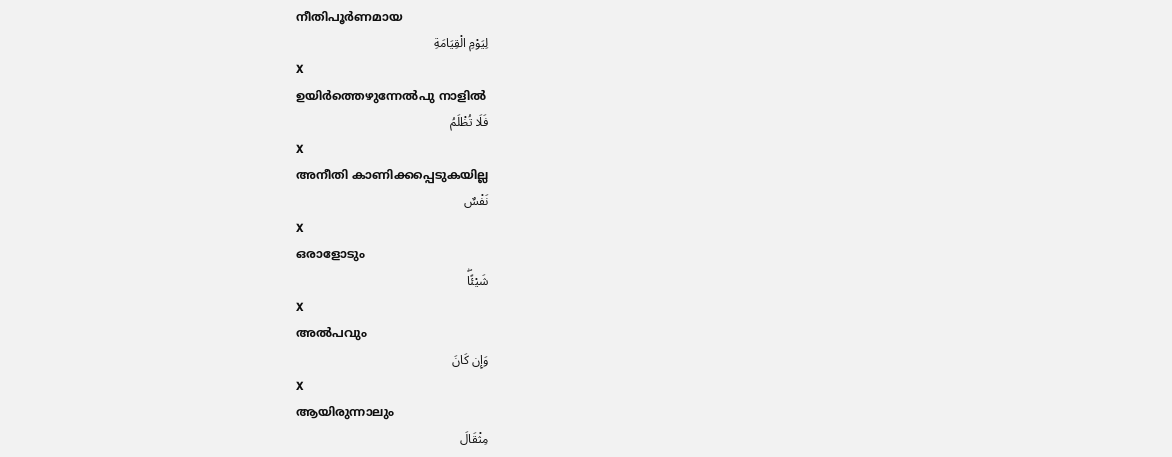നീതിപൂര്‍ണമായ
لِيَوْمِ الْقِيَامَةِ
X
ഉയിര്‍ത്തെഴുന്നേല്‍പു നാളില്‍
فَلَا تُظْلَمُ
X
അനീതി കാണിക്കപ്പെടുകയില്ല
نَفْسٌ
X
ഒരാളോടും
شَيْئًاۖ
X
അല്‍പവും
وَإِن كَانَ
X
ആയിരുന്നാലും
مِثْقَالَ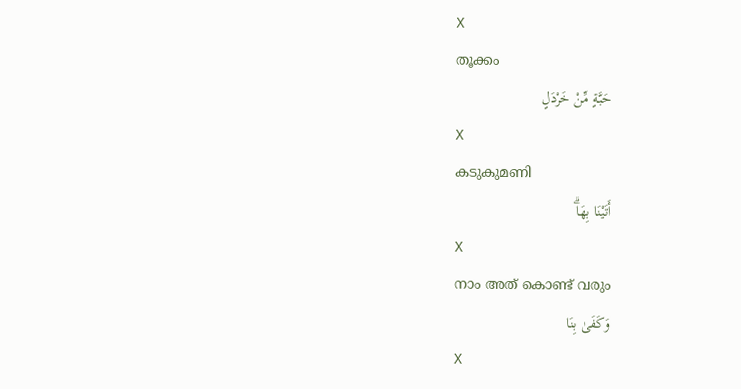X
തൂക്കം
حَبَّةٍ مِّنْ خَرْدَلٍ
X
കടുകുമണി
أَتَيْنَا بِهَاۗ
X
നാം അത് കൊണ്ട് വരും
وَكَفَىٰ بِنَا
X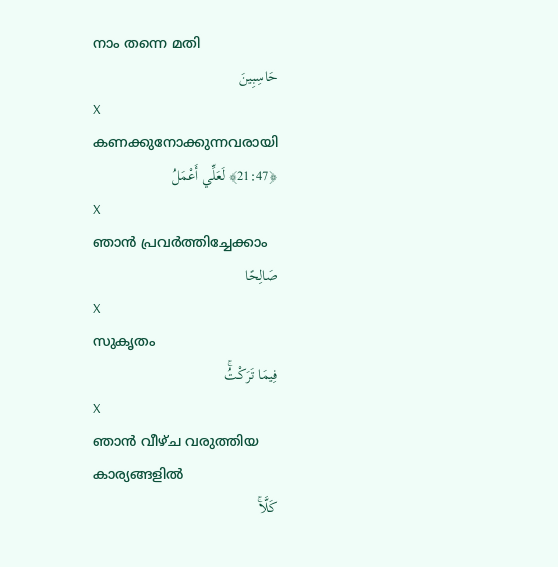നാം തന്നെ മതി
حَاسِبِينَ
X
കണക്കുനോക്കുന്നവരായി
﴿21:47﴾ لَعَلِّي أَعْمَلُ
X
ഞാന്‍ പ്രവര്‍ത്തിച്ചേക്കാം
صَالِحًا
X
സുകൃതം
فِيمَا تَرَكْتُۚ
X
ഞാന്‍ വീഴ്ച വരുത്തിയ കാര്യങ്ങളില്‍
كَلَّاۚ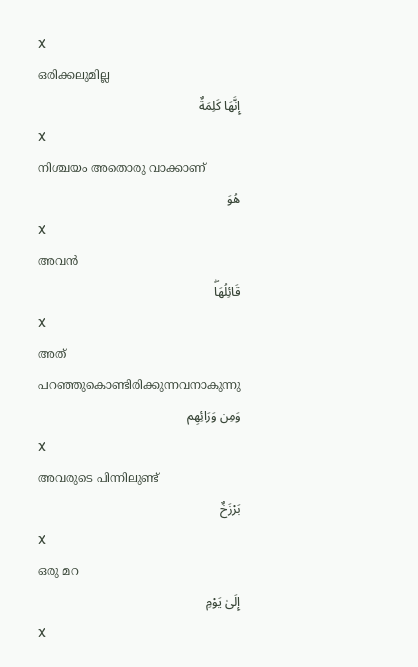X
ഒരിക്കലുമില്ല
إِنَّهَا كَلِمَةٌ
X
നിശ്ചയം അതൊരു വാക്കാണ്
هُوَ
X
അവന്‍
قَائِلُهَاۖ
X
അത് പറഞ്ഞുകൊണ്ടിരിക്കുന്നവനാകുന്നു
وَمِن وَرَائِهِم
X
അവരുടെ പിന്നിലുണ്ട്
بَرْزَخٌ
X
ഒരു മറ
إِلَىٰ يَوْمِ
X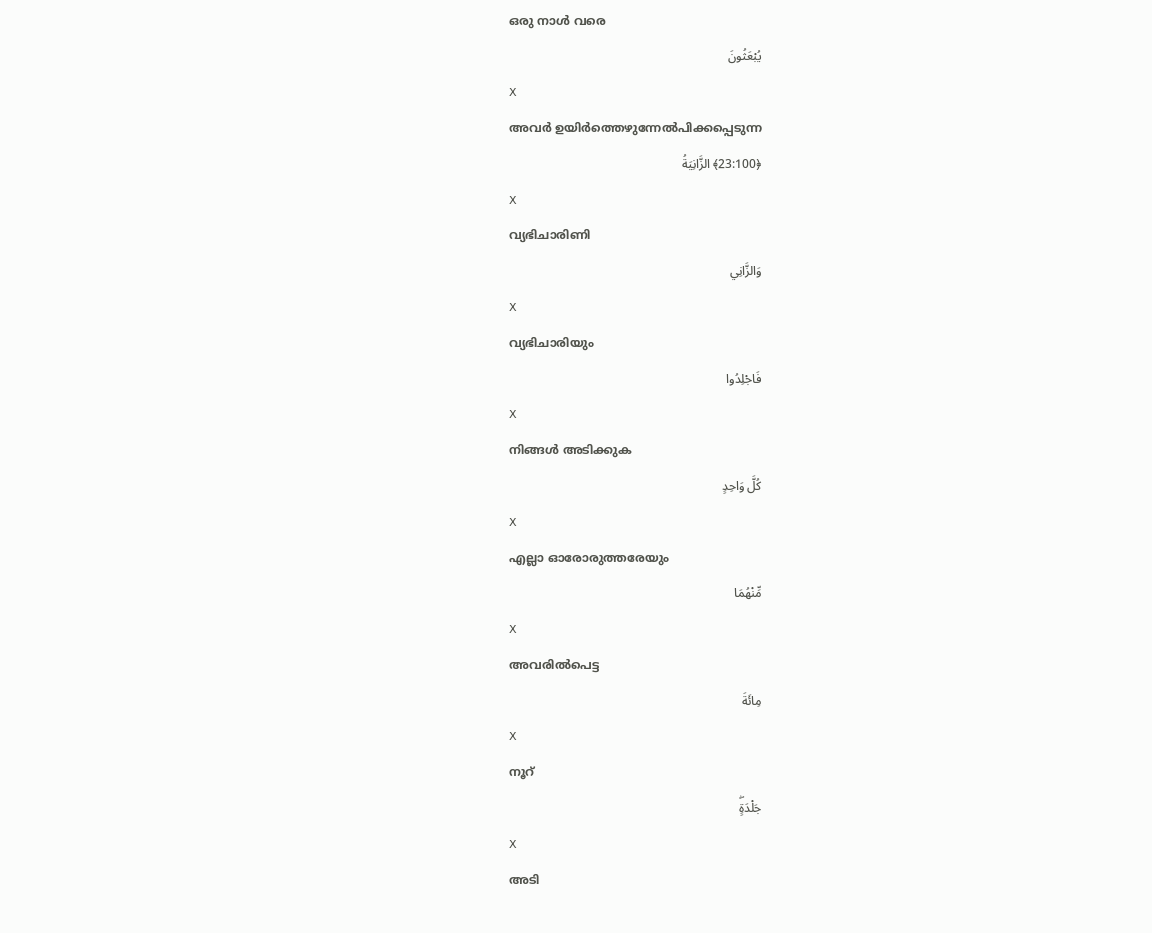ഒരു നാള്‍ വരെ
يُبْعَثُونَ
X
അവര്‍ ഉയിര്‍ത്തെഴുന്നേല്‍പിക്കപ്പെടുന്ന
﴿23:100﴾ الزَّانِيَةُ
X
വ്യഭിചാരിണി
وَالزَّانِي
X
വ്യഭിചാരിയും
فَاجْلِدُوا
X
നിങ്ങള്‍ അടിക്കുക
كُلَّ وَاحِدٍ
X
എല്ലാ ഓരോരുത്തരേയും
مِّنْهُمَا
X
അവരില്‍പെട്ട
مِائَةَ
X
നൂറ്
جَلْدَةٍۖ
X
അടി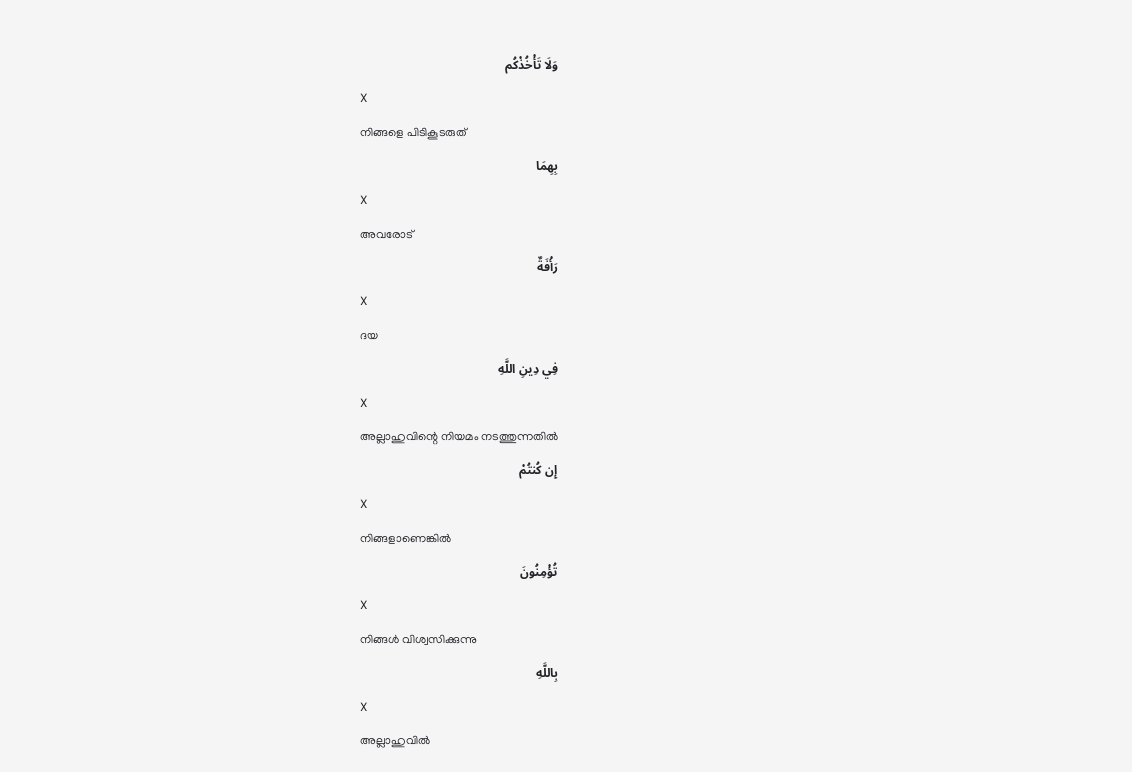وَلَا تَأْخُذْكُم
X
നിങ്ങളെ പിടികൂടരുത്
بِهِمَا
X
അവരോട്
رَأْفَةٌ
X
ദയ
فِي دِينِ اللَّهِ
X
അല്ലാഹുവിന്റെ നിയമം നടത്തുന്നതില്‍
إِن كُنتُمْ
X
നിങ്ങളാണെങ്കില്‍
تُؤْمِنُونَ
X
നിങ്ങള്‍ വിശ്വസിക്കുന്നു
بِاللَّهِ
X
അല്ലാഹുവില്‍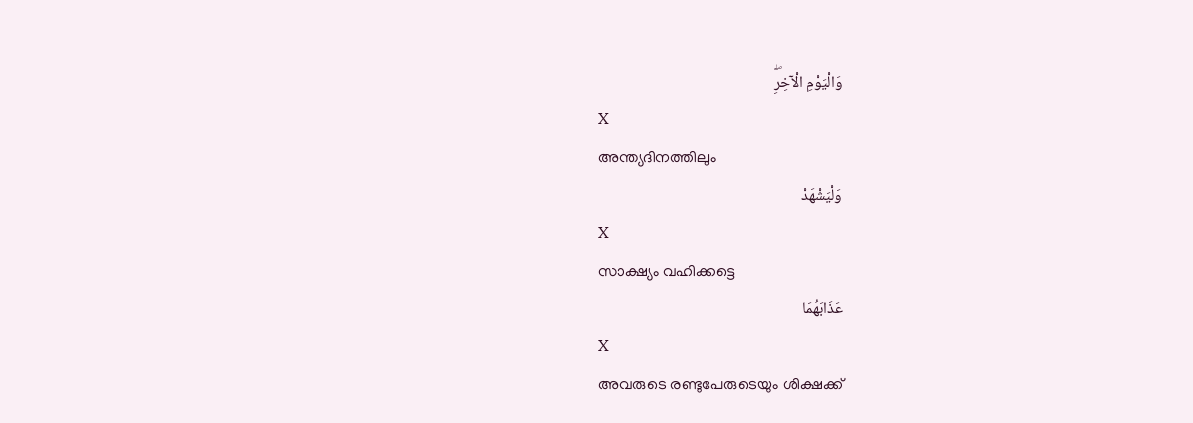وَالْيَوْمِ الْآخِرِۖ
X
അന്ത്യദിനത്തിലും
وَلْيَشْهَدْ
X
സാക്ഷ്യം വഹിക്കട്ടെ
عَذَابَهُمَا
X
അവരുടെ രണ്ടുപേരുടെയും ശിക്ഷക്ക്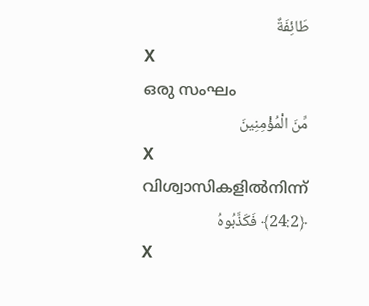طَائِفَةٌ
X
ഒരു സംഘം
مِّنَ الْمُؤْمِنِينَ
X
വിശ്വാസികളില്‍നിന്ന്
﴿24:2﴾ فَكَذَّبُوهُ
X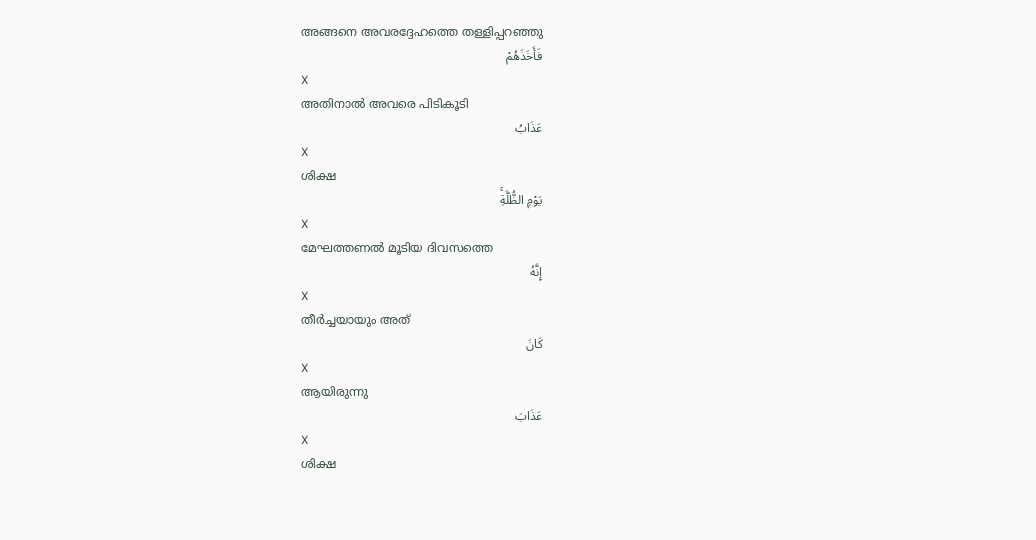അങ്ങനെ അവരദ്ദേഹത്തെ തള്ളിപ്പറഞ്ഞു
فَأَخَذَهُمْ
X
അതിനാല്‍ അവരെ പിടികൂടി
عَذَابُ
X
ശിക്ഷ
يَوْمِ الظُّلَّةِۚ
X
മേഘത്തണല്‍ മൂടിയ ദിവസത്തെ
إِنَّهُ
X
തീര്‍ച്ചയായും അത്
كَانَ
X
ആയിരുന്നു
عَذَابَ
X
ശിക്ഷ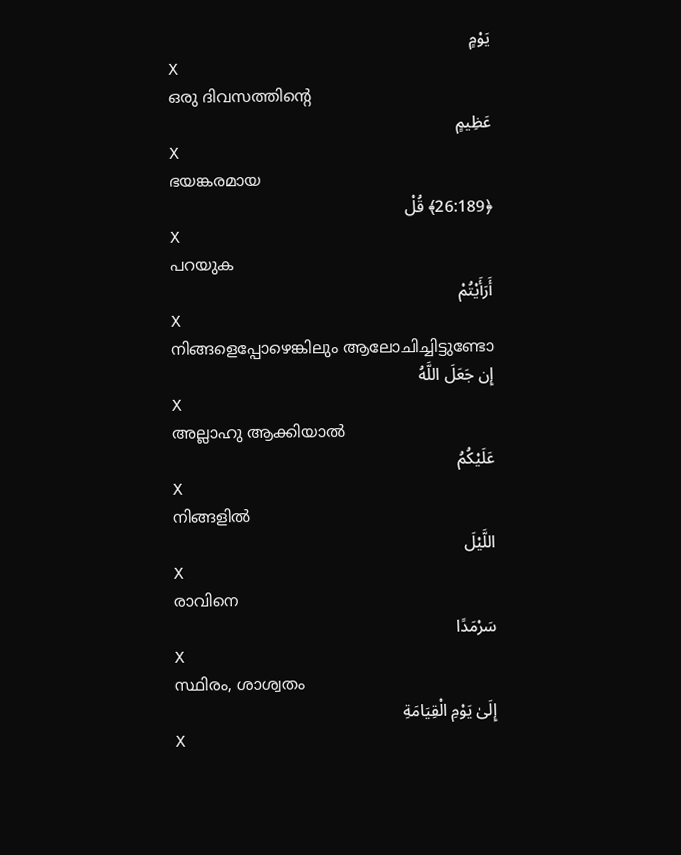يَوْمٍ
X
ഒരു ദിവസത്തിന്റെ
عَظِيمٍ
X
ഭയങ്കരമായ
﴿26:189﴾ قُلْ
X
പറയുക
أَرَأَيْتُمْ
X
നിങ്ങളെപ്പോഴെങ്കിലും ആലോചിച്ചിട്ടുണ്ടോ
إِن جَعَلَ اللَّهُ
X
അല്ലാഹു ആക്കിയാല്‍
عَلَيْكُمُ
X
നിങ്ങളില്‍
اللَّيْلَ
X
രാവിനെ
سَرْمَدًا
X
സ്ഥിരം, ശാശ്വതം
إِلَىٰ يَوْمِ الْقِيَامَةِ
X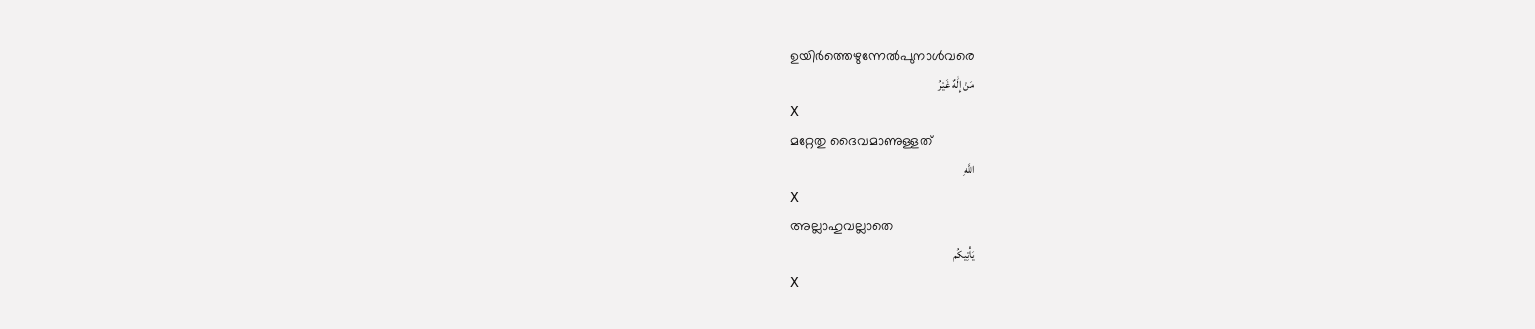ഉയിര്‍ത്തെഴുന്നേല്‍പുനാള്‍വരെ
مَنْ إِلَٰهٌ غَيْرُ
X
മറ്റേതു ദൈവമാണുള്ളത്
اللَّهِ
X
അല്ലാഹുവല്ലാതെ
يَأْتِيكُم
X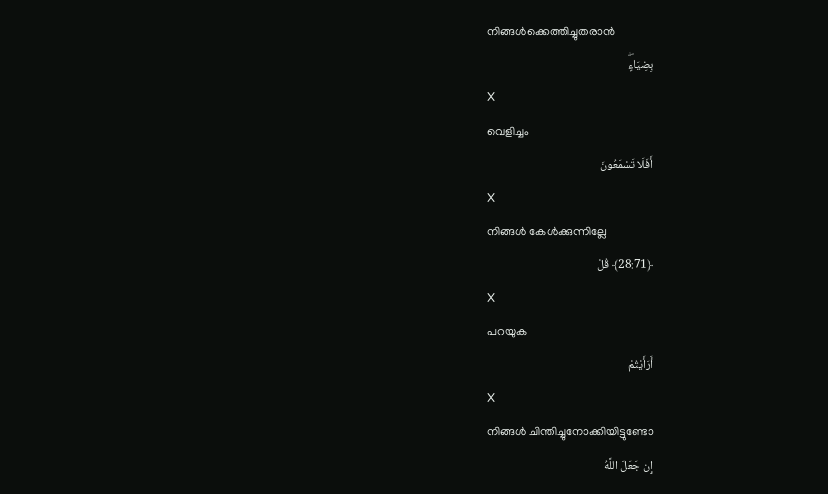നിങ്ങള്‍ക്കെത്തിച്ചുതരാന്‍
بِضِيَاءٍۖ
X
വെളിച്ചം
أَفَلَا تَسْمَعُونَ
X
നിങ്ങള്‍ കേള്‍ക്കുന്നില്ലേ
﴿28:71﴾ قُلْ
X
പറയുക
أَرَأَيْتُمْ
X
നിങ്ങള്‍ ചിന്തിച്ചുനോക്കിയിട്ടുണ്ടോ
إِن جَعَلَ اللَّهُ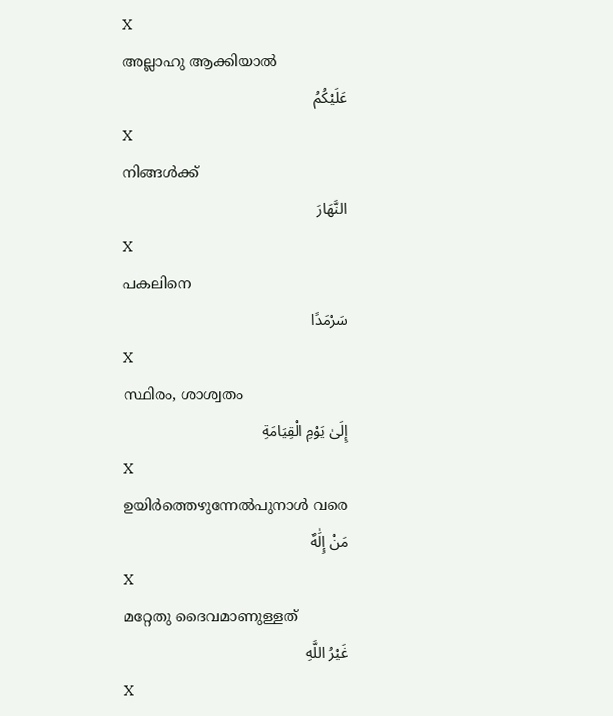X
അല്ലാഹു ആക്കിയാല്‍
عَلَيْكُمُ
X
നിങ്ങള്‍ക്ക്
النَّهَارَ
X
പകലിനെ
سَرْمَدًا
X
സ്ഥിരം, ശാശ്വതം
إِلَىٰ يَوْمِ الْقِيَامَةِ
X
ഉയിര്‍ത്തെഴുന്നേല്‍പുനാള്‍ വരെ
مَنْ إِلَٰهٌ
X
മറ്റേതു ദൈവമാണുള്ളത്
غَيْرُ اللَّهِ
X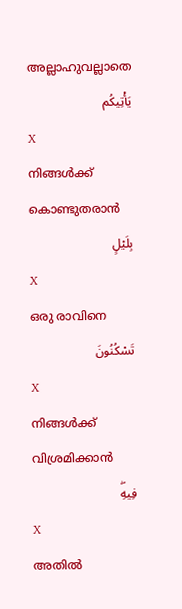അല്ലാഹുവല്ലാതെ
يَأْتِيكُم
X
നിങ്ങള്‍ക്ക് കൊണ്ടുതരാന്‍
بِلَيْلٍ
X
ഒരു രാവിനെ
تَسْكُنُونَ
X
നിങ്ങള്‍ക്ക് വിശ്രമിക്കാന്‍
فِيهِۖ
X
അതില്‍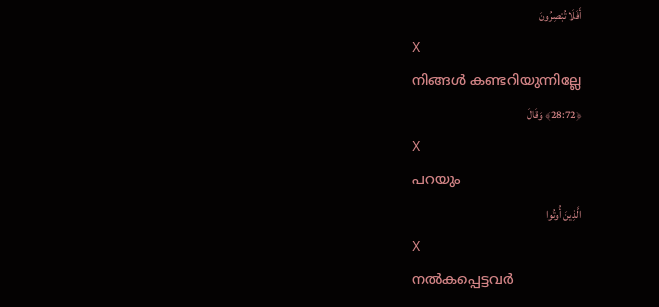أَفَلَا تُبْصِرُونَ
X
നിങ്ങള്‍ കണ്ടറിയുന്നില്ലേ
﴿28:72﴾ وَقَالَ
X
പറയും
الَّذِينَ أُوتُوا
X
നല്‍കപ്പെട്ടവര്‍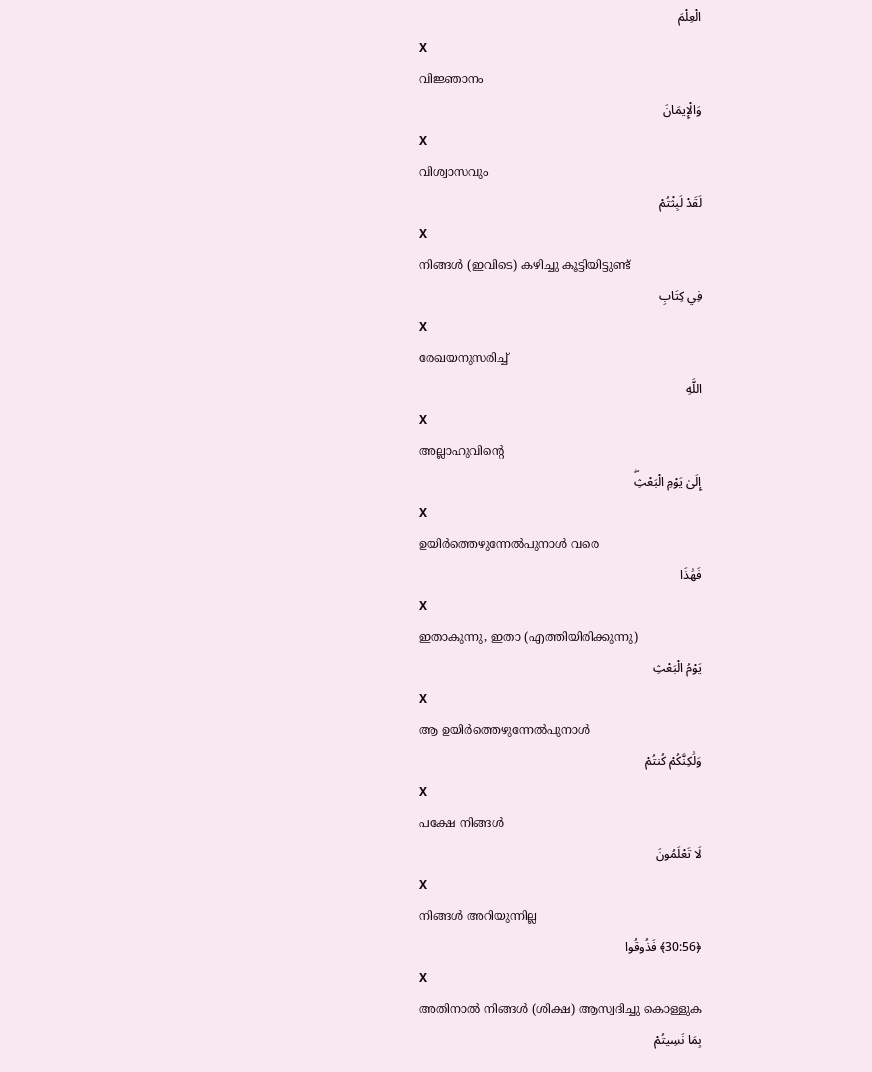الْعِلْمَ
X
വിജ്ഞാനം
وَالْإِيمَانَ
X
വിശ്വാസവും
لَقَدْ لَبِثْتُمْ
X
നിങ്ങള്‍ (ഇവിടെ) കഴിച്ചു കൂട്ടിയിട്ടുണ്ട്
فِي كِتَابِ
X
രേഖയനുസരിച്ച്
اللَّهِ
X
അല്ലാഹുവിന്റെ
إِلَىٰ يَوْمِ الْبَعْثِۖ
X
ഉയിര്‍ത്തെഴുന്നേല്‍പുനാള്‍ വരെ
فَهَٰذَا
X
ഇതാകുന്നു, ഇതാ (എത്തിയിരിക്കുന്നു)
يَوْمُ الْبَعْثِ
X
ആ ഉയിര്‍ത്തെഴുന്നേല്‍പുനാള്‍
وَلَٰكِنَّكُمْ كُنتُمْ
X
പക്ഷേ നിങ്ങള്‍
لَا تَعْلَمُونَ
X
നിങ്ങള്‍ അറിയുന്നില്ല
﴿30:56﴾ فَذُوقُوا
X
അതിനാല്‍ നിങ്ങള്‍ (ശിക്ഷ) ആസ്വദിച്ചു കൊള്ളുക
بِمَا نَسِيتُمْ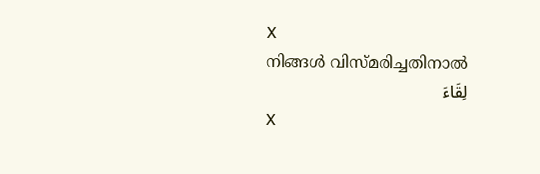X
നിങ്ങള്‍ വിസ്മരിച്ചതിനാല്‍
لِقَاءَ
X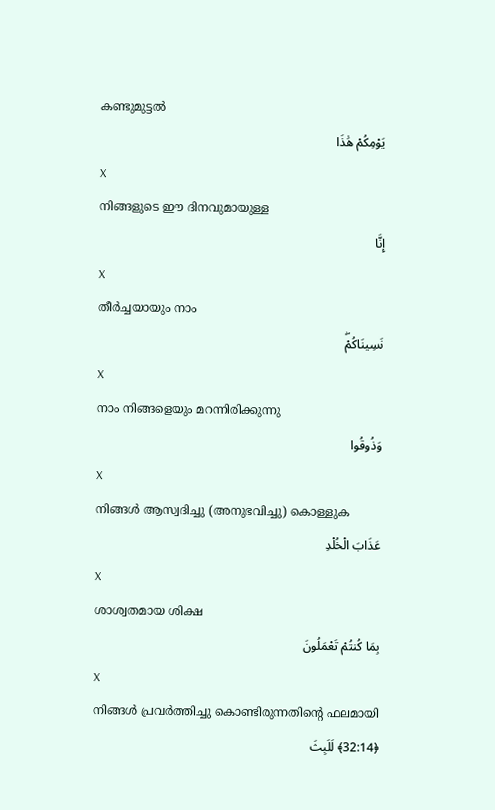കണ്ടുമുട്ടല്‍
يَوْمِكُمْ هَٰذَا
X
നിങ്ങളുടെ ഈ ദിനവുമായുള്ള
إِنَّا
X
തീര്‍ച്ചയായും നാം
نَسِينَاكُمْۖ
X
നാം നിങ്ങളെയും മറന്നിരിക്കുന്നു
وَذُوقُوا
X
നിങ്ങള്‍ ആസ്വദിച്ചു (അനുഭവിച്ചു) കൊള്ളുക
عَذَابَ الْخُلْدِ
X
ശാശ്വതമായ ശിക്ഷ
بِمَا كُنتُمْ تَعْمَلُونَ
X
നിങ്ങള്‍ പ്രവര്‍ത്തിച്ചു കൊണ്ടിരുന്നതിന്റെ ഫലമായി
﴿32:14﴾ لَلَبِثَ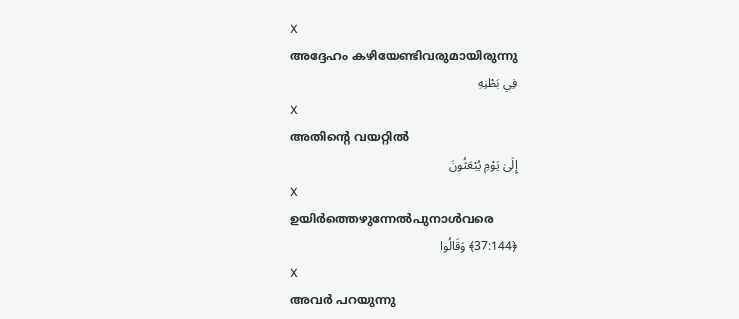X
അദ്ദേഹം കഴിയേണ്ടിവരുമായിരുന്നു
فِي بَطْنِهِ
X
അതിന്റെ വയറ്റില്‍
إِلَىٰ يَوْمِ يُبْعَثُونَ
X
ഉയിര്‍ത്തെഴുന്നേല്‍പുനാള്‍വരെ
﴿37:144﴾ وَقَالُوا
X
അവര്‍ പറയുന്നു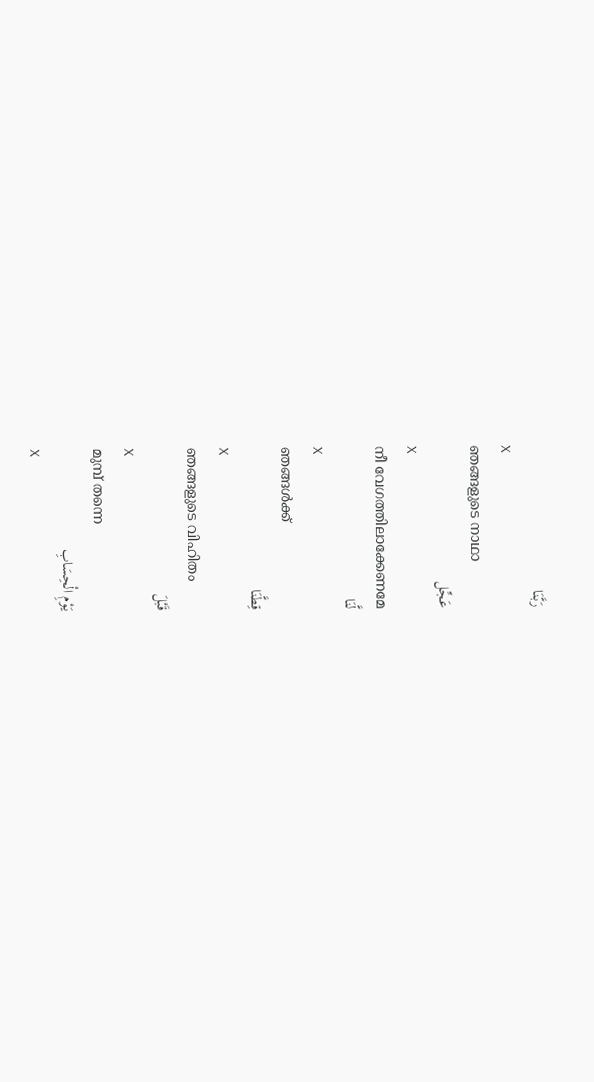رَبَّنَا
X
ഞങ്ങളുടെ നാഥാ
عَجِّل
X
നീ വേഗത്തിലാക്കേണമേ
لَّنَا
X
ഞങ്ങള്‍ക്ക്
قِطَّنَا
X
ഞങ്ങളുടെ വിഹിതം
قَبْلَ
X
മുമ്പ് തന്നെ
يَوْمِ الْحِسَابِ
X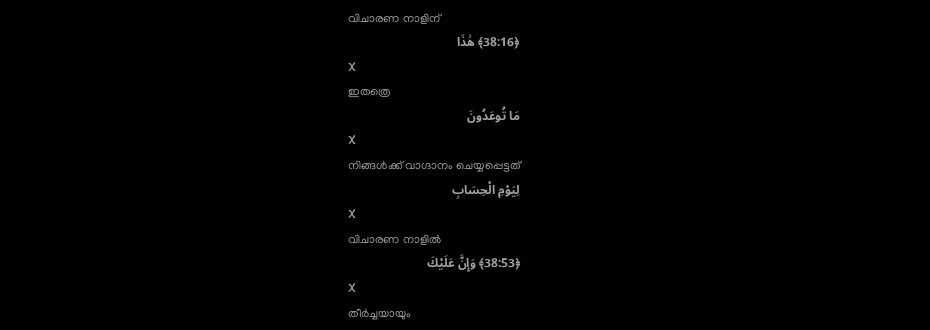വിചാരണ നാളിന്
﴿38:16﴾ هَٰذَا
X
ഇതത്രെ
مَا تُوعَدُونَ
X
നിങ്ങള്‍ക്ക് വാഗ്ദാനം ചെയ്യപ്പെട്ടത്
لِيَوْمِ الْحِسَابِ
X
വിചാരണ നാളില്‍
﴿38:53﴾ وَإِنَّ عَلَيْكَ
X
തീര്‍ച്ചയായും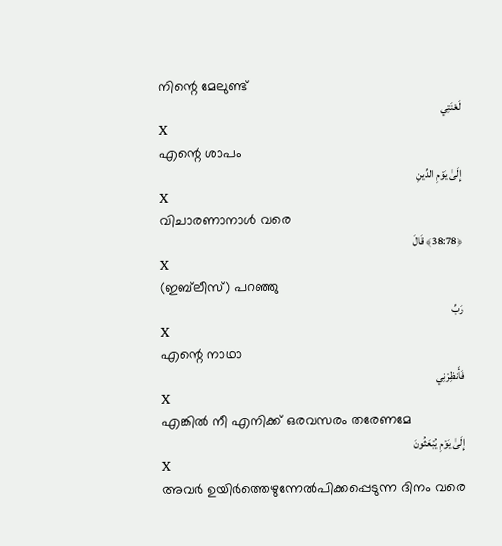നിന്റെ മേലുണ്ട്
لَعْنَتِي
X
എന്റെ ശാപം
إِلَىٰ يَوْمِ الدِّينِ
X
വിചാരണാനാള്‍ വരെ
﴿38:78﴾ قَالَ
X
(ഇബ്‌ലീസ്) പറഞ്ഞു
رَبِّ
X
എന്റെ നാഥാ
فَأَنظِرْنِي
X
എങ്കില്‍ നീ എനിക്ക് ഒരവസരം തരേണമേ
إِلَىٰ يَوْمِ يُبْعَثُونَ
X
അവര്‍ ഉയിര്‍ത്തെഴുന്നേല്‍പിക്കപ്പെടുന്ന ദിനം വരെ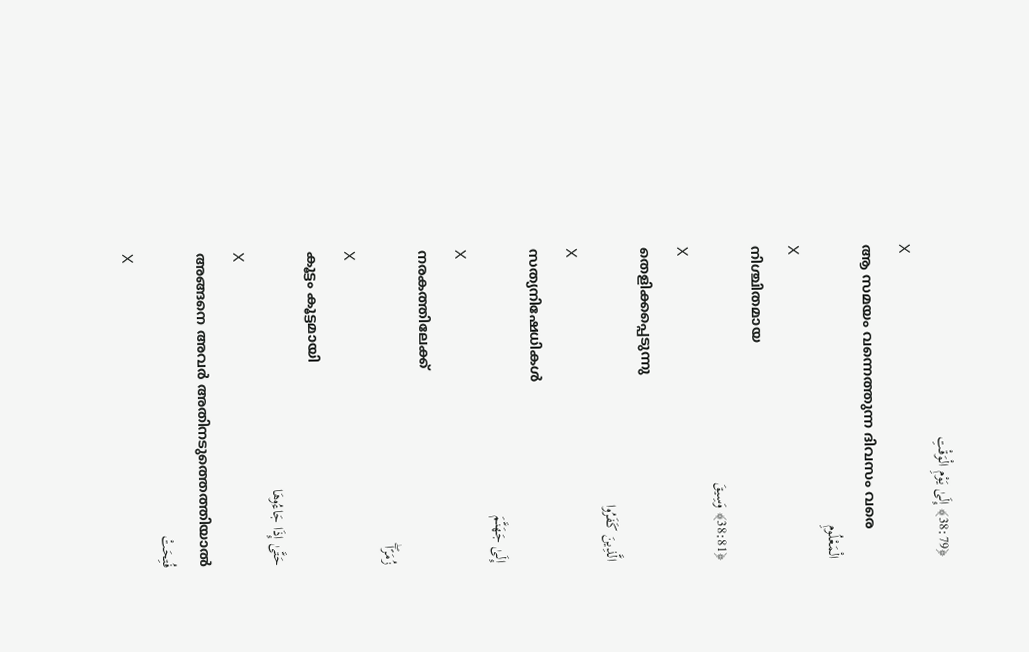﴿38:79﴾ إِلَىٰ يَوْمِ الْوَقْتِ
X
ആ സമയം വന്നെത്തുന്ന ദിവസം വരെ
الْمَعْلُومِ
X
നിശ്ചിതമായ
﴿38:81﴾ وَسِيقَ
X
തെളിക്കപ്പെടുന്നു
الَّذِينَ كَفَرُوا
X
സത്യനിഷേധികള്‍
إِلَىٰ جَهَنَّمَ
X
നരകത്തിലേക്ക്
زُمَرًاۖ
X
കൂട്ടം കൂട്ടമായി
حَتَّىٰ إِذَا جَاءُوهَا
X
അങ്ങനെ അവര്‍ അതിനടുത്തെത്തിയാല്‍
فُتِحَتْ
X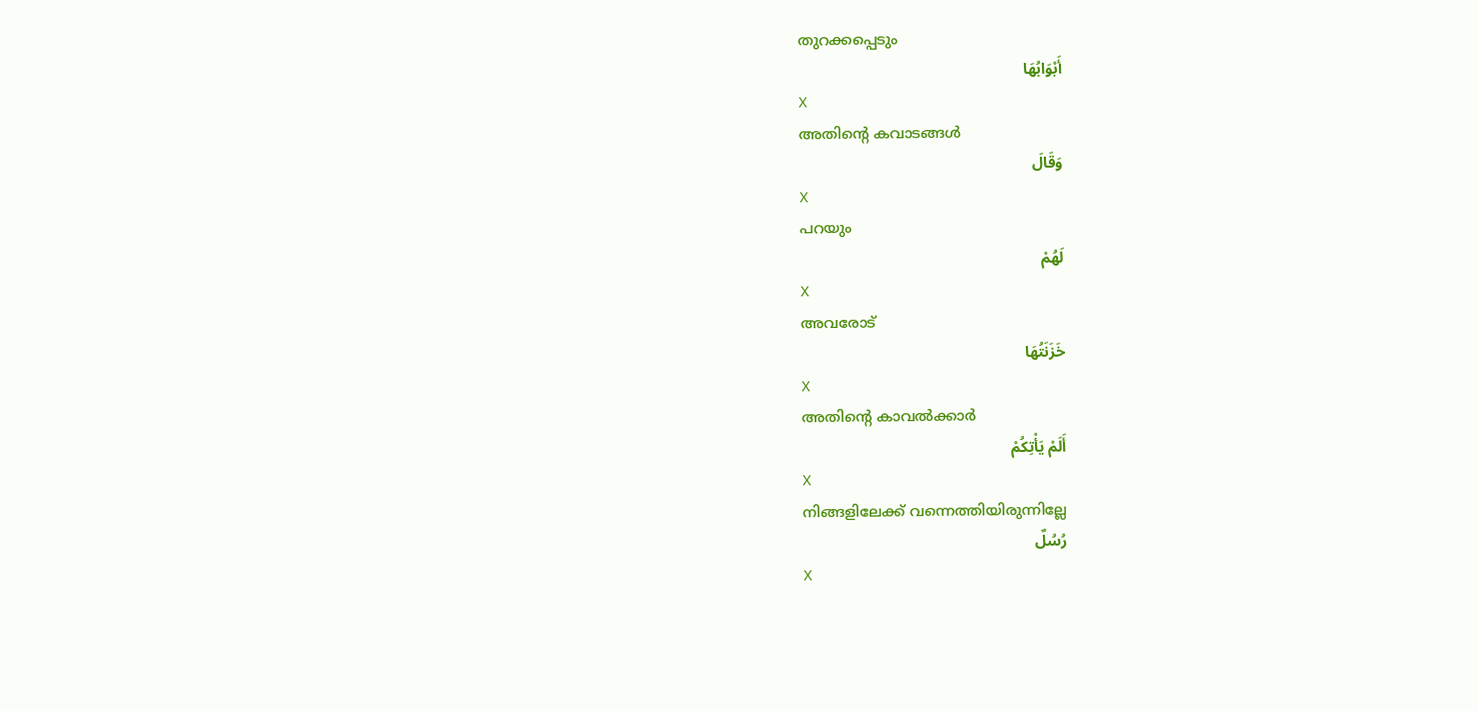തുറക്കപ്പെടും
أَبْوَابُهَا
X
അതിന്റെ കവാടങ്ങള്‍
وَقَالَ
X
പറയും
لَهُمْ
X
അവരോട്
خَزَنَتُهَا
X
അതിന്റെ കാവല്‍ക്കാര്‍
أَلَمْ يَأْتِكُمْ
X
നിങ്ങളിലേക്ക് വന്നെത്തിയിരുന്നില്ലേ
رُسُلٌ
X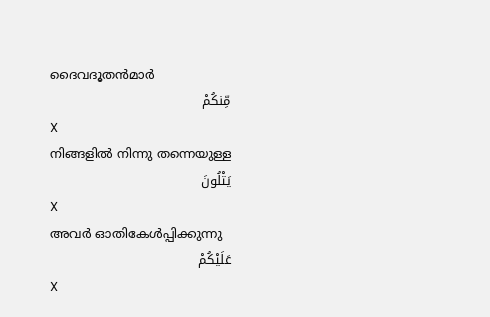ദൈവദൂതന്‍മാര്‍
مِّنكُمْ
X
നിങ്ങളില്‍ നിന്നു തന്നെയുള്ള
يَتْلُونَ
X
അവര്‍ ഓതികേള്‍പ്പിക്കുന്നു
عَلَيْكُمْ
X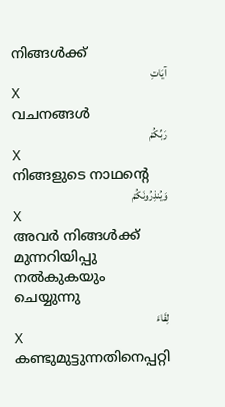നിങ്ങള്‍ക്ക്
آيَاتِ
X
വചനങ്ങള്‍
رَبِّكُمْ
X
നിങ്ങളുടെ നാഥന്റെ
وَيُنذِرُونَكُمْ
X
അവര്‍ നിങ്ങള്‍ക്ക് മുന്നറിയിപ്പു നല്‍കുകയും ചെയ്യുന്നു
لِقَاءَ
X
കണ്ടുമുട്ടുന്നതിനെപ്പറ്റി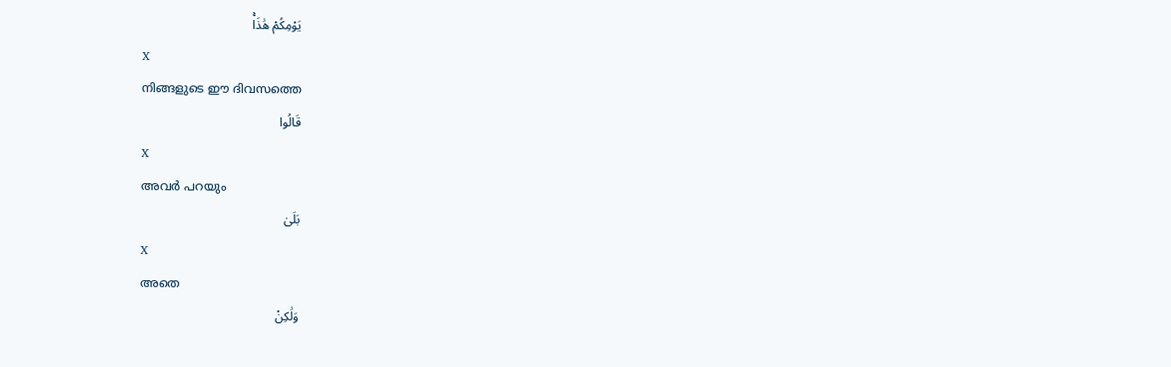يَوْمِكُمْ هَٰذَاۚ
X
നിങ്ങളുടെ ഈ ദിവസത്തെ
قَالُوا
X
അവര്‍ പറയും
بَلَىٰ
X
അതെ
وَلَٰكِنْ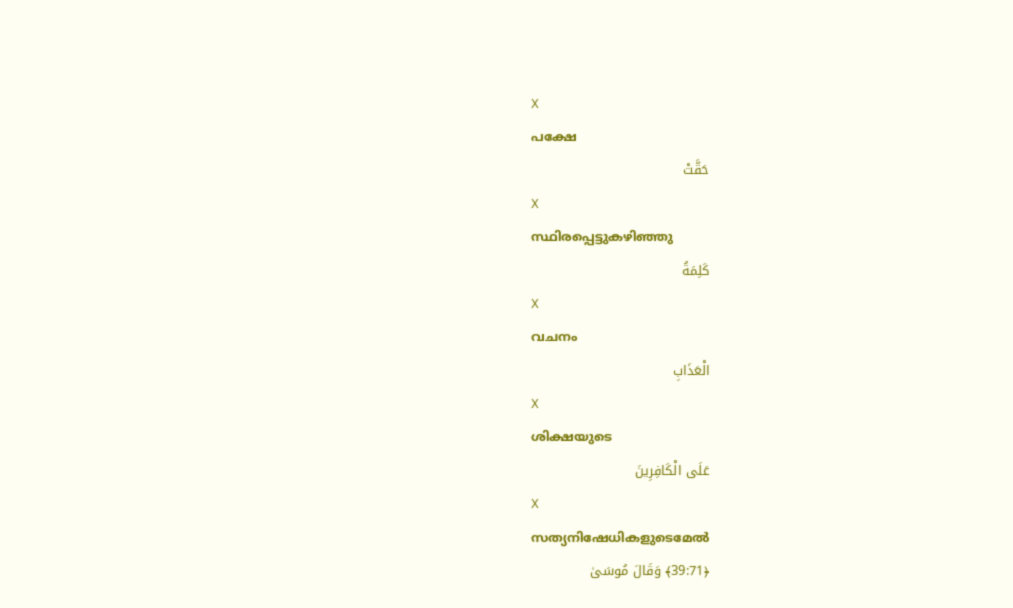X
പക്ഷേ
حَقَّتْ
X
സ്ഥിരപ്പെട്ടുകഴിഞ്ഞു
كَلِمَةُ
X
വചനം
الْعَذَابِ
X
ശിക്ഷയുടെ
عَلَى الْكَافِرِينَ
X
സത്യനിഷേധികളുടെമേല്‍
﴿39:71﴾ وَقَالَ مُوسَىٰ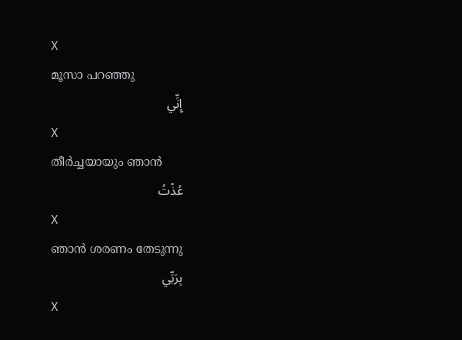X
മൂസാ പറഞ്ഞു
إِنِّي
X
തീര്‍ച്ചയായും ഞാന്‍
عُذْتُ
X
ഞാന്‍ ശരണം തേടുന്നു
بِرَبِّي
X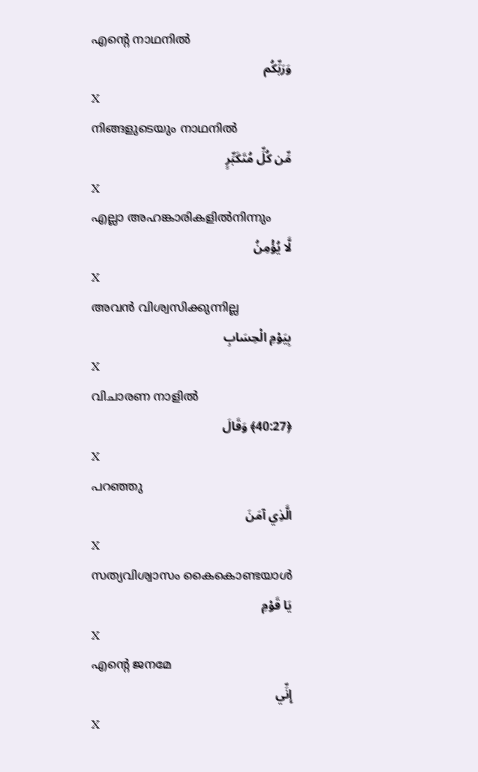എന്റെ നാഥനില്‍
وَرَبِّكُم
X
നിങ്ങളുടെയും നാഥനില്‍
مِّن كُلِّ مُتَكَبِّرٍ
X
എല്ലാ അഹങ്കാരികളില്‍നിന്നും
لَّا يُؤْمِنُ
X
അവന്‍ വിശ്വസിക്കുന്നില്ല
بِيَوْمِ الْحِسَابِ
X
വിചാരണ നാളില്‍
﴿40:27﴾ وَقَالَ
X
പറഞ്ഞു
الَّذِي آمَنَ
X
സത്യവിശ്വാസം കൈകൊണ്ടയാള്‍
يَا قَوْمِ
X
എന്റെ ജനമേ
إِنِّي
X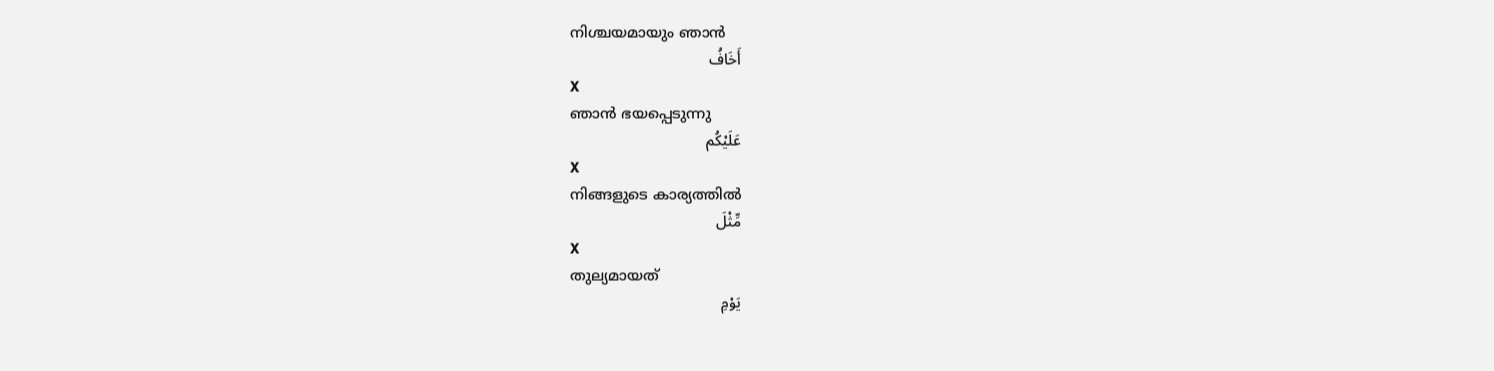നിശ്ചയമായും ഞാന്‍
أَخَافُ
X
ഞാന്‍ ഭയപ്പെടുന്നു
عَلَيْكُم
X
നിങ്ങളുടെ കാര്യത്തില്‍
مِّثْلَ
X
തുല്യമായത്
يَوْمِ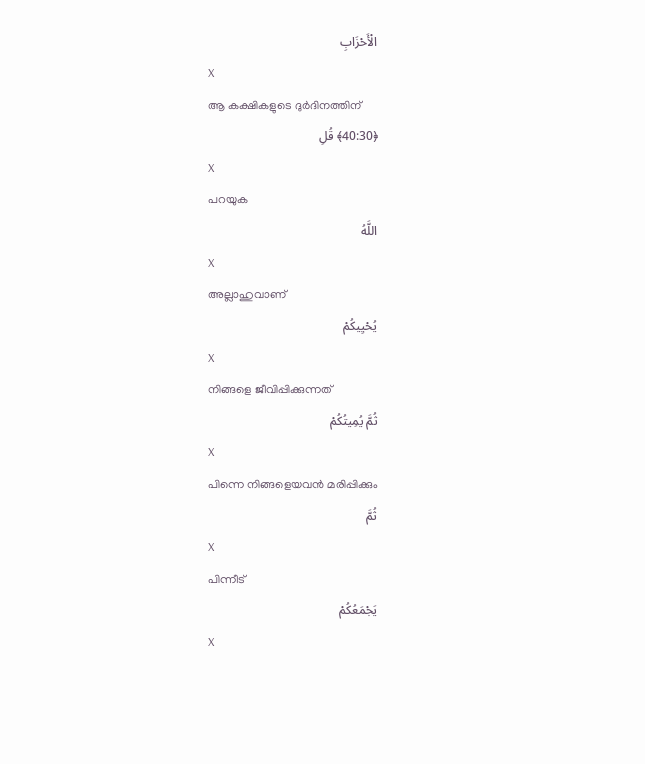الْأَحْزَابِ
X
ആ കക്ഷികളുടെ ദുര്‍ദിനത്തിന്
﴿40:30﴾ قُلِ
X
പറയുക
اللَّهُ
X
അല്ലാഹുവാണ്
يُحْيِيكُمْ
X
നിങ്ങളെ ജീവിപ്പിക്കുന്നത്
ثُمَّ يُمِيتُكُمْ
X
പിന്നെ നിങ്ങളെയവന്‍ മരിപ്പിക്കും
ثُمَّ
X
പിന്നീട്
يَجْمَعُكُمْ
X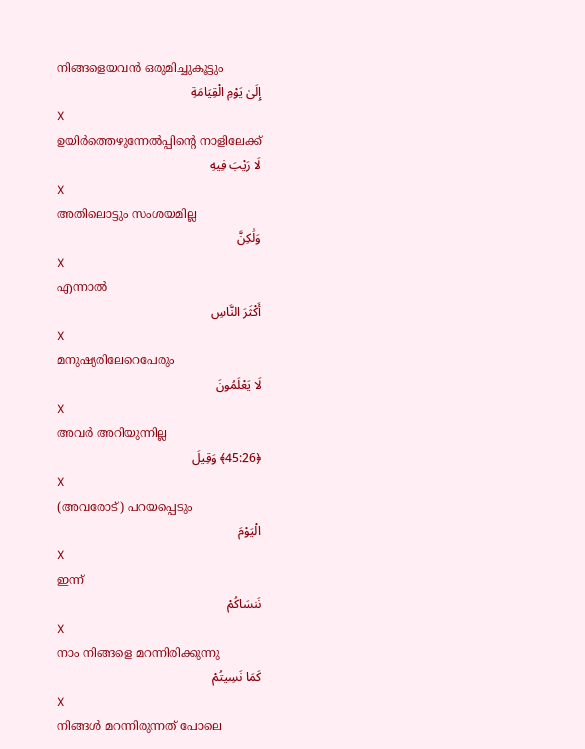നിങ്ങളെയവന്‍ ഒരുമിച്ചുകൂട്ടും
إِلَىٰ يَوْمِ الْقِيَامَةِ
X
ഉയിര്‍ത്തെഴുന്നേല്‍പ്പിന്റെ നാളിലേക്ക്
لَا رَيْبَ فِيهِ
X
അതിലൊട്ടും സംശയമില്ല
وَلَٰكِنَّ
X
എന്നാല്‍
أَكْثَرَ النَّاسِ
X
മനുഷ്യരിലേറെപേരും
لَا يَعْلَمُونَ
X
അവര്‍ അറിയുന്നില്ല
﴿45:26﴾ وَقِيلَ
X
(അവരോട്) പറയപ്പെടും
الْيَوْمَ
X
ഇന്ന്
نَنسَاكُمْ
X
നാം നിങ്ങളെ മറന്നിരിക്കുന്നു
كَمَا نَسِيتُمْ
X
നിങ്ങള്‍ മറന്നിരുന്നത് പോലെ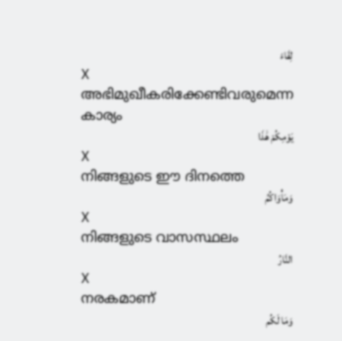لِقَاءَ
X
അഭിമുഖീകരിക്കേണ്ടിവരുമെന്ന കാര്യം
يَوْمِكُمْ هَٰذَا
X
നിങ്ങളുടെ ഈ ദിനത്തെ
وَمَأْوَاكُمُ
X
നിങ്ങളുടെ വാസസ്ഥലം
النَّارُ
X
നരകമാണ്
وَمَا لَكُم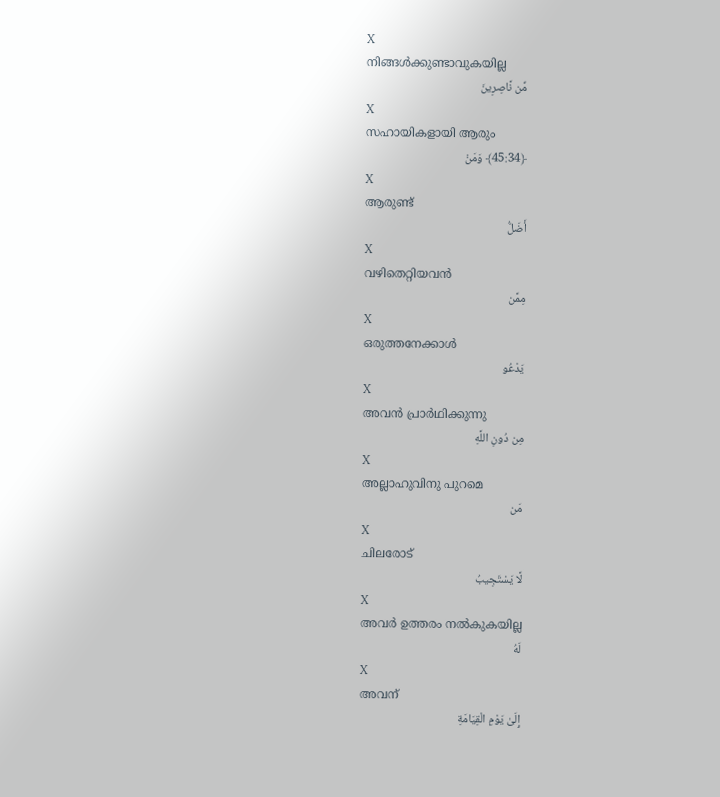X
നിങ്ങള്‍ക്കുണ്ടാവുകയില്ല
مِّن نَّاصِرِينَ
X
സഹായികളായി ആരും
﴿45:34﴾ وَمَنْ
X
ആരുണ്ട്
أَضَلُّ
X
വഴിതെറ്റിയവന്‍
مِمَّن
X
ഒരുത്തനേക്കാള്‍
يَدْعُو
X
അവന്‍ പ്രാര്‍ഥിക്കുന്നു
مِن دُونِ اللَّهِ
X
അല്ലാഹുവിനു പുറമെ
مَن
X
ചിലരോട്
لَّا يَسْتَجِيبُ
X
അവര്‍ ഉത്തരം നല്‍കുകയില്ല
لَهُ
X
അവന്
إِلَىٰ يَوْمِ الْقِيَامَةِ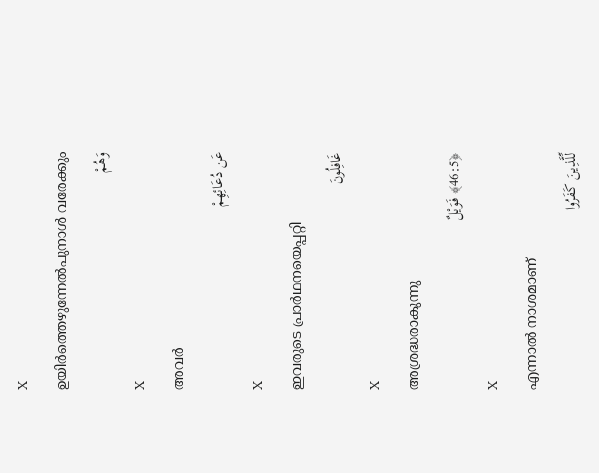X
ഉയിര്‍ത്തെഴുന്നേല്‍പുനാള്‍ വരേക്കും
وَهُمْ
X
അവര്‍
عَن دُعَائِهِمْ
X
ഇവരുടെ പ്രാര്‍ഥനയെപ്പറ്റി
غَافِلُونَ
X
അശ്രദ്ധരാകുന്നു
﴿46:5﴾ فَوَيْلٌ
X
എന്നാല്‍ നാശമാണ്
لِّلَّذِينَ كَفَرُوا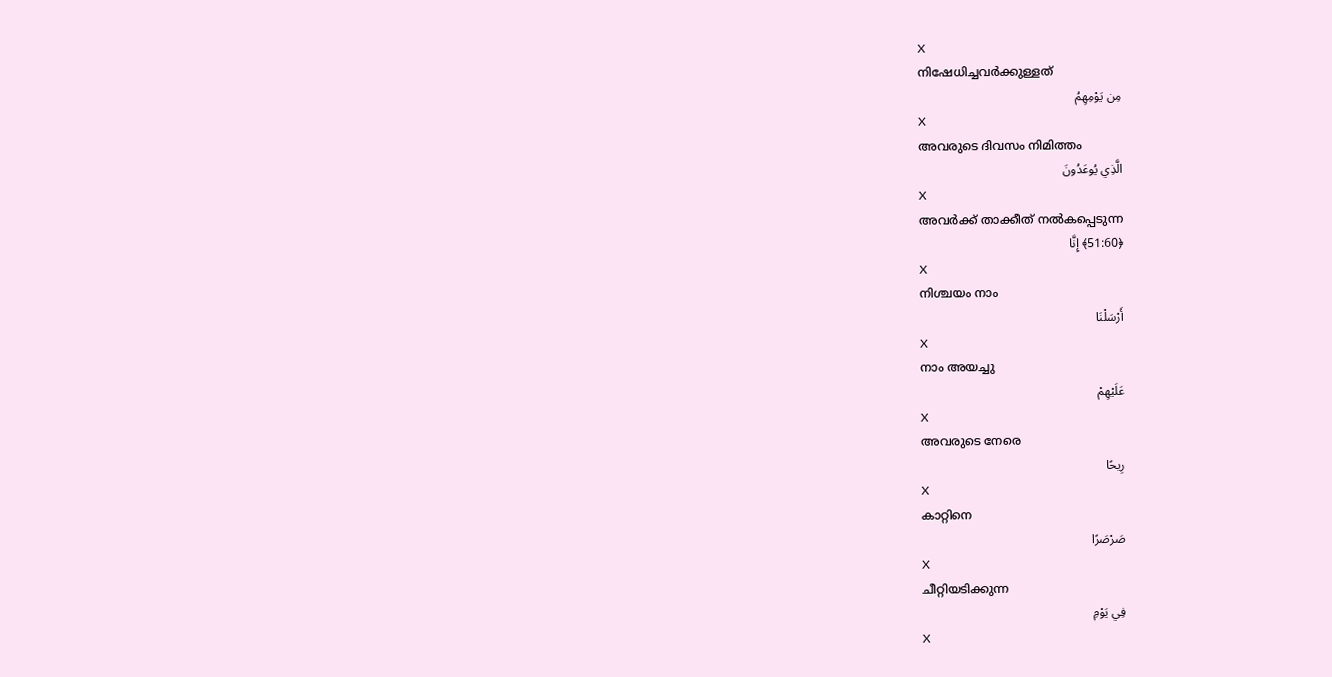X
നിഷേധിച്ചവര്‍ക്കുള്ളത്
مِن يَوْمِهِمُ
X
അവരുടെ ദിവസം നിമിത്തം
الَّذِي يُوعَدُونَ
X
അവര്‍ക്ക് താക്കീത് നല്‍കപ്പെടുന്ന
﴿51:60﴾ إِنَّا
X
നിശ്ചയം നാം
أَرْسَلْنَا
X
നാം അയച്ചു
عَلَيْهِمْ
X
അവരുടെ നേരെ
رِيحًا
X
കാറ്റിനെ
صَرْصَرًا
X
ചീറ്റിയടിക്കുന്ന
فِي يَوْمِ
X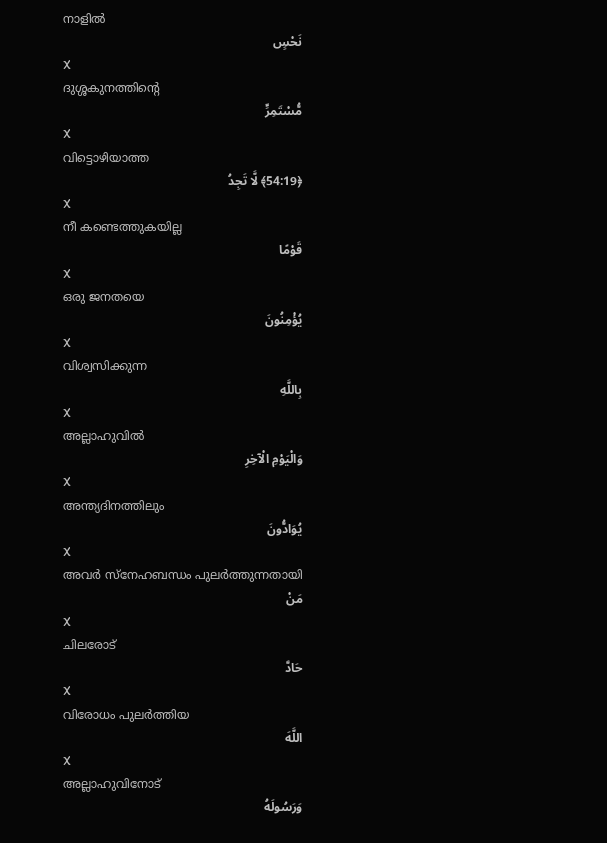നാളില്‍
نَحْسٍ
X
ദുശ്ശകുനത്തിന്റെ
مُّسْتَمِرٍّ
X
വിട്ടൊഴിയാത്ത
﴿54:19﴾ لَّا تَجِدُ
X
നീ കണ്ടെത്തുകയില്ല
قَوْمًا
X
ഒരു ജനതയെ
يُؤْمِنُونَ
X
വിശ്വസിക്കുന്ന
بِاللَّهِ
X
അല്ലാഹുവില്‍
وَالْيَوْمِ الْآخِرِ
X
അന്ത്യദിനത്തിലും
يُوَادُّونَ
X
അവര്‍ സ്നേഹബന്ധം പുലര്‍ത്തുന്നതായി
مَنْ
X
ചിലരോട്
حَادَّ
X
വിരോധം പുലര്‍ത്തിയ
اللَّهَ
X
അല്ലാഹുവിനോട്
وَرَسُولَهُ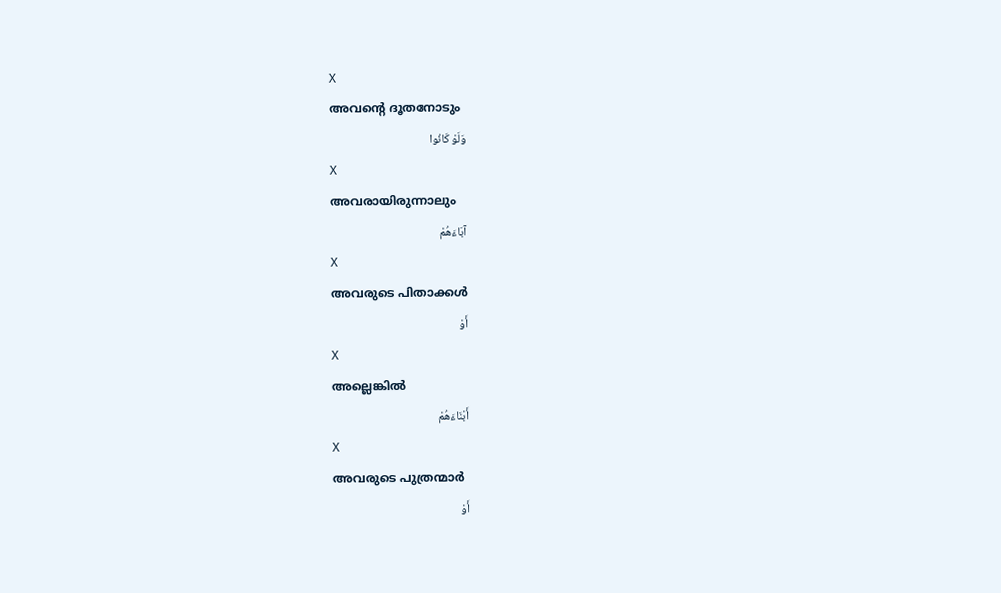X
അവന്റെ ദൂതനോടും
وَلَوْ كَانُوا
X
അവരായിരുന്നാലും
آبَاءَهُمْ
X
അവരുടെ പിതാക്കള്‍
أَوْ
X
അല്ലെങ്കില്‍
أَبْنَاءَهُمْ
X
അവരുടെ പുത്രന്മാര്‍
أَوْ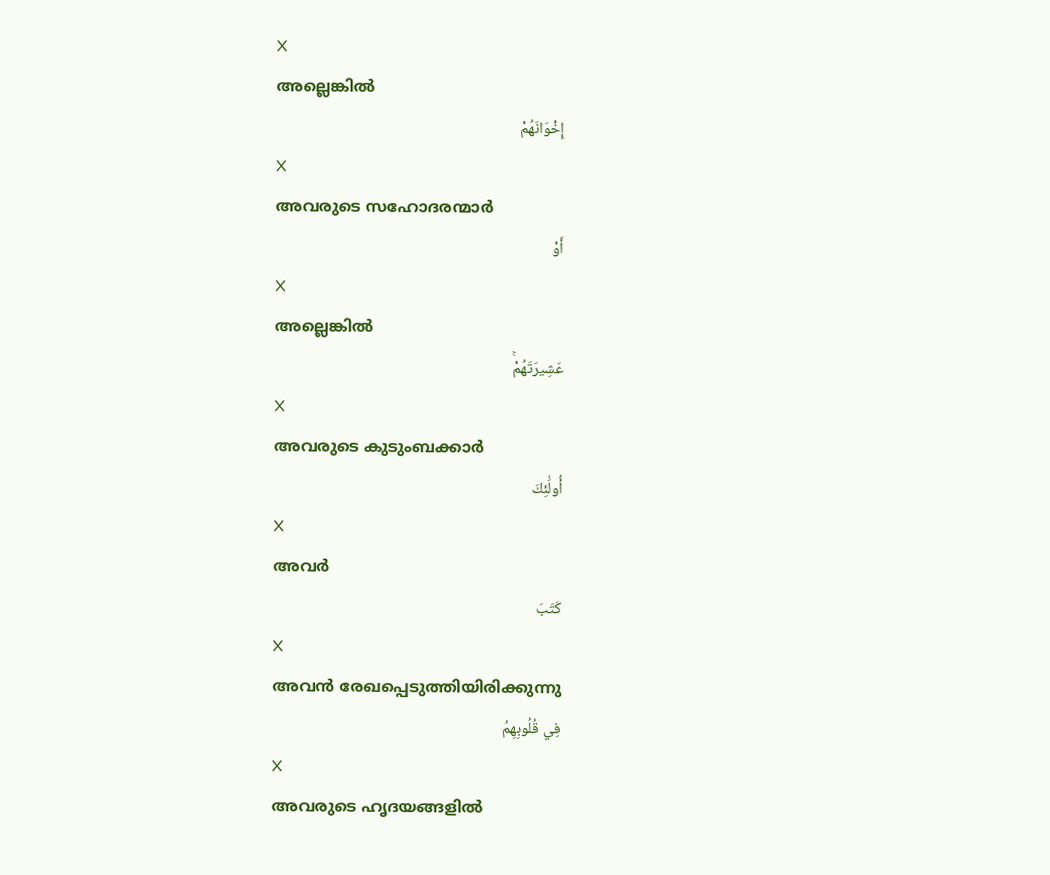X
അല്ലെങ്കില്‍
إِخْوَانَهُمْ
X
അവരുടെ സഹോദരന്മാര്‍
أَوْ
X
അല്ലെങ്കില്‍
عَشِيرَتَهُمْۚ
X
അവരുടെ കുടുംബക്കാര്‍
أُولَٰئِكَ
X
അവര്‍
كَتَبَ
X
അവന്‍ രേഖപ്പെടുത്തിയിരിക്കുന്നു
فِي قُلُوبِهِمُ
X
അവരുടെ ഹൃദയങ്ങളില്‍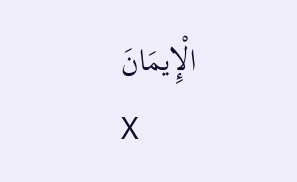الْإِيمَانَ
X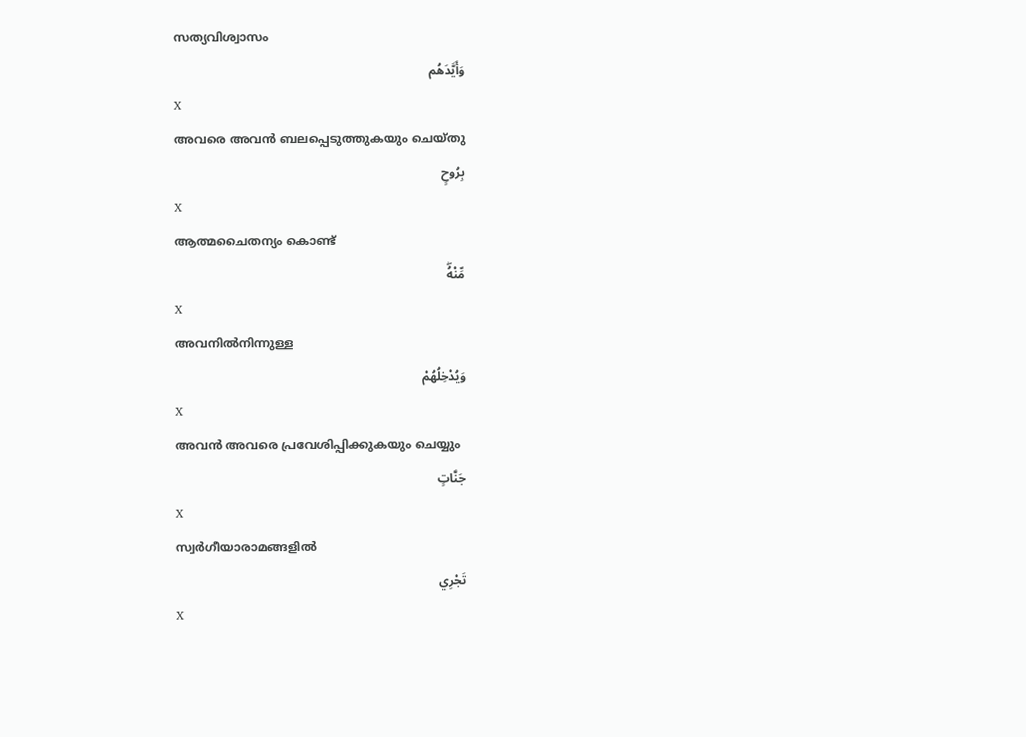സത്യവിശ്വാസം
وَأَيَّدَهُم
X
അവരെ അവന്‍ ബലപ്പെടുത്തുകയും ചെയ്തു
بِرُوحٍ
X
ആത്മചൈതന്യം കൊണ്ട്
مِّنْهُۖ
X
അവനില്‍നിന്നുള്ള
وَيُدْخِلُهُمْ
X
അവന്‍ അവരെ പ്രവേശിപ്പിക്കുകയും ചെയ്യും
جَنَّاتٍ
X
സ്വര്‍ഗീയാരാമങ്ങളില്‍
تَجْرِي
X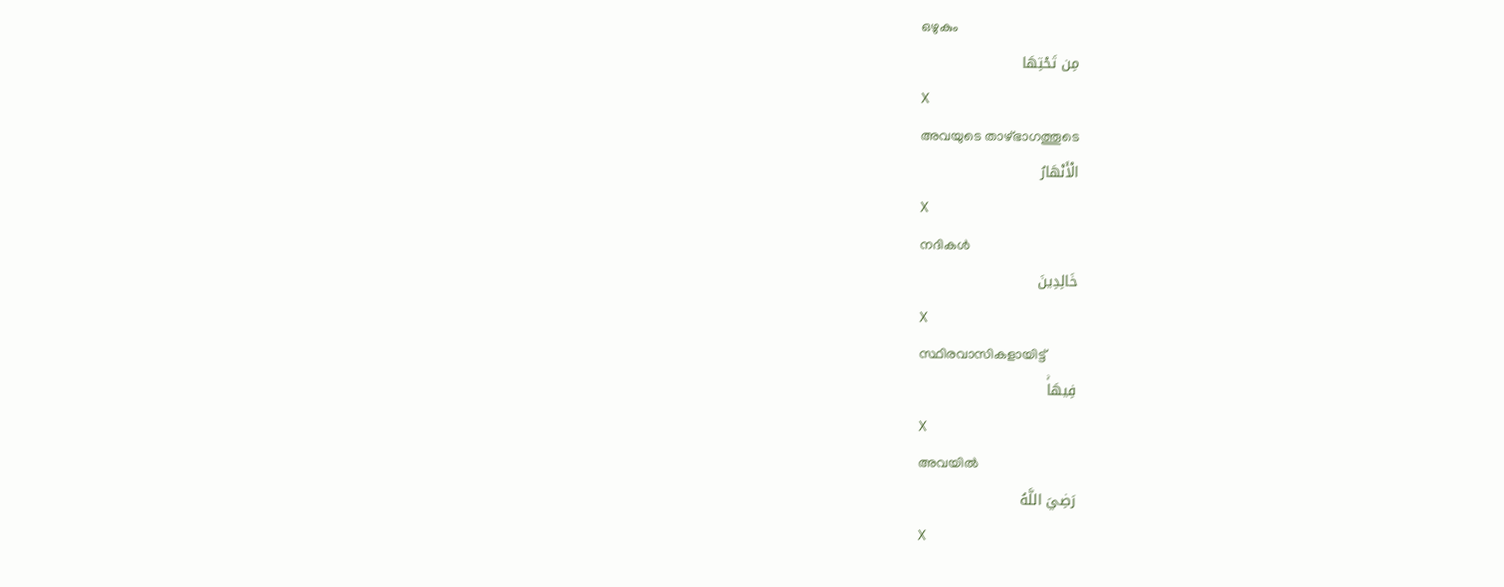ഒഴുകും
مِن تَحْتِهَا
X
അവയുടെ താഴ്ഭാഗത്തൂടെ
الْأَنْهَارُ
X
നദികള്‍
خَالِدِينَ
X
സ്ഥിരവാസികളായിട്ട്
فِيهَاۚ
X
അവയില്‍
رَضِيَ اللَّهُ
X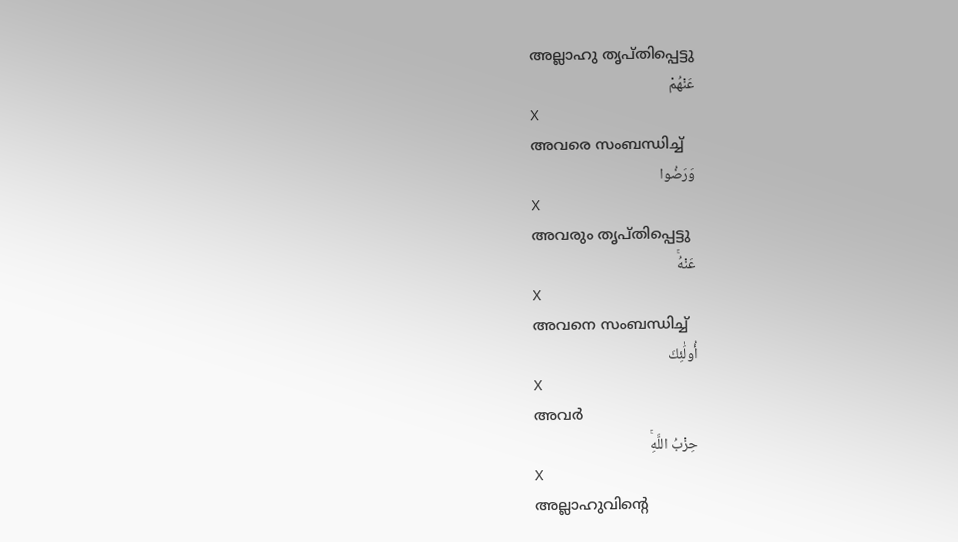അല്ലാഹു തൃപ്തിപ്പെട്ടു
عَنْهُمْ
X
അവരെ സംബന്ധിച്ച്
وَرَضُوا
X
അവരും തൃപ്തിപ്പെട്ടു
عَنْهُۚ
X
അവനെ സംബന്ധിച്ച്
أُولَٰئِكَ
X
അവര്‍
حِزْبُ اللَّهِۚ
X
അല്ലാഹുവിന്റെ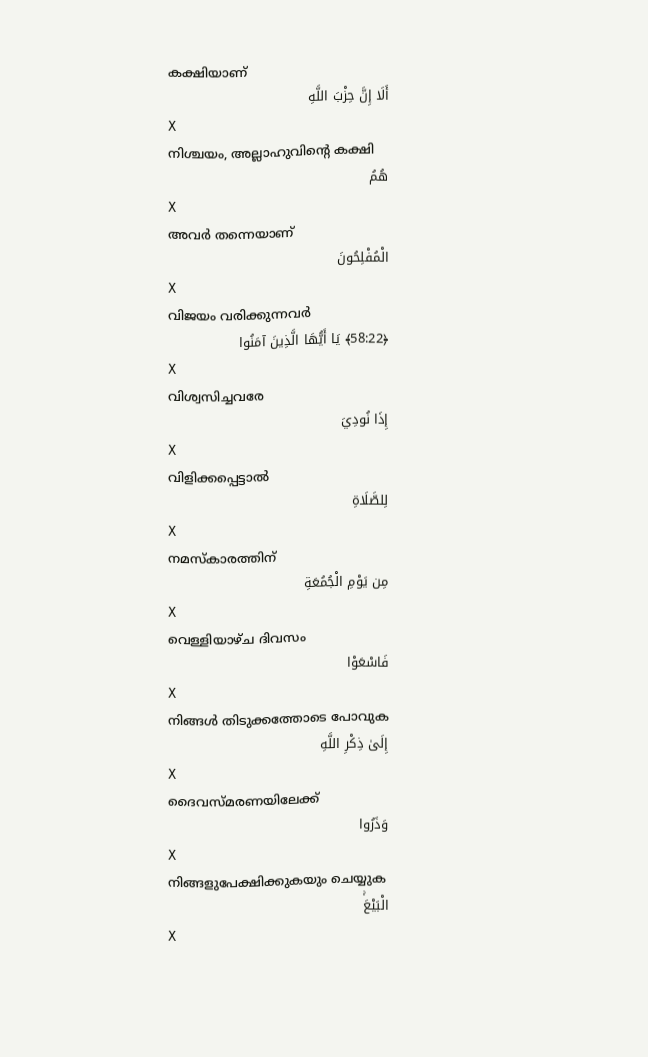കക്ഷിയാണ്
أَلَا إِنَّ حِزْبَ اللَّهِ
X
നിശ്ചയം, അല്ലാഹുവിന്റെ കക്ഷി
هُمُ
X
അവര്‍ തന്നെയാണ്
الْمُفْلِحُونَ
X
വിജയം വരിക്കുന്നവര്‍
﴿58:22﴾ يَا أَيُّهَا الَّذِينَ آمَنُوا
X
വിശ്വസിച്ചവരേ
إِذَا نُودِيَ
X
വിളിക്കപ്പെട്ടാല്‍
لِلصَّلَاةِ
X
നമസ്കാരത്തിന്
مِن يَوْمِ الْجُمُعَةِ
X
വെള്ളിയാഴ്ച ദിവസം
فَاسْعَوْا
X
നിങ്ങള്‍ തിടുക്കത്തോടെ പോവുക
إِلَىٰ ذِكْرِ اللَّهِ
X
ദൈവസ്മരണയിലേക്ക്
وَذَرُوا
X
നിങ്ങളുപേക്ഷിക്കുകയും ചെയ്യുക
الْبَيْعَۚ
X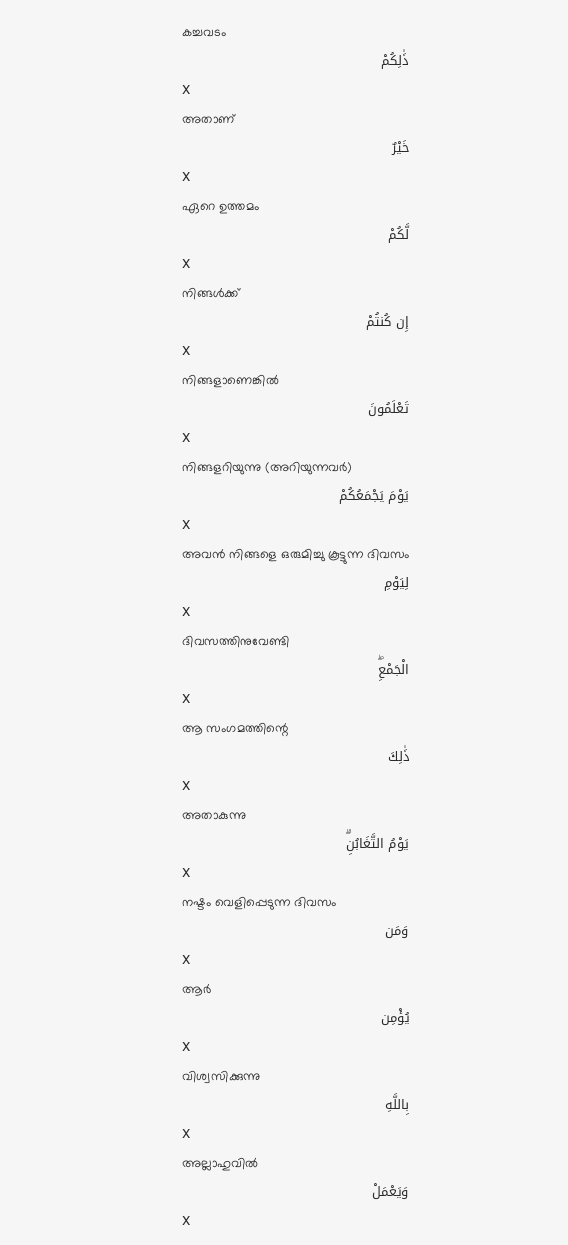കച്ചവടം
ذَٰلِكُمْ
X
അതാണ്
خَيْرٌ
X
ഏറെ ഉത്തമം
لَّكُمْ
X
നിങ്ങള്‍ക്ക്
إِن كُنتُمْ
X
നിങ്ങളാണെങ്കില്‍
تَعْلَمُونَ
X
നിങ്ങളറിയുന്നു (അറിയുന്നവര്‍)
يَوْمَ يَجْمَعُكُمْ
X
അവന്‍ നിങ്ങളെ ഒരുമിച്ചു കൂട്ടുന്ന ദിവസം
لِيَوْمِ
X
ദിവസത്തിനുവേണ്ടി
الْجَمْعِۖ
X
ആ സംഗമത്തിന്റെ
ذَٰلِكَ
X
അതാകുന്നു
يَوْمُ التَّغَابُنِۗ
X
നഷ്ടം വെളിപ്പെടുന്ന ദിവസം
وَمَن
X
ആര്‍
يُؤْمِن
X
വിശ്വസിക്കുന്നു
بِاللَّهِ
X
അല്ലാഹുവില്‍
وَيَعْمَلْ
X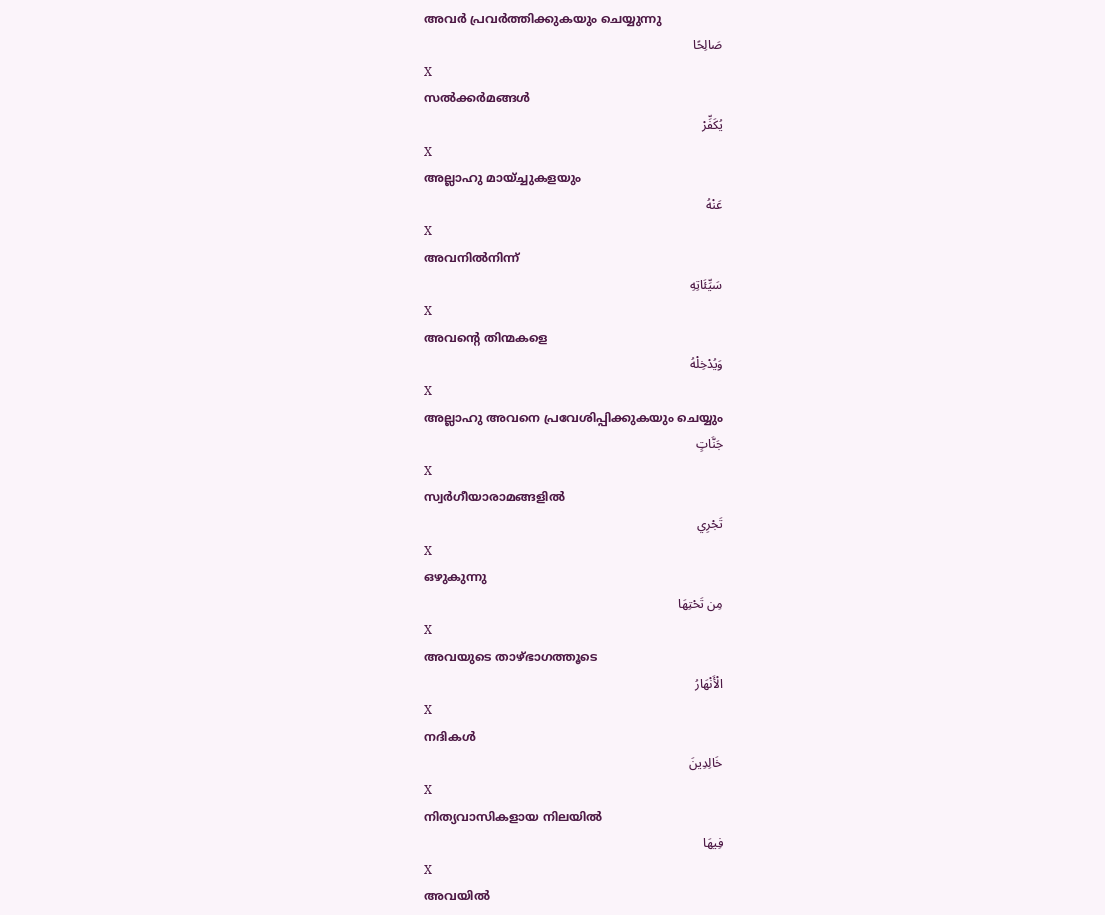അവര്‍ പ്രവര്‍ത്തിക്കുകയും ചെയ്യുന്നു
صَالِحًا
X
സല്‍ക്കര്‍മങ്ങള്‍
يُكَفِّرْ
X
അല്ലാഹു മായ്ച്ചുകളയും
عَنْهُ
X
അവനില്‍നിന്ന്
سَيِّئَاتِهِ
X
അവന്റെ തിന്മകളെ
وَيُدْخِلْهُ
X
അല്ലാഹു അവനെ പ്രവേശിപ്പിക്കുകയും ചെയ്യും
جَنَّاتٍ
X
സ്വര്‍ഗീയാരാമങ്ങളില്‍
تَجْرِي
X
ഒഴുകുന്നു
مِن تَحْتِهَا
X
അവയുടെ താഴ്ഭാഗത്തൂടെ
الْأَنْهَارُ
X
നദികള്‍
خَالِدِينَ
X
നിത്യവാസികളായ നിലയില്‍
فِيهَا
X
അവയില്‍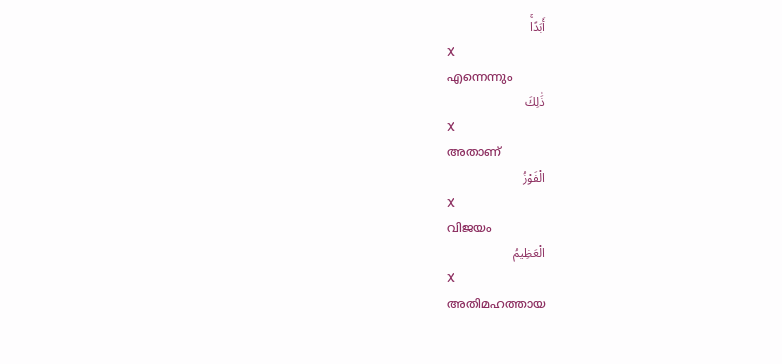أَبَدًاۚ
X
എന്നെന്നും
ذَٰلِكَ
X
അതാണ്
الْفَوْزُ
X
വിജയം
الْعَظِيمُ
X
അതിമഹത്തായ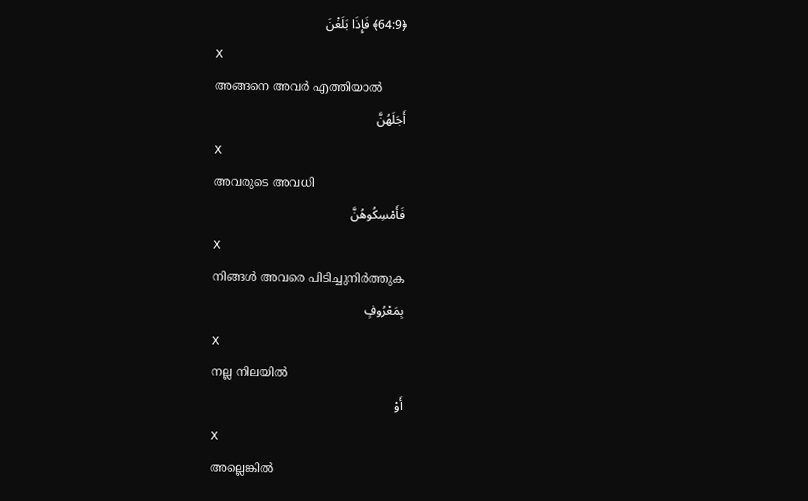﴿64:9﴾ فَإِذَا بَلَغْنَ
X
അങ്ങനെ അവര്‍ എത്തിയാല്‍
أَجَلَهُنَّ
X
അവരുടെ അവധി
فَأَمْسِكُوهُنَّ
X
നിങ്ങള്‍ അവരെ പിടിച്ചുനിര്‍ത്തുക
بِمَعْرُوفٍ
X
നല്ല നിലയില്‍
أَوْ
X
അല്ലെങ്കില്‍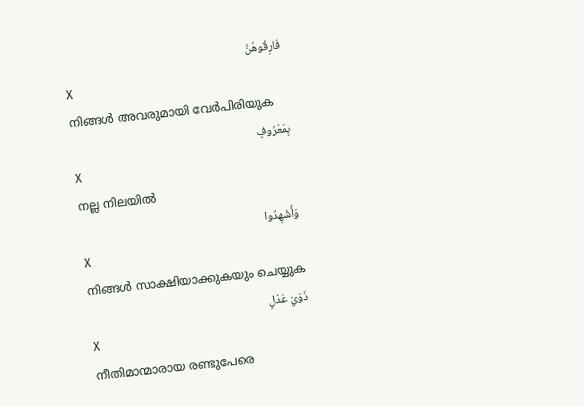فَارِقُوهُنَّ
X
നിങ്ങള്‍ അവരുമായി വേര്‍പിരിയുക
بِمَعْرُوفٍ
X
നല്ല നിലയില്‍
وَأَشْهِدُوا
X
നിങ്ങള്‍ സാക്ഷിയാക്കുകയും ചെയ്യുക
ذَوَيْ عَدْلٍ
X
നീതിമാന്മാരായ രണ്ടുപേരെ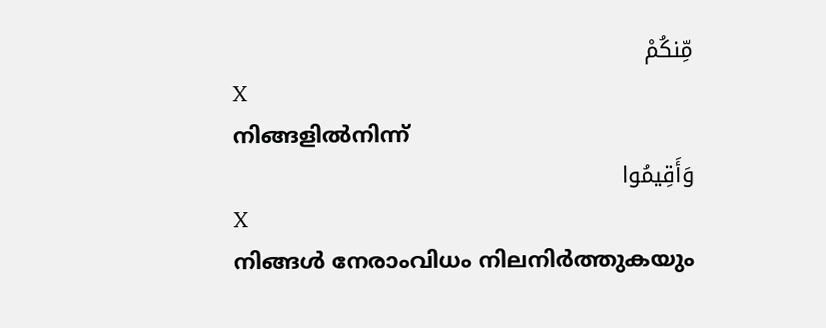مِّنكُمْ
X
നിങ്ങളില്‍നിന്ന്
وَأَقِيمُوا
X
നിങ്ങള്‍ നേരാംവിധം നിലനിര്‍ത്തുകയും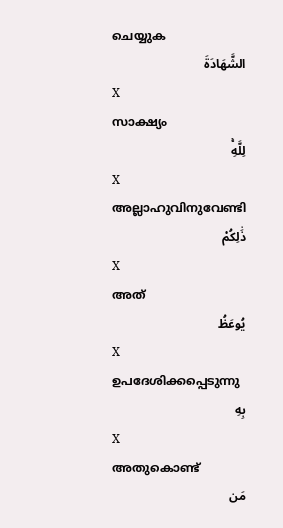ചെയ്യുക
الشَّهَادَةَ
X
സാക്ഷ്യം
لِلَّهِۚ
X
അല്ലാഹുവിനുവേണ്ടി
ذَٰلِكُمْ
X
അത്
يُوعَظُ
X
ഉപദേശിക്കപ്പെടുന്നു
بِهِ
X
അതുകൊണ്ട്
مَن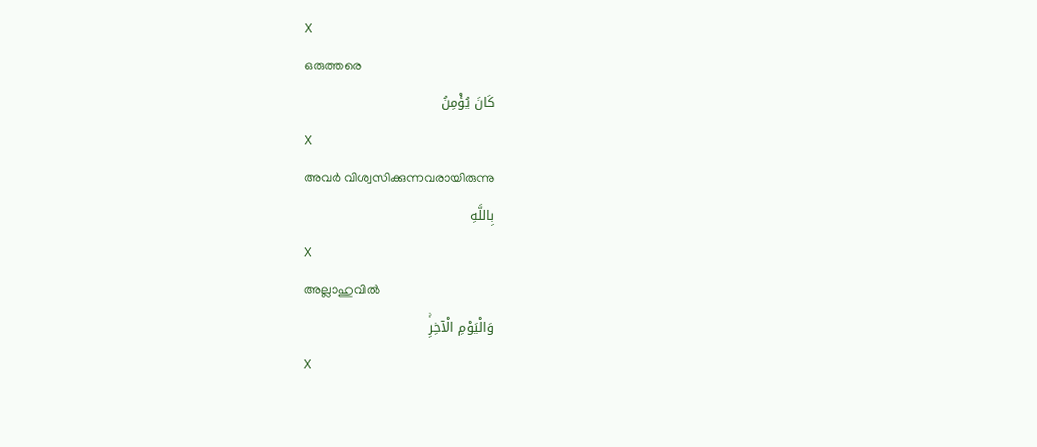X
ഒരുത്തരെ
كَانَ يُؤْمِنُ
X
അവര്‍ വിശ്വസിക്കുന്നവരായിരുന്നു
بِاللَّهِ
X
അല്ലാഹുവില്‍
وَالْيَوْمِ الْآخِرِۚ
X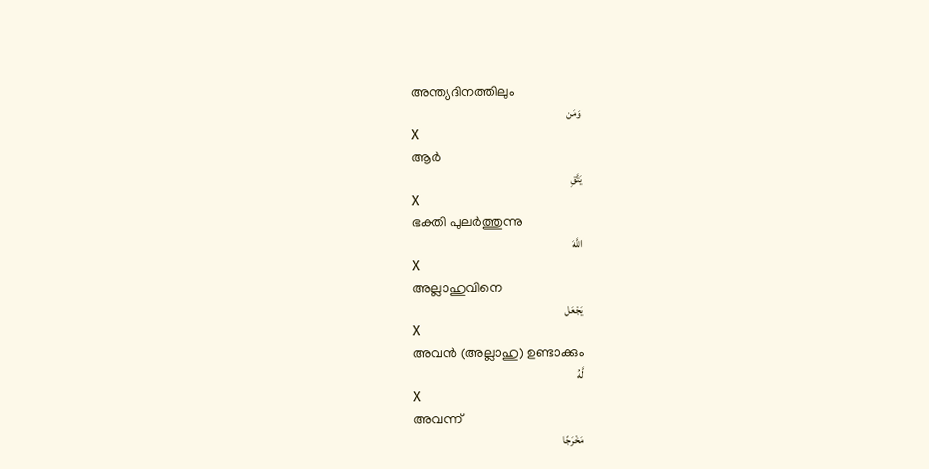അന്ത്യദിനത്തിലും
وَمَن
X
ആര്‍
يَتَّقِ
X
ഭക്തി പുലര്‍ത്തുന്നു
اللَّهَ
X
അല്ലാഹുവിനെ
يَجْعَل
X
അവന്‍ (അല്ലാഹു) ഉണ്ടാക്കും
لَّهُ
X
അവന്ന്
مَخْرَجًا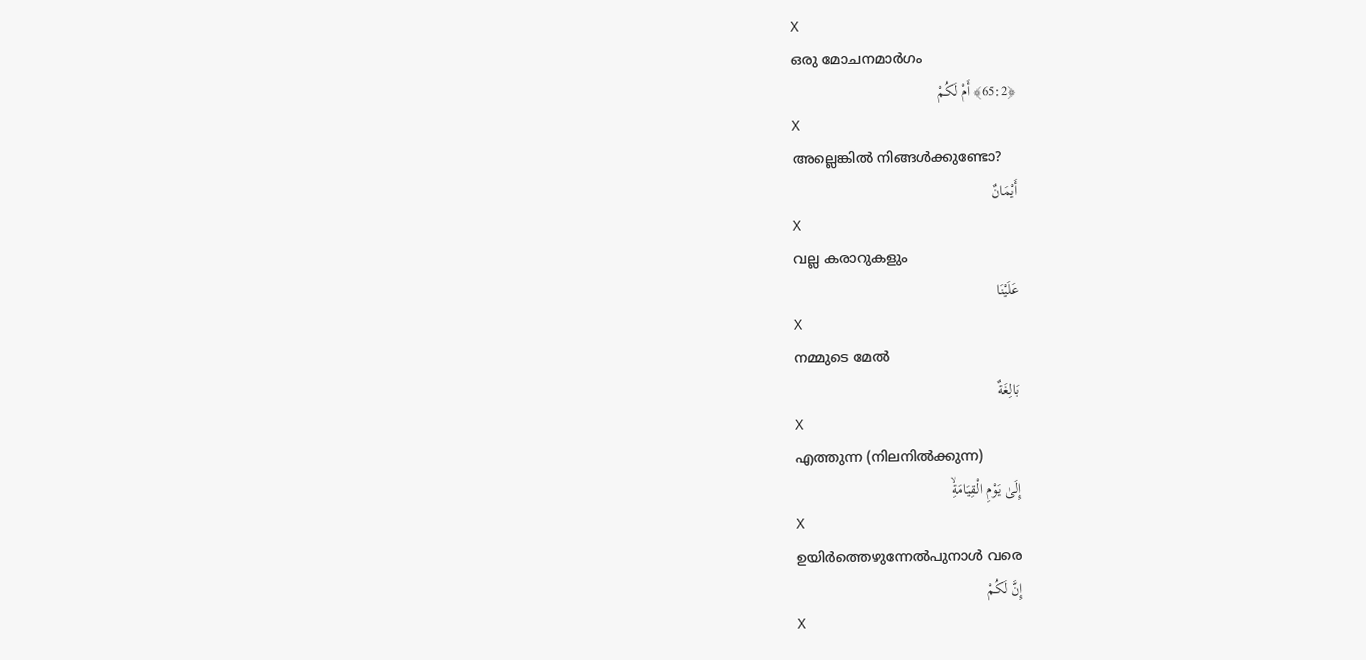X
ഒരു മോചനമാര്‍ഗം
﴿65:2﴾ أَمْ لَكُمْ
X
അല്ലെങ്കില്‍ നിങ്ങള്‍ക്കുണ്ടോ?
أَيْمَانٌ
X
വല്ല കരാറുകളും
عَلَيْنَا
X
നമ്മുടെ മേല്‍
بَالِغَةٌ
X
എത്തുന്ന (നിലനില്‍ക്കുന്ന)
إِلَىٰ يَوْمِ الْقِيَامَةِۙ
X
ഉയിര്‍ത്തെഴുന്നേല്‍പുനാള്‍ വരെ
إِنَّ لَكُمْ
X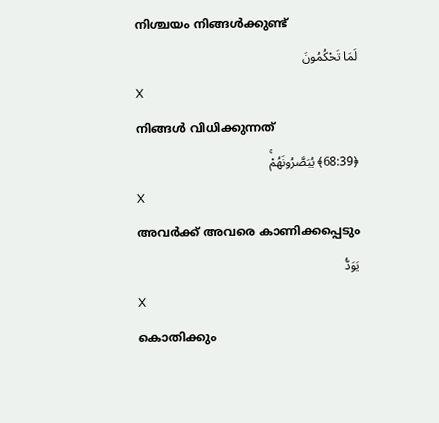നിശ്ചയം നിങ്ങള്‍ക്കുണ്ട്
لَمَا تَحْكُمُونَ
X
നിങ്ങള്‍ വിധിക്കുന്നത്
﴿68:39﴾ يُبَصَّرُونَهُمْۚ
X
അവര്‍ക്ക് അവരെ കാണിക്കപ്പെടും
يَوَدُّ
X
കൊതിക്കും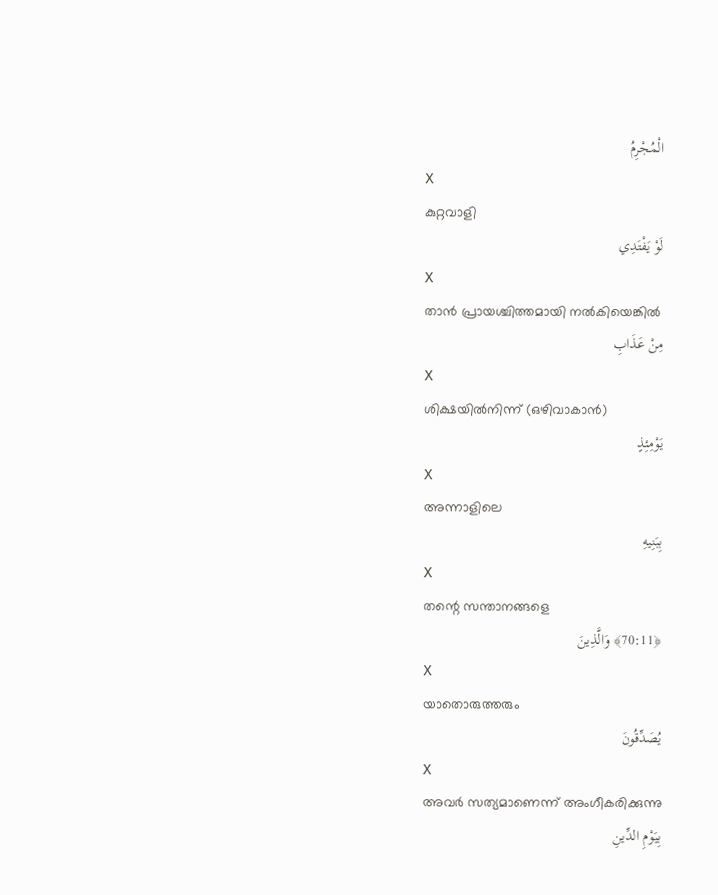الْمُجْرِمُ
X
കുറ്റവാളി
لَوْ يَفْتَدِي
X
താന്‍ പ്രായശ്ചിത്തമായി നല്‍കിയെങ്കില്‍
مِنْ عَذَابِ
X
ശിക്ഷയില്‍നിന്ന് (ഒഴിവാകാന്‍)
يَوْمِئِذٍ
X
അന്നാളിലെ
بِبَنِيهِ
X
തന്റെ സന്താനങ്ങളെ
﴿70:11﴾ وَالَّذِينَ
X
യാതൊരുത്തരും
يُصَدِّقُونَ
X
അവര്‍ സത്യമാണെന്ന് അംഗീകരിക്കുന്നു
بِيَوْمِ الدِّينِ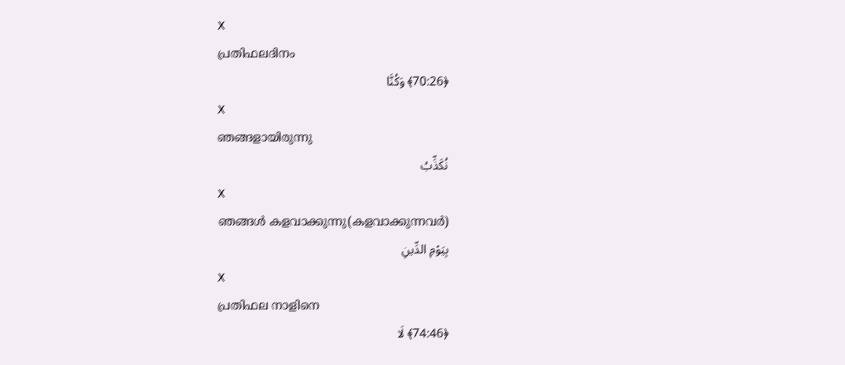X
പ്രതിഫലദിനം
﴿70:26﴾ وَكُنَّا
X
ഞങ്ങളായിരുന്നു
نُكَذِّبُ
X
ഞങ്ങള്‍ കളവാക്കുന്നു(കളവാക്കുന്നവര്‍)
بِيَوْمِ الدِّينِ
X
പ്രതിഫല നാളിനെ
﴿74:46﴾ لَا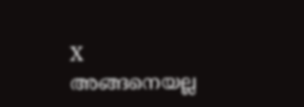X
അങ്ങനെയല്ല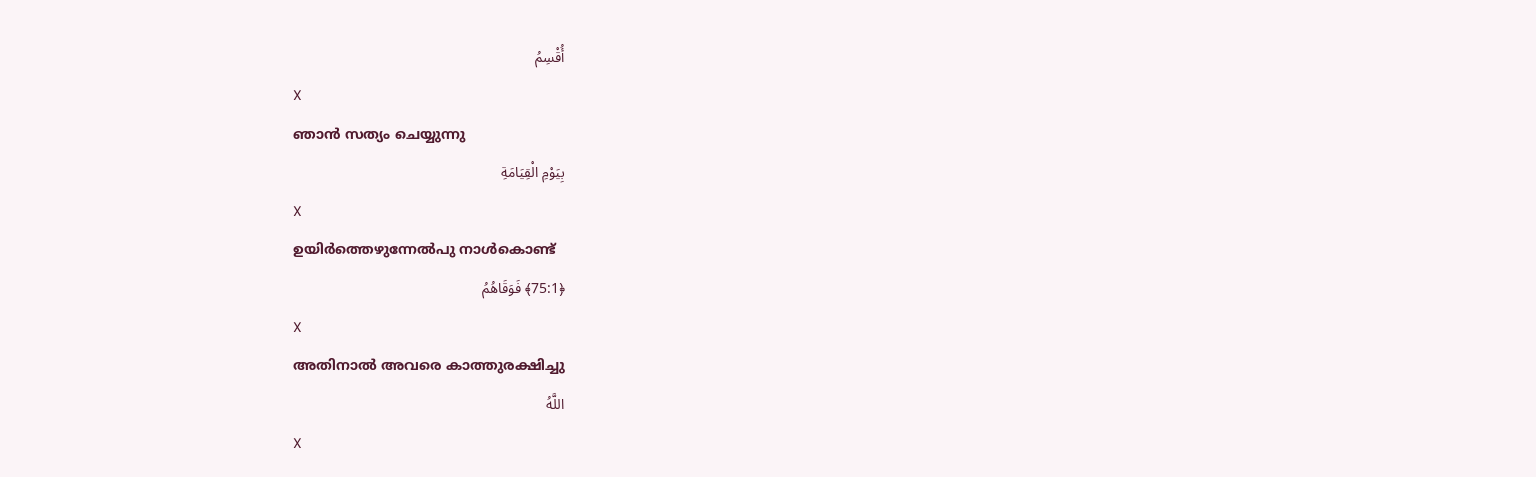أُقْسِمُ
X
ഞാന്‍ സത്യം ചെയ്യുന്നു
بِيَوْمِ الْقِيَامَةِ
X
ഉയിര്‍ത്തെഴുന്നേല്‍പു നാള്‍കൊണ്ട്
﴿75:1﴾ فَوَقَاهُمُ
X
അതിനാല്‍ അവരെ കാത്തുരക്ഷിച്ചു
اللَّهُ
X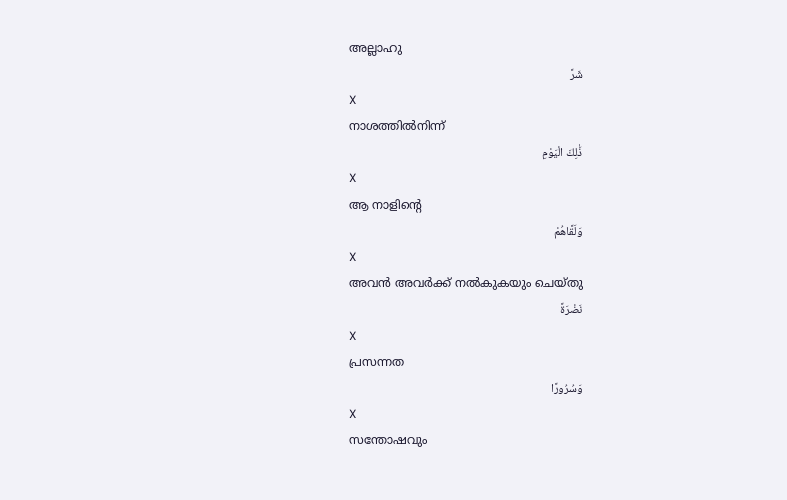അല്ലാഹു
شَرَّ
X
നാശത്തില്‍നിന്ന്
ذَٰلِكَ الْيَوْمِ
X
ആ നാളിന്റെ
وَلَقَّاهُمْ
X
അവന്‍ അവര്‍ക്ക് നല്‍കുകയും ചെയ്തു
نَضْرَةً
X
പ്രസന്നത
وَسُرُورًا
X
സന്തോഷവും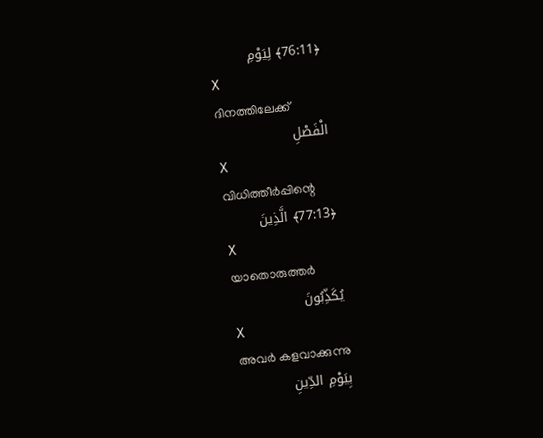﴿76:11﴾ لِيَوْمِ
X
ദിനത്തിലേക്ക്
الْفَصْلِ
X
വിധിത്തീര്‍പ്പിന്റെ
﴿77:13﴾ الَّذِينَ
X
യാതൊരുത്തര്‍
يُكَذِّبُونَ
X
അവര്‍ കളവാക്കുന്നു
بِيَوْمِ الدِّينِ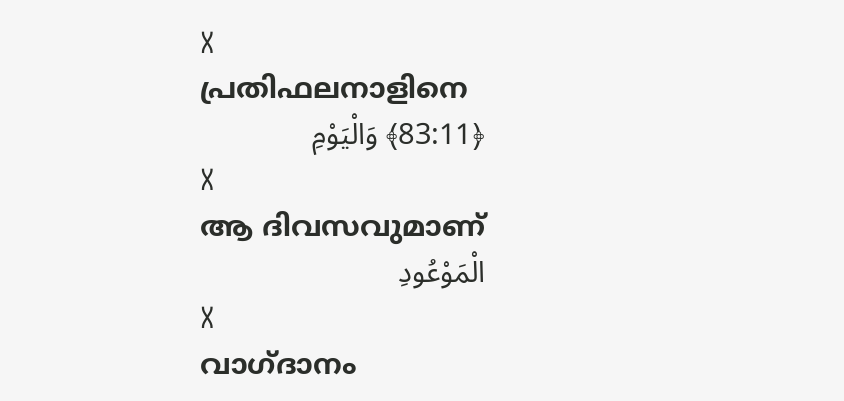X
പ്രതിഫലനാളിനെ
﴿83:11﴾ وَالْيَوْمِ
X
ആ ദിവസവുമാണ്
الْمَوْعُودِ
X
വാഗ്ദാനം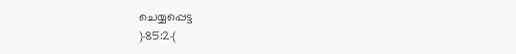ചെയ്യപ്പെട്ട
﴿85:2﴾